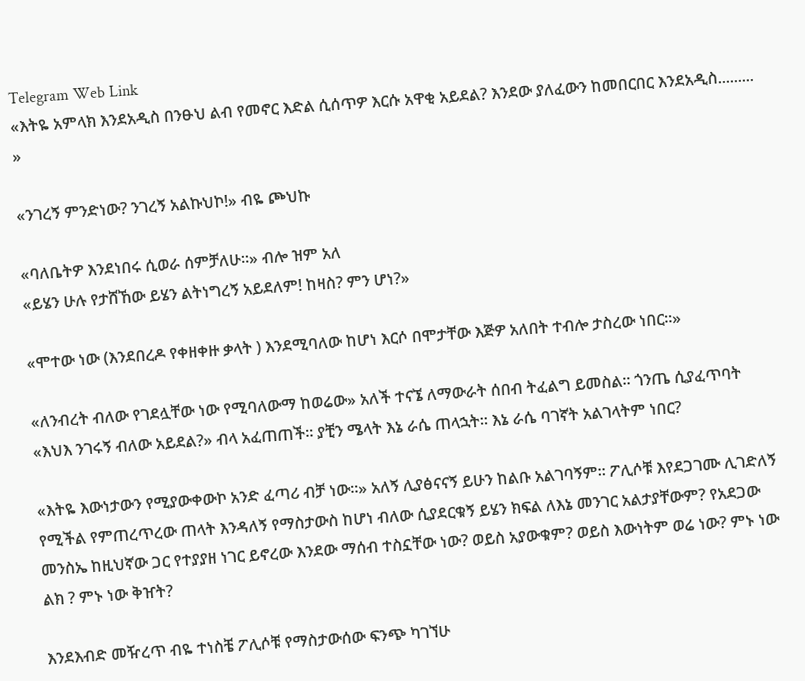Telegram Web Link
«እትዬ አምላክ እንደአዲስ በንፁህ ልብ የመኖር እድል ሲሰጥዎ እርሱ አዋቂ አይደል? እንደው ያለፈውን ከመበርበር እንደአዲስ......... »

«ንገረኝ ምንድነው? ንገረኝ አልኩህኮ!» ብዬ ጮህኩ

«ባለቤትዎ እንደነበሩ ሲወራ ሰምቻለሁ።» ብሎ ዝም አለ
«ይሄን ሁሉ የታሸኸው ይሄን ልትነግረኝ አይደለም! ከዛስ? ምን ሆነ?»

«ሞተው ነው (እንደበረዶ የቀዘቀዙ ቃላት ) እንደሚባለው ከሆነ እርሶ በሞታቸው እጅዎ አለበት ተብሎ ታስረው ነበር።»

«ለንብረት ብለው የገደሏቸው ነው የሚባለውማ ከወሬው» አለች ተናኜ ለማውራት ሰበብ ትፈልግ ይመስል። ጎንጤ ሲያፈጥባት «እህእ ንገሩኝ ብለው አይደል?» ብላ አፈጠጠች። ያቺን ሜላት እኔ ራሴ ጠላኋት። እኔ ራሴ ባገኛት አልገላትም ነበር?

«እትዬ እውነታውን የሚያውቀውኮ አንድ ፈጣሪ ብቻ ነው።» አለኝ ሊያፅናናኝ ይሁን ከልቡ አልገባኝም። ፖሊሶቹ እየደጋገሙ ሊገድለኝ የሚችል የምጠረጥረው ጠላት እንዳለኝ የማስታውስ ከሆነ ብለው ሲያደርቁኝ ይሄን ክፍል ለእኔ መንገር አልታያቸውም? የአደጋው መንስኤ ከዚህኛው ጋር የተያያዘ ነገር ይኖረው እንደው ማሰብ ተስኗቸው ነው? ወይስ አያውቁም? ወይስ እውነትም ወሬ ነው? ምኑ ነው ልክ ? ምኑ ነው ቅዠት?

እንደእብድ መዥረጥ ብዬ ተነስቼ ፖሊሶቹ የማስታውሰው ፍንጭ ካገኘሁ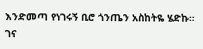እንድመጣ የነገሩኝ ቢሮ ጎንጤን አስከትዬ ሄድኩ። ገና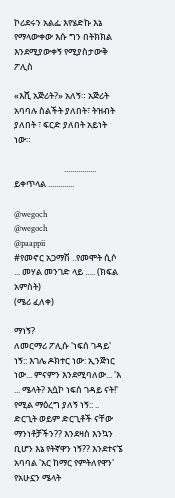ኮሪደሩን አልፌ እየሄድኩ እኔ የማላውቀው እሱ ግን በትክክል እንደሚያውቀኝ የሚያስታውቅ ፖሊስ

«እሺ አጅሪት?» አለኝ። አጅሪት አባባሉ ስልችት ያለበት፣ ትዝብት ያለበት ፣ ፍርድ ያለበት አይነት ነው።

                         ................  ይቀጥላል .............

@wegoch
@wegoch
@paappii
#የመኖር አጋማሽ ..የመሞት ሲሶ ... መሃል መንገድ ላይ ..... (ክፍል አምስት)
(ሜሪ ፈለቀ)

ማነኝ?
ለመርማሪ ፖሊሱ 'ነፍሰ ገዳይ' ነኝ:: እገሌ ዶክተር ነው: ኢንጅነር ነው... ምናምን እንደሚባለው... 'እ ... ሜላት? እሷኮ ነፍሰ ገዳይ ናት!' የሚል ማዕረግ ያለኝ ነኝ:: .. ድርጊት ወይም ድርጊቶች ናቸው ማንነቶቻችን?? እንደዛስ እንኳን ቢሆን እኔ የትኛዋን ነኝ?? እንደተናኜ አባባል 'አር ከማር የምትለየዋን' የአሁኗን ሜላት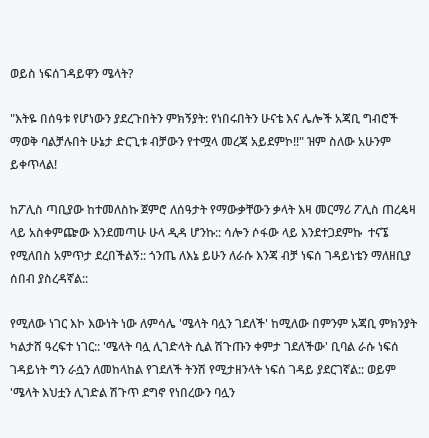ወይስ ነፍሰገዳይዋን ሜላት?

"እትዬ በሰዓቱ የሆነውን ያደረጉበትን ምክኝያት: የነበሩበትን ሁናቴ እና ሌሎች አጃቢ ግብሮች ማወቅ ባልቻሉበት ሁኔታ ድርጊቱ ብቻውን የተሟላ መረጃ አይደምኮ!!" ዝም ስለው አሁንም ይቀጥላል!

ከፖሊስ ጣቢያው ከተመለስኩ ጀምሮ ለሰዓታት የማውቃቸውን ቃላት እዛ መርማሪ ፖሊስ ጠረዼዛ ላይ አስቀምጬው እንደመጣሁ ሁላ ዲዳ ሆንኩ:: ሳሎን ሶፋው ላይ እንደተጋደምኩ  ተናኜ የሚለበስ አምጥታ ደረበችልኝ:: ጎንጤ ለእኔ ይሁን ለራሱ እንጃ ብቻ ነፍሰ ገዳይነቴን ማለዘቢያ ሰበብ ያስረዳኛል::

የሚለው ነገር እኮ እውነት ነው ለምሳሌ 'ሜላት ባሏን ገደለች' ከሚለው በምንም አጃቢ ምክንያት ካልታሸ ዓረፍተ ነገር:: 'ሜላት ባሏ ሊገድላት ሲል ሽጉጡን ቀምታ ገደለችው' ቢባል ራሱ ነፍሰ ገዳይነት ግን ራሷን ለመከላከል የገደለች ትንሽ የሚታዘንላት ነፍሰ ገዳይ ያደርገኛል:: ወይም 'ሜላት እህቷን ሊገድል ሽጉጥ ደግኖ የነበረውን ባሏን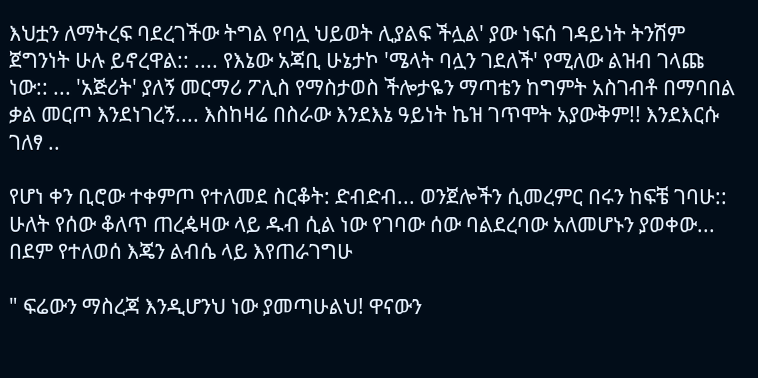እህቷን ለማትረፍ ባደረገችው ትግል የባሏ ህይወት ሊያልፍ ችሏል' ያው ነፍሰ ገዳይነት ትንሽም ጀግንነት ሁሉ ይኖረዋል:: .... የእኔው አጃቢ ሁኔታኮ 'ሜላት ባሏን ገደለች' የሚለው ልዝብ ገላጩ ነው:: ... 'አጅሪት' ያለኝ መርማሪ ፖሊስ የማስታወስ ችሎታዬን ማጣቴን ከግምት አስገብቶ በማባበል ቃል መርጦ እንደነገረኝ.... እስከዛሬ በስራው እንደእኔ ዓይነት ኬዝ ገጥሞት አያውቅም!! እንደእርሱ ገለፃ ..

የሆነ ቀን ቢሮው ተቀምጦ የተለመደ ስርቆት: ድብድብ... ወንጀሎችን ሲመረምር በሩን ከፍቼ ገባሁ:: ሁለት የሰው ቆለጥ ጠረዼዛው ላይ ዱብ ሲል ነው የገባው ሰው ባልደረባው አለመሆኑን ያወቀው... በደም የተለወሰ እጄን ልብሴ ላይ እየጠራገግሁ

" ፍሬውን ማስረጃ እንዲሆንህ ነው ያመጣሁልህ! ዋናውን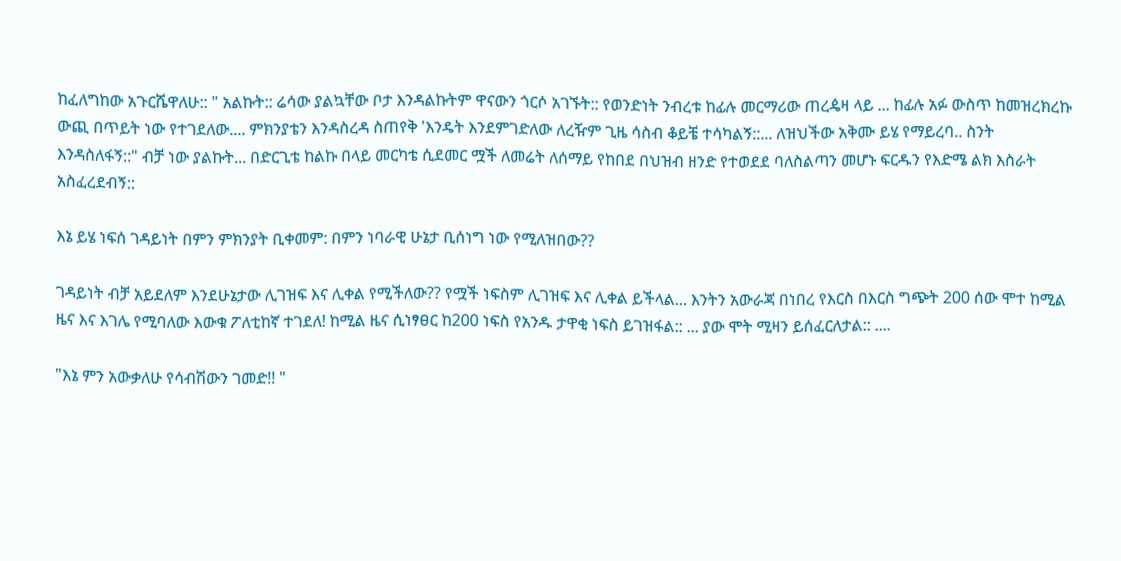ከፈለግከው አጉርሼዋለሁ:: " አልኩት:: ሬሳው ያልኳቸው ቦታ እንዳልኩትም ዋናውን ጎርሶ አገኙት:: የወንድነት ንብረቱ ከፊሉ መርማሪው ጠረዼዛ ላይ ... ከፊሉ አፉ ውስጥ ከመዝረክረኩ ውጪ በጥይት ነው የተገደለው.... ምክንያቴን እንዳስረዳ ስጠየቅ 'እንዴት እንደምገድለው ለረዥም ጊዜ ሳስብ ቆይቼ ተሳካልኝ::... ለዝህችው አቅሙ ይሄ የማይረባ.. ስንት እንዳስለፋኝ::" ብቻ ነው ያልኩት... በድርጊቴ ከልኩ በላይ መርካቴ ሲደመር ሟች ለመሬት ለሰማይ የከበደ በህዝብ ዘንድ የተወደደ ባለስልጣን መሆኑ ፍርዱን የእድሜ ልክ እስራት አስፈረደብኝ::

እኔ ይሄ ነፍሰ ገዳይነት በምን ምክንያት ቢቀመም: በምን ነባራዊ ሁኔታ ቢሰነግ ነው የሚለዝበው??

ገዳይነት ብቻ አይደለም እንደሁኔታው ሊገዝፍ እና ሊቀል የሚችለው?? የሟች ነፍስም ሊገዝፍ እና ሊቀል ይችላል... እንትን አውራጃ በነበረ የእርስ በእርስ ግጭት 200 ሰው ሞተ ከሚል ዜና እና እገሌ የሚባለው እውቁ ፖለቲከኛ ተገደለ! ከሚል ዜና ሲነፃፀር ከ200 ነፍስ የአንዱ ታዋቂ ነፍስ ይገዝፋል:: ... ያው ሞት ሚዛን ይሰፈርለታል:: ....

"እኔ ምን አውቃለሁ የሳብሽውን ገመድ!! "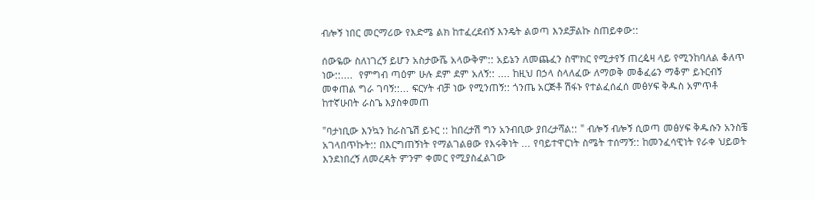ብሎኝ ነበር መርማሪው የእድሜ ልክ ከተፈረደብኝ እንዴት ልወጣ እንደቻልኩ ስጠይቀው::

ሰውዬው ስለነገረኝ ይሆን አስታውሼ አላውቅም:: አይኔን ለመጨፈን ስሞክር የሚታየኝ ጠረዼዛ ላይ የሚንከባለል ቆለጥ ነው::....  የምግብ ጣዕም ሁሉ ደም ደም አለኝ:: .... ከዚህ በኃላ ስላለፈው ለማወቅ መቆፈሬን ማቆም ይኑርብኝ መቀጠል ግራ ገባኝ::... ፍርሃት ብቻ ነው የሚንጠኝ:: ጎንጤ አርጅቶ ሽፋኑ የተልፈሰፈሰ መፅሃፍ ቅዱስ አምጥቶ ከተኛሁበት ራስጌ እያስቀመጠ

"ባታነቢው እንኳን ከራስጌሽ ይኑር :: ከበረታሽ ግን አንብቢው ያበረታሻል:: " ብሎኝ ብሎኝ ሲወጣ መፅሃፍ ቅዱሱን አንስቼ አገላበጥኩት:: በእርግጠኝነት የማልገልፀው የእሩቅነት ... የባይተዋርነት ስሜት ተሰማኝ:: ከመንፈሳዊነት የራቀ ህይወት እንደነበረኝ ለመረዳት ምንም ቀመር የሚያስፈልገው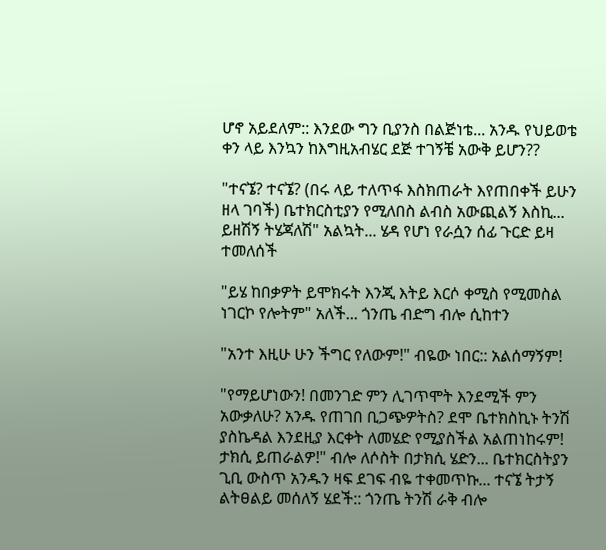ሆኖ አይደለም:: እንደው ግን ቢያንስ በልጅነቴ... አንዱ የህይወቴ ቀን ላይ እንኳን ከእግዚአብሄር ደጅ ተገኝቼ አውቅ ይሆን??

"ተናኜ? ተናኜ? (በሩ ላይ ተለጥፋ እስክጠራት እየጠበቀች ይሁን ዘላ ገባች) ቤተክርስቲያን የሚለበስ ልብስ አውጪልኝ እስኪ... ይዘሽኝ ትሄጃለሽ" አልኳት... ሄዳ የሆነ የራሷን ሰፊ ጉርድ ይዛ ተመለሰች

"ይሄ ከበቃዎት ይሞክሩት እንጂ እትይ እርሶ ቀሚስ የሚመስል ነገርኮ የሎትም" አለች... ጎንጤ ብድግ ብሎ ሲከተን

"አንተ እዚሁ ሁን ችግር የለውም!" ብዬው ነበር:: አልሰማኝም!

"የማይሆነውን! በመንገድ ምን ሊገጥሞት እንደሚች ምን አውቃለሁ? አንዱ የጠገበ ቢጋጭዎትስ? ደሞ ቤተክስኪኑ ትንሽ ያስኬዳል እንደዚያ እርቀት ለመሄድ የሚያስችል አልጠነከሩም! ታክሲ ይጠራልዎ!" ብሎ ለሶስት በታክሲ ሄድን... ቤተክርስትያን ጊቢ ውስጥ አንዱን ዛፍ ደገፍ ብዬ ተቀመጥኩ... ተናኜ ትታኝ ልትፀልይ መሰለኝ ሄደች:: ጎንጤ ትንሽ ራቅ ብሎ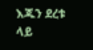እጁን ደረቱ ላይ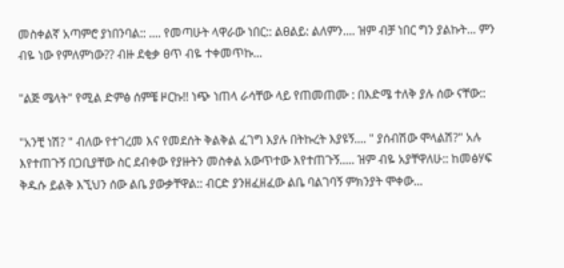መስቀልኛ አጣምሮ ያነበንባል:: .... የመጣሁት ላዋራው ነበር:: ልፀልይ: ልለምን.... ዝም ብቻ ነበር ግን ያልኩት... ምን ብዬ ነው የምለምነው?? ብዙ ደቂቃ ፀጥ ብዬ ተቀመጥኩ...

"ልጅ ሜላት" የሚል ድምፅ ሰምቼ ዞርኩ!! ነጭ ነጠላ ራሳቸው ላይ የጠመጠሙ : በእድሜ ተለቅ ያሉ ሰው ናቸው::

"አንቺ ነሽ? " ብለው የተገረመ እና የመደሰት ቅልቅል ፈገግ እያሉ በትኩረት እያዩኝ.... " ያሰብሽው ሞላልሽ?" አሉ እየተጠጉኝ በጋቢያቸው ስር ደብቀው የያዙትን መስቀል አውጥተው እየተጠጉኝ..... ዝም ብዬ አያቸዋለሁ:: ከመፅሃፍ ቅዱሱ ይልቅ እኚህን ሰው ልቤ ያውቃቸዋል:: ብርድ ያንዘፈዘፈው ልቤ ባልገባኝ ምክንያት ሞቀው...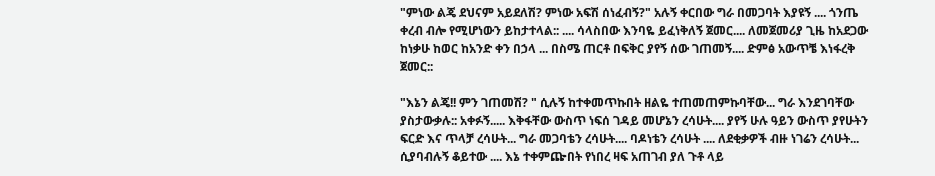"ምነው ልጄ ደህናም አይደለሽ? ምነው አፍሽ ሰነፈብኝ?" አሉኝ ቀርበው ግራ በመጋባት እያዩኝ .... ጎንጤ ቀረብ ብሎ የሚሆነውን ይከታተላል:: .... ሳላስበው እንባዬ ይፈነቅለኝ ጀመር.... ለመጀመሪያ ጊዜ ከአደጋው ከነቃሁ ከወር ከአንድ ቀን በኃላ ... በስሜ ጠርቶ በፍቅር ያየኝ ሰው ገጠመኝ.... ድምፅ አውጥቼ እነፋረቅ ጀመር::

"እኔን ልጄ!! ምን ገጠመሽ? " ሲሉኝ ከተቀመጥኩበት ዘልዬ ተጠመጠምኩባቸው... ግራ እንደገባቸው ያስታውቃሉ:: አቀፉኝ..... እቅፋቸው ውስጥ ነፍሰ ገዳይ መሆኔን ረሳሁት.... ያየኝ ሁሉ ዓይን ውስጥ ያየሁትን ፍርድ እና ጥላቻ ረሳሁት... ግራ መጋባቴን ረሳሁት.... ባዶነቴን ረሳሁት .... ለደቂቃዎች ብዙ ነገሬን ረሳሁት... ሲያባብሉኝ ቆይተው .... እኔ ተቀምጬበት የነበረ ዛፍ አጠገብ ያለ ጉቶ ላይ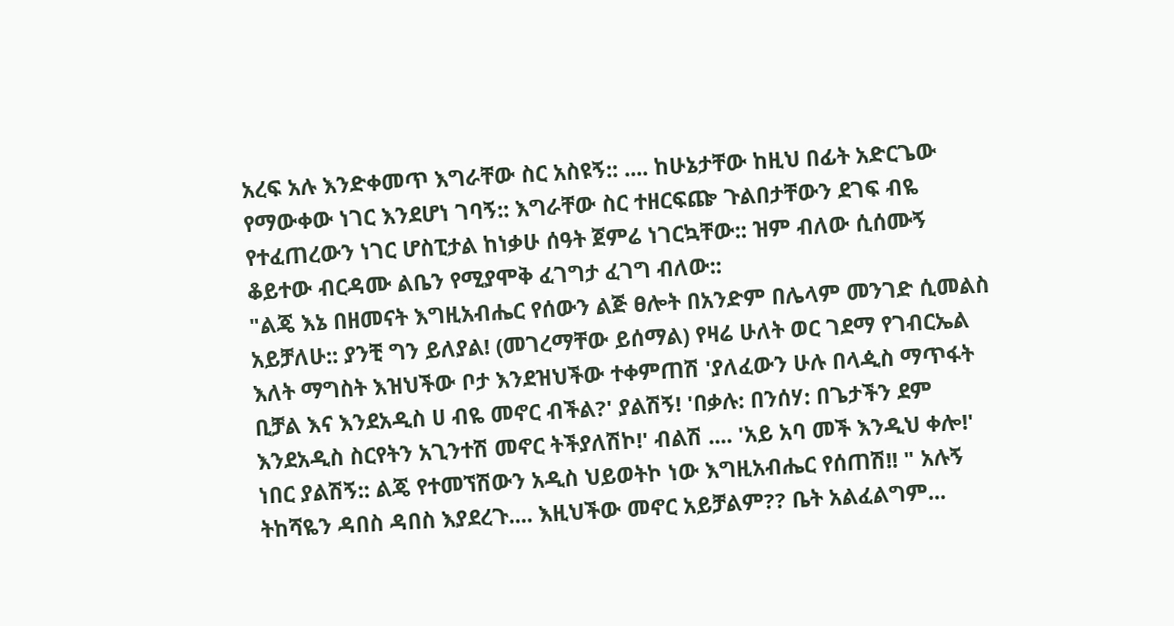አረፍ አሉ እንድቀመጥ እግራቸው ስር አስዩኝ:: .... ከሁኔታቸው ከዚህ በፊት አድርጌው የማውቀው ነገር እንደሆነ ገባኝ:: እግራቸው ስር ተዘርፍጬ ጉልበታቸውን ደገፍ ብዬ የተፈጠረውን ነገር ሆስፒታል ከነቃሁ ሰዓት ጀምሬ ነገርኳቸው:: ዝም ብለው ሲሰሙኝ ቆይተው ብርዳሙ ልቤን የሚያሞቅ ፈገግታ ፈገግ ብለው::
"ልጄ እኔ በዘመናት እግዚአብሔር የሰውን ልጅ ፀሎት በአንድም በሌላም መንገድ ሲመልስ አይቻለሁ:: ያንቺ ግን ይለያል! (መገረማቸው ይሰማል) የዛሬ ሁለት ወር ገደማ የገብርኤል እለት ማግስት እዝህችው ቦታ እንደዝህችው ተቀምጠሽ 'ያለፈውን ሁሉ በላዺስ ማጥፋት ቢቻል እና እንደአዲስ ሀ ብዬ መኖር ብችል?' ያልሽኝ! 'በቃሉ: በንሰሃ: በጌታችን ደም እንደአዲስ ስርየትን አጊንተሽ መኖር ትችያለሽኮ!' ብልሽ .... 'አይ አባ መች እንዲህ ቀሎ!' ነበር ያልሽኝ:: ልጄ የተመኘሽውን አዲስ ህይወትኮ ነው እግዚአብሔር የሰጠሽ!! " አሉኝ ትከሻዬን ዳበስ ዳበስ እያደረጉ.... እዚህችው መኖር አይቻልም?? ቤት አልፈልግም...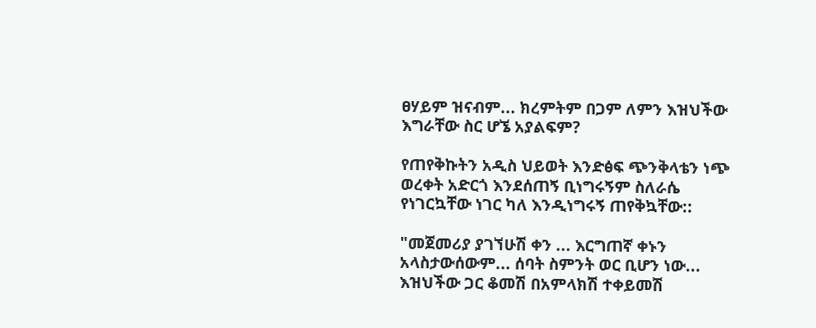ፀሃይም ዝናብም... ክረምትም በጋም ለምን እዝህችው እግራቸው ስር ሆኜ አያልፍም?

የጠየቅኩትን አዲስ ህይወት እንድፅፍ ጭንቅላቴን ነጭ ወረቀት አድርጎ እንደሰጠኝ ቢነግሩኝም ስለራሴ የነገርኳቸው ነገር ካለ እንዲነግሩኝ ጠየቅኳቸው::

"መጀመሪያ ያገኘሁሽ ቀን ... እርግጠኛ ቀኑን አላስታውሰውም... ሰባት ስምንት ወር ቢሆን ነው... እዝህችው ጋር ቆመሽ በአምላክሽ ተቀይመሽ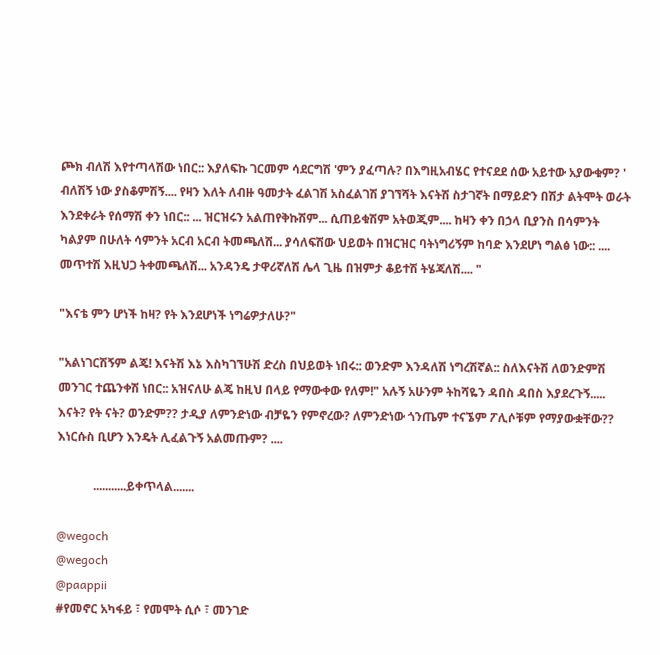ጮክ ብለሽ እየተጣላሽው ነበር:: እያለፍኩ ገርመም ሳደርግሽ 'ምን ያፈጣሉ? በእግዚአብሄር የተናደደ ሰው አይተው አያውቁም? ' ብለሽኝ ነው ያስቆምሽኝ.... የዛን እለት ለብዙ ዓመታት ፈልገሽ አስፈልገሽ ያገኘሻት እናትሽ ስታገኛት በማይድን በሽታ ልትሞት ወራት እንደቀራት የሰማሽ ቀን ነበር:: ... ዝርዝሩን አልጠየቅኩሽም... ሲጠይቁሽም አትወጂም.... ከዛን ቀን በኃላ ቢያንስ በሳምንት ካልያም በሁለት ሳምንት አርብ አርብ ትመጫለሽ... ያሳለፍሽው ህይወት በዝርዝር ባትነግሪኝም ከባድ እንደሆነ ግልፅ ነው:: .... መጥተሽ እዚህጋ ትቀመጫለሽ... አንዳንዴ ታዋሪኛለሽ ሌላ ጊዜ በዝምታ ቆይተሽ ትሄጃለሽ.... "

"እናቴ ምን ሆነች ከዛ? የት እንደሆነች ነግሬዎታለሁ?"

"አልነገርሽኝም ልጄ! እናትሽ እኔ እስካገኘሁሽ ድረስ በህይወት ነበሩ:: ወንድም እንዳለሽ ነግረሽኛል:: ስለእናትሽ ለወንድምሽ መንገር ተጨንቀሽ ነበር:: አዝናለሁ ልጄ ከዚህ በላይ የማውቀው የለም!" አሉኝ አሁንም ትከሻዬን ዳበስ ዳበስ እያደረጉኝ.....  እናት? የት ናት? ወንድም?? ታዲያ ለምንድነው ብቻዬን የምኖረው? ለምንድነው ጎንጤም ተናኜም ፖሊሶቹም የማያውቋቸው?? እነርሱስ ቢሆን እንዴት ሊፈልጉኝ አልመጡም? ....

            ...........ይቀጥላል.......

@wegoch
@wegoch
@paappii
#የመኖር አካፋይ ፣ የመሞት ሲሶ ፣ መንገድ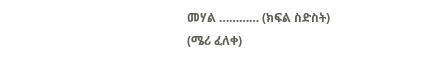መሃል ………… (ክፍል ስድስት)
(ሜሪ ፈለቀ)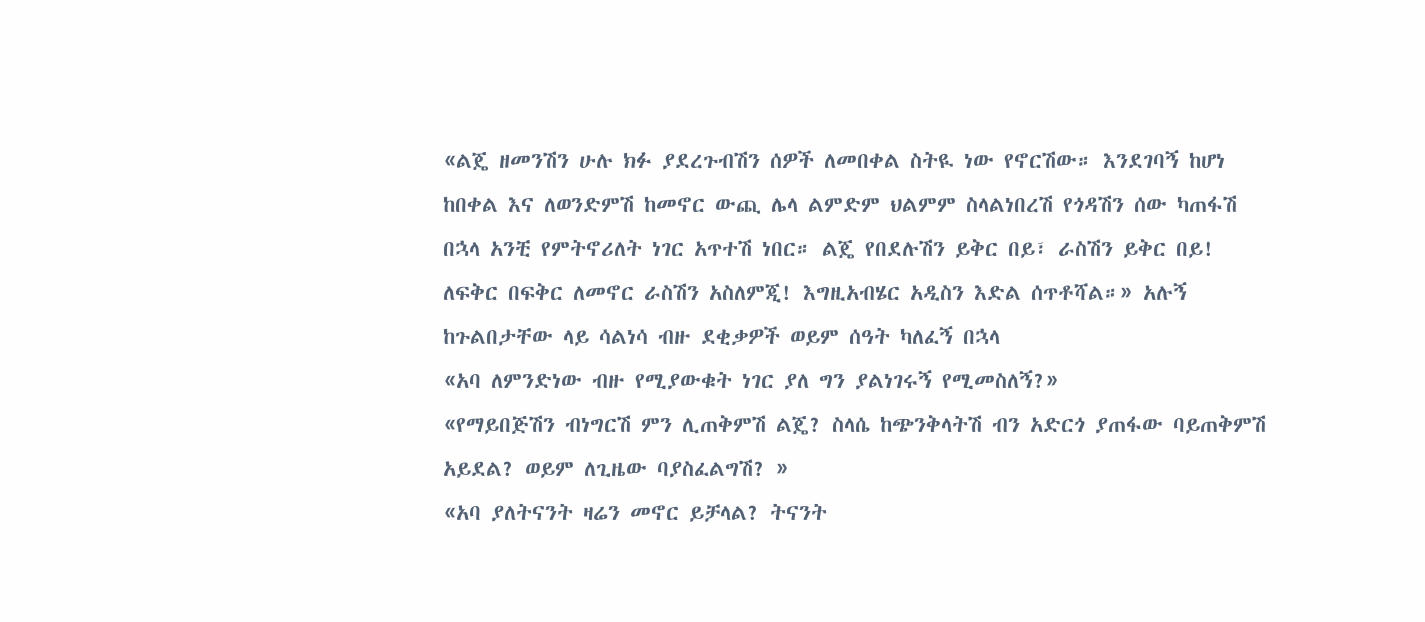«ልጄ ዘመንሽን ሁሉ ክፉ ያደረጉብሽን ሰዎች ለመበቀል ስትዪ ነው የኖርሽው። እንደገባኝ ከሆነ ከበቀል እና ለወንድምሽ ከመኖር ውጪ ሌላ ልምድም ህልምም ስላልነበረሽ የጎዳሽን ሰው ካጠፋሽ በኋላ አንቺ የምትኖሪለት ነገር አጥተሽ ነበር። ልጄ የበደሉሽን ይቅር በይ፣ ራስሽን ይቅር በይ! ለፍቅር በፍቅር ለመኖር ራስሽን አስለምጂ! እግዚአብሄር አዲስን እድል ሰጥቶሻል።» አሉኝ ከጉልበታቸው ላይ ሳልነሳ ብዙ ደቂቃዎች ወይም ሰዓት ካለፈኝ በኋላ
«አባ ለምንድነው ብዙ የሚያውቁት ነገር ያለ ግን ያልነገሩኝ የሚመስለኝ?»
«የማይበጅሽን ብነግርሽ ምን ሊጠቅምሽ ልጄ? ስላሴ ከጭንቅላትሽ ብን አድርጎ ያጠፋው ባይጠቅምሽ አይደል? ወይም ለጊዜው ባያስፈልግሽ? »
«አባ ያለትናንት ዛሬን መኖር ይቻላል? ትናንት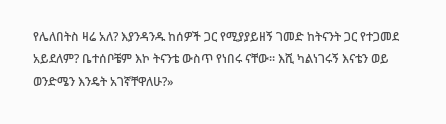የሌለበትስ ዛሬ አለ? እያንዳንዱ ከሰዎች ጋር የሚያያይዘኝ ገመድ ከትናንት ጋር የተጋመደ አይደለም? ቤተሰቦቼም እኮ ትናንቴ ውስጥ የነበሩ ናቸው። እሺ ካልነገሩኝ እናቴን ወይ ወንድሜን እንዴት አገኛቸዋለሁ?»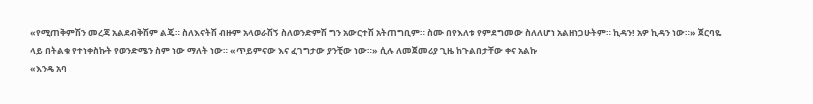«የሚጠቅምሽን መረጃ አልደብቅሽም ልጄ። ስለእናትሽ ብዙም አላወራሽኝ ስለወንድምሽ ግን አውርተሽ አትጠግቢም። ስሙ በየእለቱ የምደግመው ስለለሆነ አልዘነጋሁትም። ኪዳን! አዎ ኪዳን ነው።» ጀርባዬ ላይ በትልቁ የተነቀስኩት የወንድሜን ስም ነው ማለት ነው። «ጥይምናው እና ፈገግታው ያንቺው ነው።» ሲሉ ለመጀመሪያ ጊዜ ከጉልበታቸው ቀና አልኩ
«እንዴ አባ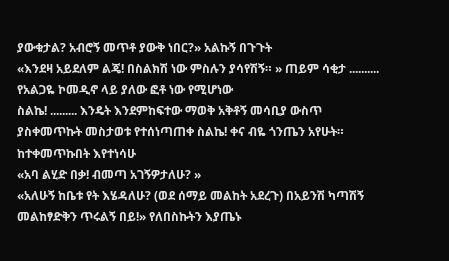ያውቁታል? አብሮኝ መጥቶ ያውቅ ነበር?» አልኩኝ በጉጉት
«እንደዛ አይደለም ልጄ! በስልክሽ ነው ምስሉን ያሳየሽኝ። » ጠይም ሳቂታ .......... የአልጋዬ ኮመዲኖ ላይ ያለው ፎቶ ነው የሚሆነው
ስልኬ! ......... እንዴት እንደምከፍተው ማወቅ አቅቶኝ መሳቢያ ውስጥ ያስቀመጥኩት መስታወቱ የተሰነጣጠቀ ስልኬ! ቀና ብዬ ጎንጤን አየሁት። ከተቀመጥኩበት እየተነሳሁ
«አባ ልሂድ በቃ! ብመጣ አገኝዎታለሁ? »
«አለሁኝ ከቤቱ የት እሄዳለሁ? (ወደ ሰማይ መልከት አደረጉ) በአይንሽ ካጣሽኝ መልከፃድቅን ጥሩልኝ በይ!» የለበስኩትን እያጤኑ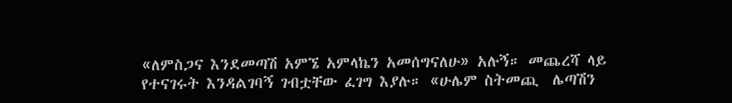«ለምስጋና እንደመጣሽ አምኜ አምላኬን አመሰግናለሁ» አሉኝ። መጨረሻ ላይ የተናገሩት እንዳልገባኝ ገብቷቸው ፈገግ እያሉ። «ሁሌም ስትመጪ  ሌጣሽን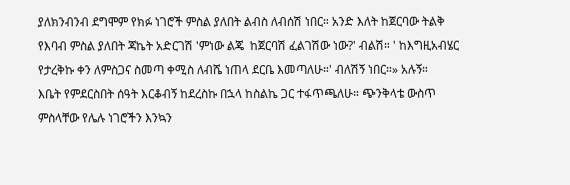ያለክንብንብ ደግሞም የክፉ ነገሮች ምስል ያለበት ልብስ ለብሰሽ ነበር። አንድ እለት ከጀርባው ትልቅ የእባብ ምስል ያለበት ጃኬት አድርገሽ 'ምነው ልጄ  ከጀርባሽ ፈልገሽው ነው?' ብልሽ። ' ከእግዚአብሄር የታረቅኩ ቀን ለምስጋና ስመጣ ቀሚስ ለብሼ ነጠላ ደርቤ እመጣለሁ።' ብለሽኝ ነበር።» አሉኝ።
እቤት የምደርስበት ሰዓት እርቆብኝ ከደረስኩ በኋላ ከስልኬ ጋር ተፋጥጫለሁ። ጭንቅላቴ ውስጥ ምስላቸው የሌሉ ነገሮችን እንኳን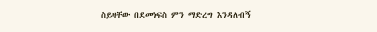ስይዛቸው በደመነፍስ ምን ማድረግ እንዳለብኝ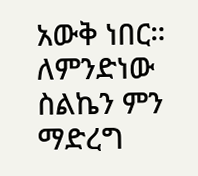አውቅ ነበር። ለምንድነው ስልኬን ምን ማድረግ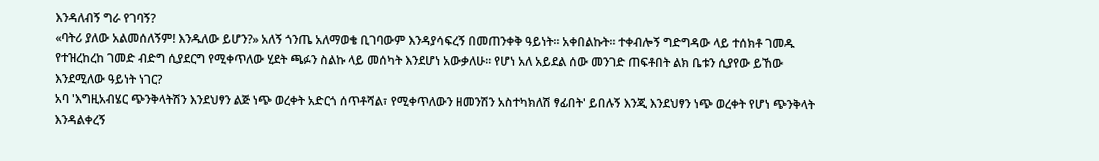እንዳለብኝ ግራ የገባኝ?
«ባትሪ ያለው አልመሰለኝም! እንዱለው ይሆን?» አለኝ ጎንጤ አለማወቄ ቢገባውም እንዳያሳፍረኝ በመጠንቀቅ ዓይነት። አቀበልኩት። ተቀብሎኝ ግድግዳው ላይ ተሰክቶ ገመዱ የተዝረከረከ ገመድ ብድግ ሲያደርግ የሚቀጥለው ሂደት ጫፉን ስልኩ ላይ መሰካት እንደሆነ አውቃለሁ። የሆነ አለ አይደል ሰው መንገድ ጠፍቶበት ልክ ቤቱን ሲያየው ይኸው እንደሚለው ዓይነት ነገር?
አባ 'እግዚአብሄር ጭንቅላትሽን እንደህፃን ልጅ ነጭ ወረቀት አድርጎ ሰጥቶሻል፣ የሚቀጥለውን ዘመንሽን አስተካክለሽ ፃፊበት' ይበሉኝ እንጂ እንደህፃን ነጭ ወረቀት የሆነ ጭንቅላት እንዳልቀረኝ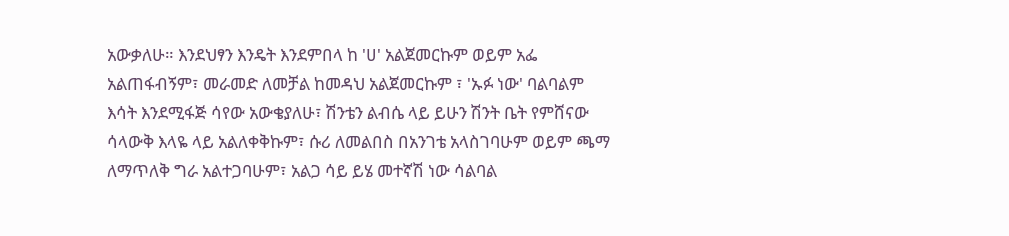አውቃለሁ። እንደህፃን እንዴት እንደምበላ ከ 'ሀ' አልጀመርኩም ወይም አፌ አልጠፋብኝም፣ መራመድ ለመቻል ከመዳህ አልጀመርኩም ፣ 'ኡፉ ነው' ባልባልም እሳት እንደሚፋጅ ሳየው አውቄያለሁ፣ ሽንቴን ልብሴ ላይ ይሁን ሽንት ቤት የምሸናው ሳላውቅ እላዬ ላይ አልለቀቅኩም፣ ሱሪ ለመልበስ በአንገቴ አላስገባሁም ወይም ጫማ ለማጥለቅ ግራ አልተጋባሁም፣ አልጋ ሳይ ይሄ መተኛሽ ነው ሳልባል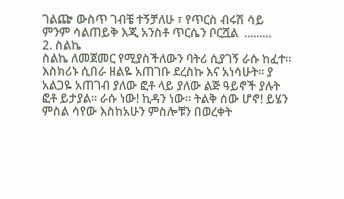ገልጬ ውስጥ ገብቼ ተኝቻለሁ ፣ የጥርስ ብሩሽ ሳይ ምንም ሳልጠይቅ እጂ አንስቶ ጥርሴን ቦርሿል  .........
2. ስልኬ
ስልኬ ለመጀመር የሚያስችለውን ባትሪ ሲያገኝ ራሱ ከፈተ። እስክሪኑ ሲበራ ዘልዬ አጠገቡ ደረስኩ እና አነሳሁት። ያ አልጋዬ አጠገብ ያለው ፎቶ ላይ ያለው ልጅ ዓይኖች ያሉት ፎቶ ይታያል። ራሱ ነው! ኪዳን ነው። ትልቅ ሰው ሆኖ! ይሄን ምስል ሳየው እስከአሁን ምስሎቹን በወረቀት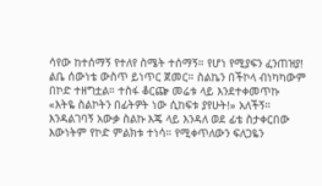ሳየው ከተሰማኝ የተለየ ስሜት ተሰማኝ። የሆነ የሚያፍን ፈንጠዝያ! ልቤ ሰውነቴ ውስጥ ይነጥር ጀመር። ስልኬን በችኮላ ብነካካውም በኮድ ተዘግቷል። ተስፋ ቆርጬ መሬቱ ላይ እንደተቀመጥኩ
«እትዬ ስልኮትን በፊትዎት ነው ሲከፍቱ ያየሁት!» አለችኝ። እንዳልገባኝ አውቃ ስልኩ እጄ ላይ እንዳለ ወደ ፊቴ ስታቀርበው እውነትም የኮድ ምልክቱ ተነሳ። የሚቀጥለውን ፍለጋዬን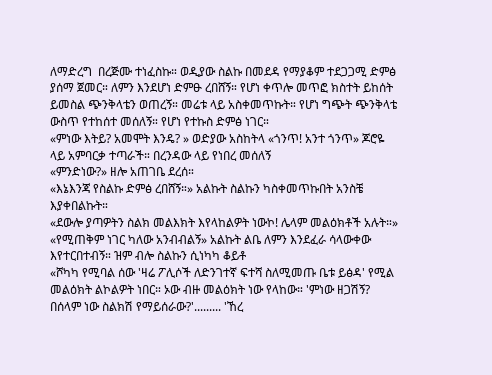ለማድረግ  በረጅሙ ተነፈስኩ። ወዲያው ስልኩ በመደዳ የማያቆም ተደጋጋሚ ድምፅ ያሰማ ጀመር። ለምን እንደሆነ ድምፁ ረበሸኝ። የሆነ ቀጥሎ መጥፎ ክስተት ይከሰት ይመስል ጭንቅላቴን ወጠረኝ። መሬቱ ላይ አስቀመጥኩት። የሆነ ግጭት ጭንቅላቴ ውስጥ የተከሰተ መሰለኝ። የሆነ የተኩስ ድምፅ ነገር።
«ምነው እትይ? አመሞት እንዴ? » ወድያው አስከትላ «ጎንጥ! አንተ ጎንጥ» ጆሮዬ ላይ አምባርቃ ተጣራች። በረንዳው ላይ የነበረ መሰለኝ
«ምንድነው?» ዘሎ አጠገቤ ደረሰ።
«እኔእንጃ የስልኩ ድምፅ ረበሸኝ።» አልኩት ስልኩን ካስቀመጥኩበት አንስቼ እያቀበልኩት።
«ደውሎ ያጣዎትን ስልክ መልእክት እየላከልዎት ነውኮ! ሌላም መልዕክቶች አሉት።»
«የሚጠቅም ነገር ካለው አንብብልኝ» አልኩት ልቤ ለምን እንደፈራ ሳላውቀው እየተርበተብኝ። ዝም ብሎ ስልኩን ሲነካካ ቆይቶ
«ሾካካ የሚባል ሰው 'ዛሬ ፖሊሶች ለድንገተኛ ፍተሻ ስለሚመጡ ቤቱ ይፅዳ' የሚል መልዕክት ልኮልዎት ነበር። ኦው ብዙ መልዕክት ነው የላከው። 'ምነው ዘጋሽኝ? በሰላም ነው ስልክሽ የማይሰራው?'......... 'ኸረ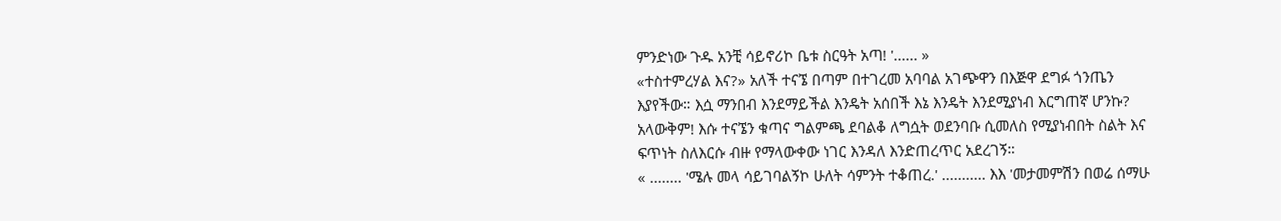ምንድነው ጉዱ አንቺ ሳይኖሪኮ ቤቱ ስርዓት አጣ! '...... »
«ተስተምረሃል እና?» አለች ተናኜ በጣም በተገረመ አባባል አገጭዋን በእጅዋ ደግፉ ጎንጤን እያየችው። እሷ ማንበብ እንደማይችል እንዴት አሰበች እኔ እንዴት እንደሚያነብ እርግጠኛ ሆንኩ? አላውቅም! እሱ ተናኜን ቁጣና ግልምጫ ደባልቆ ለግሷት ወደንባቡ ሲመለስ የሚያነብበት ስልት እና ፍጥነት ስለእርሱ ብዙ የማላውቀው ነገር እንዳለ እንድጠረጥር አደረገኝ።
« ........ 'ሜሉ መላ ሳይገባልኝኮ ሁለት ሳምንት ተቆጠረ.' ........... እእ 'መታመምሽን በወሬ ሰማሁ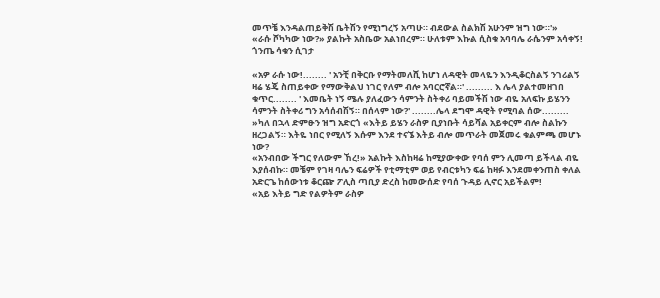መጥቼ እንዳልጠይቅሽ ቤትሽን የሚነግረኝ አጣሁ። ብደውል ስልክሽ አሁንም ዝግ ነው።'»
«ራሱ ሾካካው ነው?» ያልኩት አስቤው አልነበረም። ሁለቱም እኩል ሲስቁ አባባሌ ራሴንም አሳቀኝ! ጎንጤ ሳቁን ሲገታ

«አዎ ራሱ ነው!........ ' አንቺ በቅርቡ የማትመለሺ ከሆነ ለዳዊት መላዬን እንዲቆርስልኝ ንገሪልኝ ዛሬ ሄጄ ስጠይቀው የማውቅልህ ነገር የለም ብሎ አባርሮኛል።' ......... እ ሌላ ያልተመዘገበ ቁጥር........ ' እመቤት ነኝ ሜሉ ያለፈውን ሳምንት ስትቀሪ ባይመችሽ ነው ብዬ አለፍኩ ይሄንን ሳምንት ስትቀሪ ግን አሳሰብሽኝ። በሰላም ነው?' ........ሌላ ደግሞ ዳዊት የሚባል ሰው.........
»ካለ በኋላ ድምፁን ዝግ አድርጎ «እትይ ይሄን ራስዎ ቢያነቡት ሳይሻል አይቀርም ብሎ ስልኩን ዘረጋልኝ። እትዬ ነበር የሚለኝ እሱም እንደ ተናኜ እትይ ብሎ መጥራት መጀመሩ ቁልምጫ መሆኑ ነው?
«አንብበው ችግር የለውም ኸረ!» አልኩት እስከዛሬ ከሚያውቀው የባሰ ምን ሊመጣ ይችላል ብዬ እያሰብኩ። መቼም የገዛ ባሌን ፍሬዎች የቲማቲም ወይ የብርቱካን ፍሬ ከዛፉ እንደመቀንጠስ ቀለል አድርጌ ከሰውነቱ ቆርጬ ፖሊስ ጣቢያ ድረስ ከመውሰድ የባሰ ጉዳይ ሊኖር አይችልም!
«አይ እትይ ግድ የልዎትም ራስዎ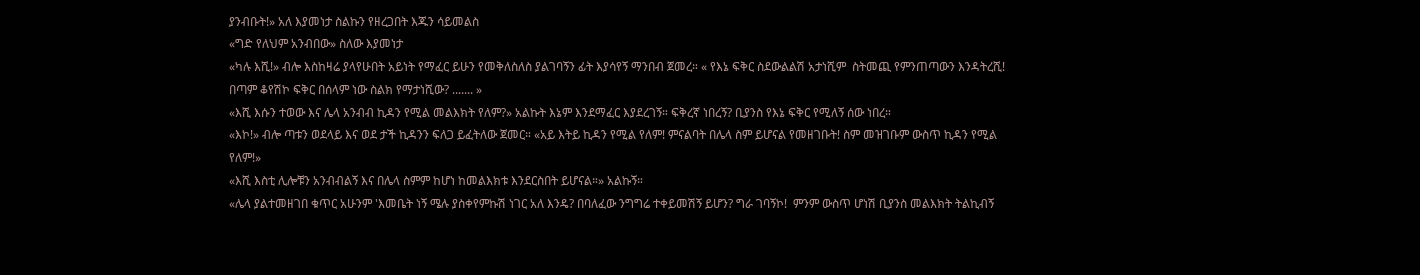ያንብቡት!» አለ እያመነታ ስልኩን የዘረጋበት እጁን ሳይመልስ
«ግድ የለህም አንብበው» ስለው እያመነታ
«ካሉ እሺ!» ብሎ እስከዛሬ ያላየሁበት አይነት የማፈር ይሁን የመቅለስለስ ያልገባኝን ፊት እያሳየኝ ማንበብ ጀመረ። « የእኔ ፍቅር ስደውልልሽ አታነሺም  ስትመጪ የምንጠጣውን እንዳትረሺ! በጣም ቆየሽኮ ፍቅር በሰላም ነው ስልክ የማታነሺው? ....... »
«እሺ እሱን ተወው እና ሌላ አንብብ ኪዳን የሚል መልእክት የለም?» አልኩት እኔም እንደማፈር እያደረገኝ። ፍቅረኛ ነበረኝ? ቢያንስ የእኔ ፍቅር የሚለኝ ሰው ነበረ።
«እኮ!» ብሎ ጣቱን ወደላይ እና ወደ ታች ኪዳንን ፍለጋ ይፈትለው ጀመር። «አይ እትይ ኪዳን የሚል የለም! ምናልባት በሌላ ስም ይሆናል የመዘገቡት! ስም መዝገቡም ውስጥ ኪዳን የሚል የለም!»
«እሺ እስቲ ሊሎቹን አንብብልኝ እና በሌላ ስምም ከሆነ ከመልእክቱ እንደርስበት ይሆናል።» አልኩኝ።
«ሌላ ያልተመዘገበ ቁጥር አሁንም 'እመቤት ነኝ ሜሉ ያስቀየምኩሽ ነገር አለ እንዴ? በባለፈው ንግግሬ ተቀይመሽኝ ይሆን? ግራ ገባኝኮ!  ምንም ውስጥ ሆነሽ ቢያንስ መልእክት ትልኪብኝ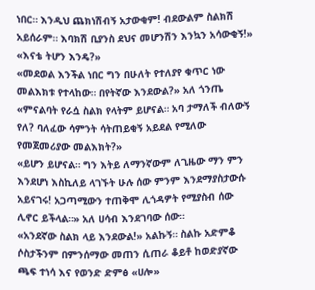ነበር። እንዲህ ጨክነሽብኝ አታውቂም! ብደውልም ስልክሽ አይሰራም። እባክሽ ቢያንስ ደህና መሆንሽን እንኳን አሳውቂኝ!»
«እናቴ ትሆን እንዴ?»
«መደወል እንችል ነበር ግን በሁለት የተለያየ ቁጥር ነው መልእክቱ የተላከው። በየትኛው እንደውል?» አለ ጎንጤ
«ምናልባት የራሷ ስልክ የላትም ይሆናል። አባ ታማለች ብለውኝ የለ? ባለፈው ሳምንት ሳትጠይቂኝ አይደል የሚለው የመጀመሪያው መልእክት?»
«ይሆን ይሆናል። ግን እትይ ለማንኛውም ለጊዜው ማን ምን እንደሆነ እስኪለይ ላገኙት ሁሉ ሰው ምንም እንደማያስታውሱ አይናገሩ! አጋጣሚውን ተጠቅሞ ሊጎዳዎት የሚያስብ ሰው ሊኖር ይችላል።» አለ ሀሳብ እንደገባው ሰው።
«አንደኛው ስልክ ላይ እንደውል!» አልኩኝ። ስልኩ አድምቆ ሶስታችንም በምንሰማው መጠን ሲጠራ ቆይቶ ከወድያኛው ጫፍ ተነሳ እና የወንድ ድምፅ «ሀሎ»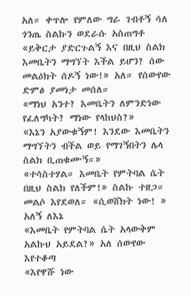አለ። ቀጥሎ የምለው ግራ ገብቶኝ ሳለ ጎንጤ ስልኩን ወደራሱ አስጠግቶ
«ይቅርታ ያድርጉልኝ እና በዚህ ስልክ እመቤትን ማግኘት እችል ይሆን? ሰው መልዕክት ሰዶኝ ነው!» አለ። የሰውየው ድምፅ ያመነታ መሰለ።
«ማነህ አንተ? እመቤትን ለምንድነው የፈለግካት? ማነው የላከህስ?»
«እኔን አያውቁኝም! እንደው እመቤትን ማግኘትን ብችል ወይ የማገኝበትን ሌላ ስልክ ቢጠቁሙኝ።»
«ተሳስተሃል። እመቤት የምትባል ሴት በዚህ ስልክ የለችም!» ስልኩ ተዘጋ። መልሶ እየደወለ። «ሲወሸክት ነው! » አለኝ ለእኔ
«እመቤት የምትባል ሴት አላውቅም አልኩህ አይደል?» አለ ሰውየው እየተቆጣ
«እየዋሹ ነው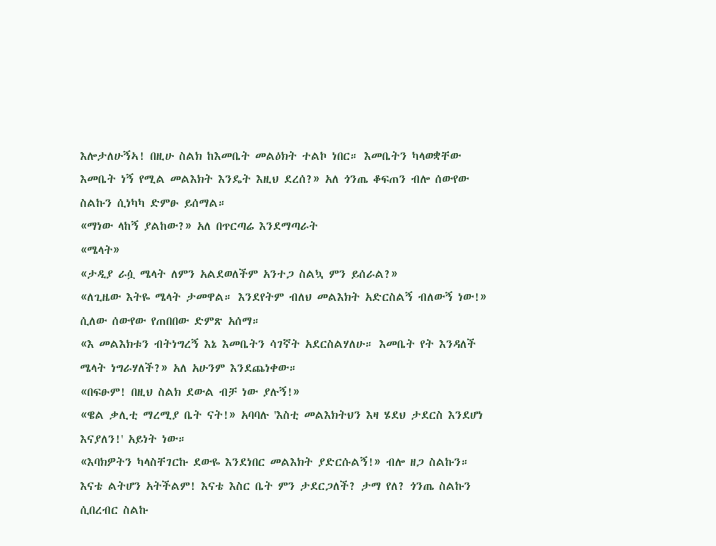እሎታለሁኝኣ! በዚሁ ስልክ ከእመቤት መልዕክት ተልኮ ነበር። እመቤትን ካላወቋቸው እመቤት ነኝ የሚል መልእክት እንዴት እዚህ ደረሰ?» አለ ጎንጤ ቆፍጠን ብሎ ሰውየው ስልኩን ሲነካካ ድምፁ ይሰማል።
«ማነው ላከኝ ያልከው?» አለ በጥርጣሬ እንደማጣራት
«ሜላት»
«ታዲያ ራሷ ሜላት ለምን አልደወለችም አንተጋ ስልኳ ምን ይሰራል?»
«ለጊዜው እትዬ ሜላት ታመዋል። እንደየትም ብለህ መልእክት አድርስልኝ ብለውኝ ነው!» ሲለው ሰውየው የጠበበው ድምጽ አሰማ።
«እ መልእክቱን ብትነግረኝ እኔ እመቤትን ሳገኛት አደርስልሃለሁ። እመቤት የት እንዳለች ሜላት ነግራሃለች?» አለ አሁንም እንደጨነቀው።
«በፍፁም! በዚህ ስልክ ደውል ብቻ ነው ያሉኝ!»
«ዌል ቃሊቲ ማረሚያ ቤት ናት!» አባባሉ 'እስቲ መልእክትህን እዛ ሄደህ ታደርስ እንደሆነ እናያለን!' አይነት ነው።
«እባክዎትን ካላስቸገርኩ ደውዬ እንደነበር መልእክት ያድርሱልኝ!» ብሎ ዘጋ ስልኩን። እናቴ ልትሆን አትችልም! እናቴ እስር ቤት ምን ታደርጋለች? ታማ የለ? ጎንጤ ስልኩን ሲበረብር ስልኩ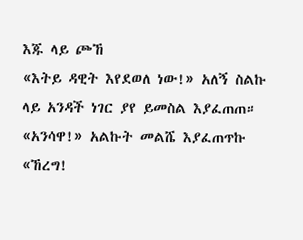እጁ ላይ ጮኸ
«እትይ ዳዊት እየደወለ ነው!» አለኝ ስልኩ ላይ አንዳች ነገር ያየ ይመስል እያፈጠጠ።
«አንሳዋ!» አልኩት መልሼ እያፈጠጥኩ
«ኸረግ!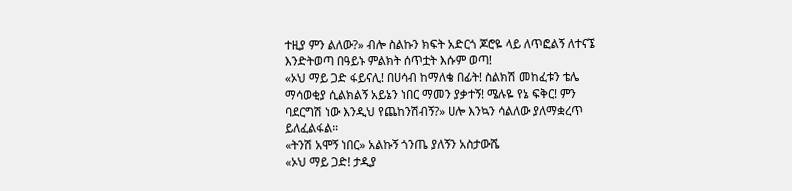ተዚያ ምን ልለው?» ብሎ ስልኩን ክፍት አድርጎ ጆሮዬ ላይ ለጥፎልኝ ለተናኜ እንድትወጣ በዓይኑ ምልክት ሰጥቷት እሱም ወጣ!
«ኦህ ማይ ጋድ ፋይናሊ! በሀሳብ ከማለቄ በፊት! ስልክሽ መከፈቱን ቴሌ ማሳወቂያ ሲልክልኝ አይኔን ነበር ማመን ያቃተኝ! ሜሉዬ የኔ ፍቅር! ምን ባደርግሽ ነው እንዲህ የጨከንሽብኝ?» ሀሎ እንኳን ሳልለው ያለማቋረጥ ይለፈልፋል።
«ትንሽ አሞኝ ነበር» አልኩኝ ጎንጤ ያለኝን አስታውሼ
«ኦህ ማይ ጋድ! ታዲያ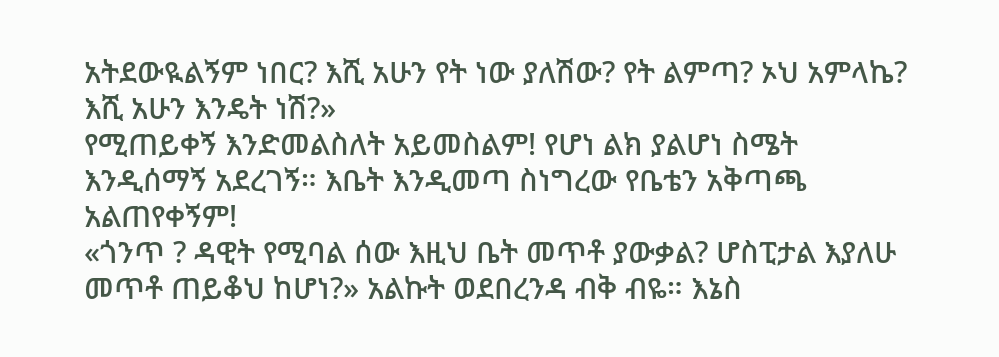አትደውዪልኝም ነበር? እሺ አሁን የት ነው ያለሽው? የት ልምጣ? ኦህ አምላኬ? እሺ አሁን እንዴት ነሽ?»
የሚጠይቀኝ እንድመልስለት አይመስልም! የሆነ ልክ ያልሆነ ስሜት እንዲሰማኝ አደረገኝ። እቤት እንዲመጣ ስነግረው የቤቴን አቅጣጫ አልጠየቀኝም!
«ጎንጥ ? ዳዊት የሚባል ሰው እዚህ ቤት መጥቶ ያውቃል? ሆስፒታል እያለሁ መጥቶ ጠይቆህ ከሆነ?» አልኩት ወደበረንዳ ብቅ ብዬ። እኔስ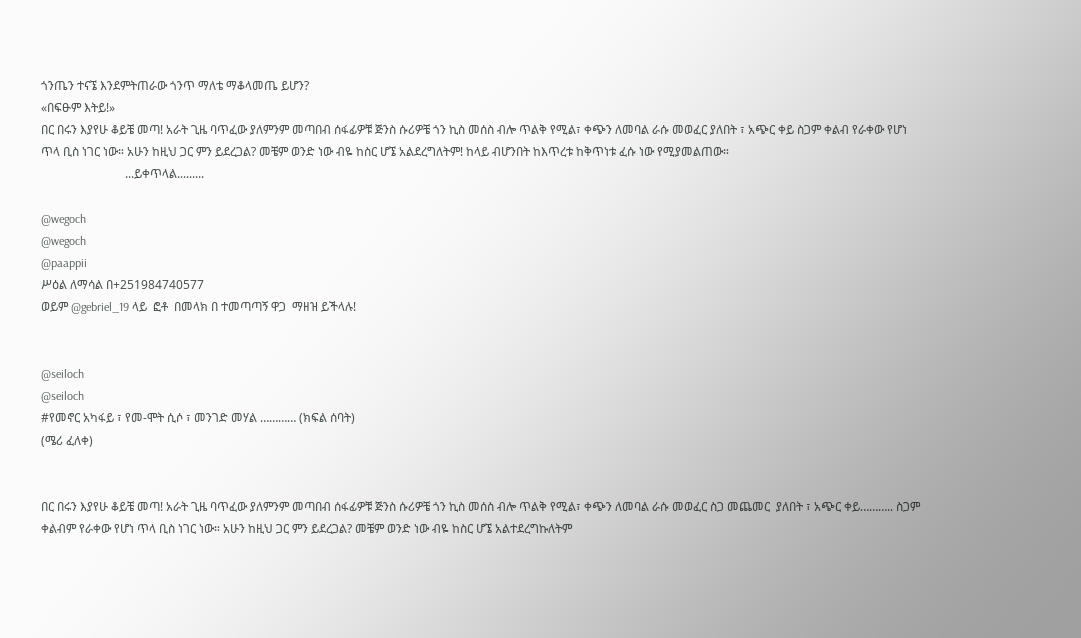ጎንጤን ተናኜ እንደምትጠራው ጎንጥ ማለቴ ማቆላመጤ ይሆን?
«በፍፁም እትይ!»
በር በሩን እያየሁ ቆይቼ መጣ! አራት ጊዜ ባጥፈው ያለምንም መጣበብ ሰፋፊዎቹ ጅንስ ሱሪዎቼ ጎን ኪስ መሰስ ብሎ ጥልቅ የሚል፣ ቀጭን ለመባል ራሱ መወፈር ያለበት ፣ አጭር ቀይ ስጋም ቀልብ የራቀው የሆነ ጥላ ቢስ ነገር ነው። አሁን ከዚህ ጋር ምን ይደረጋል? መቼም ወንድ ነው ብዬ ከስር ሆኜ አልደረግለትም! ከላይ ብሆንበት ከእጥረቱ ከቅጥነቱ ፈሱ ነው የሚያመልጠው።
                            ...ይቀጥላል.........

@wegoch
@wegoch
@paappii
ሥዕል ለማሳል በ+251984740577
ወይም @gebriel_19 ላይ  ፎቶ  በመላክ በ ተመጣጣኝ ዋጋ  ማዘዝ ይችላሉ!


@seiloch
@seiloch
#የመኖር አካፋይ ፣ የመ-ሞት ሲሶ ፣ መንገድ መሃል ………… (ክፍል ሰባት)
(ሜሪ ፈለቀ)


በር በሩን እያየሁ ቆይቼ መጣ! አራት ጊዜ ባጥፈው ያለምንም መጣበብ ሰፋፊዎቹ ጅንስ ሱሪዎቼ ጎን ኪስ መሰስ ብሎ ጥልቅ የሚል፣ ቀጭን ለመባል ራሱ መወፈር ስጋ መጨመር  ያለበት ፣ አጭር ቀይ……….. ስጋም ቀልብም የራቀው የሆነ ጥላ ቢስ ነገር ነው። አሁን ከዚህ ጋር ምን ይደረጋል? መቼም ወንድ ነው ብዬ ከስር ሆኜ አልተደረግኩለትም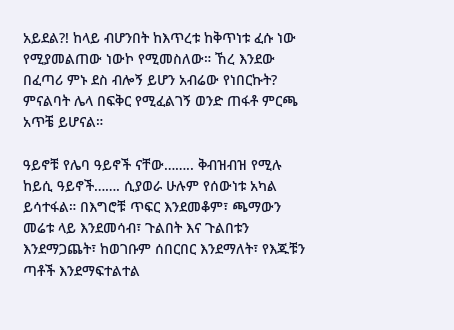አይደል?! ከላይ ብሆንበት ከእጥረቱ ከቅጥነቱ ፈሱ ነው የሚያመልጠው ነውኮ የሚመስለው። ኸረ እንደው በፈጣሪ ምኑ ደስ ብሎኝ ይሆን አብሬው የነበርኩት? ምናልባት ሌላ በፍቅር የሚፈልገኝ ወንድ ጠፋቶ ምርጫ አጥቼ ይሆናል።

ዓይኖቹ የሌባ ዓይኖች ናቸው…….. ቅብዝብዝ የሚሉ ከይሲ ዓይኖች……. ሲያወራ ሁሉም የሰውነቱ አካል ይሳተፋል። በእግሮቹ ጥፍር እንደመቆም፣ ጫማውን መሬቱ ላይ እንደመሳብ፣ ጉልበት እና ጉልበቱን እንደማጋጨት፣ ከወገቡም ሰበርበር እንደማለት፣ የእጁቹን ጣቶች እንደማፍተልተል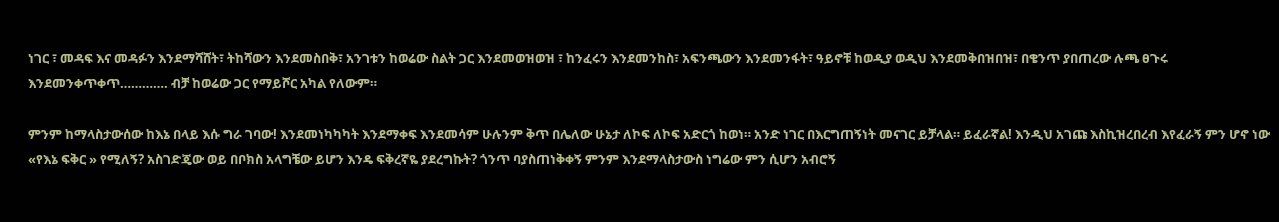ነገር ፣ መዳፍ እና መዳፉን እንደማሻሸት፣ ትከሻውን እንደመስበቅ፣ አንገቱን ከወሬው ስልት ጋር እንደመወዝወዝ ፣ ከንፈሩን እንደመንከስ፣ አፍንጫውን እንደመንፋት፣ ዓይኖቹ ከወዲያ ወዲህ እንደመቅበዝበዝ፣ በቄንጥ ያበጠረው ሉጫ ፀጉሩ እንደመንቀጥቀጥ…………. ብቻ ከወሬው ጋር የማይሾር አካል የለውም።

ምንም ከማላስታውሰው ከእኔ በላይ እሱ ግራ ገባው! እንደመነካካካት እንደማቀፍ እንደመሳም ሁሉንም ቅጥ በሌለው ሁኔታ ለኮፍ ለኮፍ አድርጎ ከወነ። አንድ ነገር በእርግጠኝነት መናገር ይቻላል። ይፈራኛል! እንዲህ አገጩ እስኪዝረበረብ እየፈራኝ ምን ሆኖ ነው «የእኔ ፍቅር » የሚለኝ? አስገድጄው ወይ በቦክስ አላግቼው ይሆን እንዴ ፍቅረኛዬ ያደረግኩት? ጎንጥ ባያስጠነቅቀኝ ምንም እንደማላስታውስ ነግሬው ምን ሲሆን አብሮኝ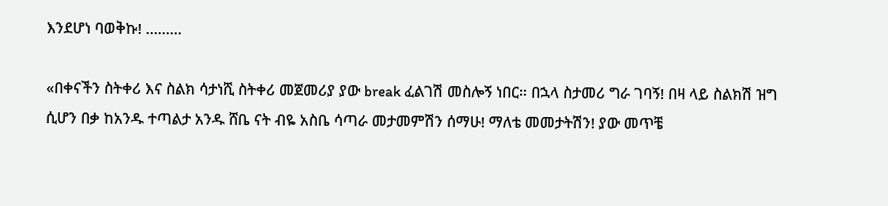እንደሆነ ባወቅኩ! ………

«በቀናችን ስትቀሪ እና ስልክ ሳታነሺ ስትቀሪ መጀመሪያ ያው break ፈልገሽ መስሎኝ ነበር። በኋላ ስታመሪ ግራ ገባኝ! በዛ ላይ ስልክሽ ዝግ ሲሆን በቃ ከአንዱ ተጣልታ አንዱ ሸቤ ናት ብዬ አስቤ ሳጣራ መታመምሽን ሰማሁ! ማለቴ መመታትሽን! ያው መጥቼ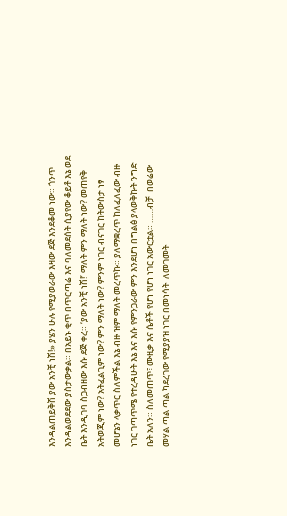እንዳልጠይቅሽ ያው አንቺ ነሽ!» ያሄን ሁሉ የሚያወራው እዛው ደጅ እንደቆመ ነው። ጎንጥ እንዳልወደደው ያስታውቃል። በአይኑ ቂጥ በጥርጣሬ እና ባለመደሰት ሲያየው ቆይቶ እኔ ወደ ቤት እንዲገባ ስጋብዘው እሱ ደጅ ቀረ። ‘ያው አንቺ ነሽ!’ ማለት ምን ማለት ነው? መጠየቅ አትወጂም ነው? አትፈልጊም ነው? ምን ማለት ነው? ምንም ነገር ብናገር ከትውስታ ነፃ መሆኔን ላቃጥር ስለምችል እኔ ብዙ ዝም ማለት መረጥኩ። ያለማቋረጥ ከለፈለፈው ብዙ ነገር ገጣጥሜ የተረዳሁት እኔ እና እሱ የምንጋራው ምን እንደሆነ በግልፅ ያላወቅኩት ንግድ ቤት አለን። ስለመጠጥ፣ ሙዚቃ እና ሴቶች የሆነ የሆነ ነገር አውርቷል። ……ብቻ  በወሬው መሃል ጣል ጣል ካደረገው የሚያያዝ ነገር በመነሳት  ለመገመት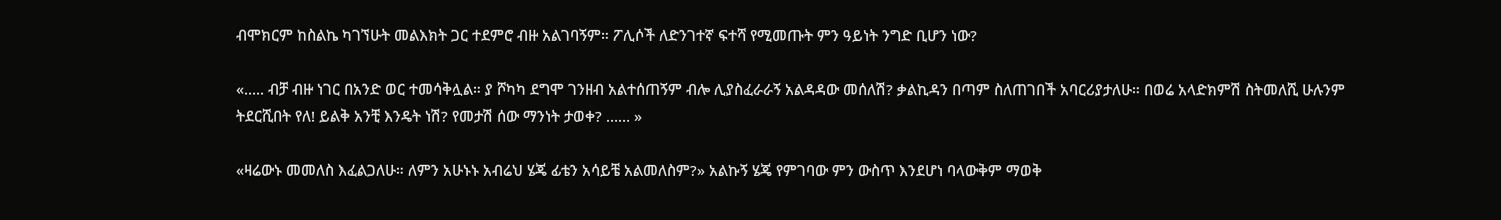ብሞክርም ከስልኬ ካገኘሁት መልእክት ጋር ተደምሮ ብዙ አልገባኝም። ፖሊሶች ለድንገተኛ ፍተሻ የሚመጡት ምን ዓይነት ንግድ ቢሆን ነው?

«….. ብቻ ብዙ ነገር በአንድ ወር ተመሳቅሏል። ያ ሾካካ ደግሞ ገንዘብ አልተሰጠኝም ብሎ ሊያስፈራራኝ አልዳዳው መሰለሽ? ቃልኪዳን በጣም ስለጠገበች አባርሪያታለሁ። በወሬ አላድክምሽ ስትመለሺ ሁሉንም ትደርሺበት የለ! ይልቅ አንቺ እንዴት ነሽ? የመታሽ ሰው ማንነት ታወቀ? …… »

«ዛሬውኑ መመለስ እፈልጋለሁ። ለምን አሁኑኑ አብሬህ ሄጄ ፊቴን አሳይቼ አልመለስም?» አልኩኝ ሄጄ የምገባው ምን ውስጥ እንደሆነ ባላውቅም ማወቅ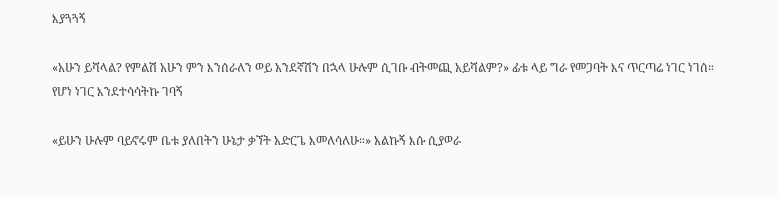እያጓጓኝ

«አሁን ይሻላል? የምልሽ አሁን ምን እንሰራለን ወይ አንደኛሽን በኋላ ሁሉም ሲገቡ ብትመጪ አይሻልም?» ፊቱ ላይ ግራ የመጋባት እና ጥርጣሬ ነገር ነገሰ። የሆነ ነገር እንደተሳሳትኩ ገባኝ

«ይሁን ሁሉም ባይኖሩም ቤቱ ያለበትን ሁኔታ ቃኘት አድርጌ እመለሳለሁ።» አልኩኝ እሱ ሲያወራ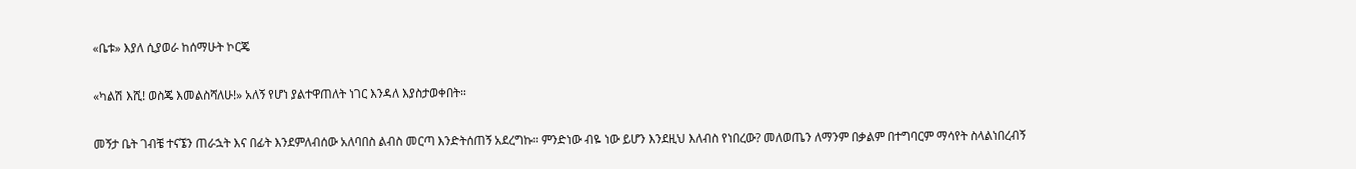«ቤቱ» እያለ ሲያወራ ከሰማሁት ኮርጄ

«ካልሽ እሺ! ወስጄ እመልስሻለሁ!» አለኝ የሆነ ያልተዋጠለት ነገር እንዳለ እያስታወቀበት።

መኝታ ቤት ገብቼ ተናኜን ጠራኋት እና በፊት እንደምለብሰው አለባበስ ልብስ መርጣ እንድትሰጠኝ አደረግኩ። ምንድነው ብዬ ነው ይሆን እንደዚህ እለብስ የነበረው? መለወጤን ለማንም በቃልም በተግባርም ማሳየት ስላልነበረብኝ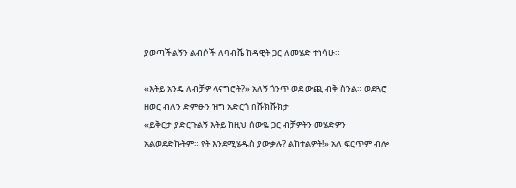ያወጣችልኝን ልብሶች ለባብሼ ከዳዊት ጋር ለመሄድ ተነሳሁ።

«እትይ አንዴ ለብቻዎ ላናግሮት?» አለኝ ጎንጥ ወደ ውጪ ብቅ ስንል። ወደጓሮ ዘወር ብለን ድምፁን ዝግ አድርጎ በሹክሹክታ
«ይቅርታ ያድርጉልኝ እትይ ከዚህ ሰውዬ ጋር ብቻዎትን መሄድዎን አልወደድኩትም። የት እንደሚሄዱስ ያውቃሉ? ልከተልዎት!» አለ ፍርጥም ብሎ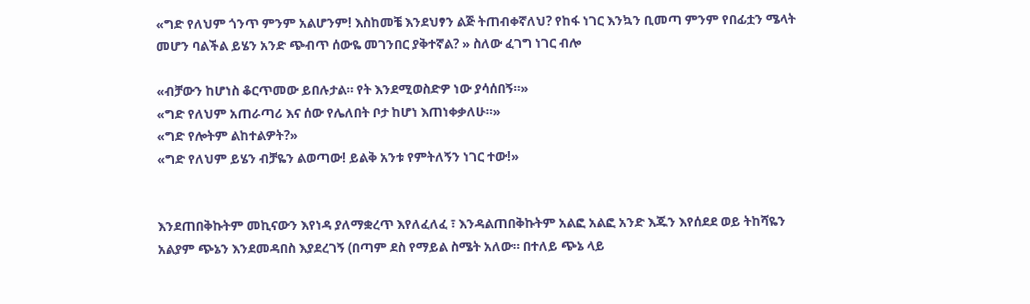«ግድ የለህም ጎንጥ ምንም አልሆንም! እስከመቼ እንደህፃን ልጅ ትጠብቀኛለህ? የከፋ ነገር እንኳን ቢመጣ ምንም የበፊቷን ሜላት መሆን ባልችል ይሄን አንድ ጭብጥ ሰውዬ መገንበር ያቅተኛል? » ስለው ፈገግ ነገር ብሎ

«ብቻውን ከሆነስ ቆርጥመው ይበሉታል። የት እንደሚወስድዎ ነው ያሳሰበኝ።»
«ግድ የለህም አጠራጣሪ እና ሰው የሌለበት ቦታ ከሆነ እጠነቀቃለሁ።»
«ግድ የሎትም ልከተልዎት?»
«ግድ የለህም ይሄን ብቻዬን ልወጣው! ይልቅ አንቱ የምትለኝን ነገር ተው!»


እንደጠበቅኩትም መኪናውን እየነዳ ያለማቋረጥ እየለፈለፈ ፣ እንዳልጠበቅኩትም አልፎ አልፎ አንድ እጁን እየሰደደ ወይ ትከሻዬን አልያም ጭኔን እንደመዳበስ እያደረገኝ (በጣም ደስ የማይል ስሜት አለው። በተለይ ጭኔ ላይ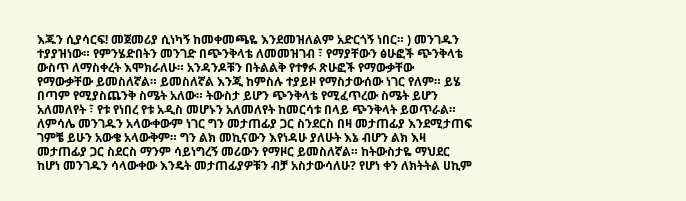እጁን ሲያሳርፍ! መጀመሪያ ሲነካኝ ከመቀመጫዬ እንደመዝለልም አድርጎኝ ነበር። ) መንገዱን ተያያዝነው። የምንሄድበትን መንገድ በጭንቅላቴ ለመመዝገብ ፣ የማያቸውን ፅሁፎች ጭንቅላቴ ውስጥ ለማስቀረት እሞክራለሁ። አንዳንዶቹን በትልልቅ የተፃፉ ጽሁፎች የማውቃቸው የማውቃቸው ይመስለኛል። ይመስለኛል እንጂ ከምስሉ ተያይዞ የማስታውሰው ነገር የለም። ይሄ በጣም የሚያስጨንቅ ስሜት አለው። ትውስታ ይሆን ጭንቅላቴ የሚፈጥረው ስሜት ይሆን አለመለየት ፣ የቱ የነበረ የቱ አዲስ መሆኑን አለመለየት ከመርሳቱ በላይ ጭንቅላት ይወጥራል። ለምሳሌ መንገዱን አላውቀውም ነገር ግን መታጠፊያ ጋር ስንደርስ በዛ መታጠፊያ እንደሚታጠፍ ገምቼ ይሁን አውቄ አላውቅም። ግን ልክ መኪናውን እየነዳሁ ያለሁት እኔ ብሆን ልክ እዛ መታጠፊያ ጋር ስደርስ ማንም ሳይነግረኝ መሪውን የማዞር ይመስለኛል። ከትውስታዬ ማህደር ከሆነ መንገዱን ሳላውቀው እንዴት መታጠፊያዎቹን ብቻ አስታውሳለሁ? የሆነ ቀን ለክትትል ሀኪም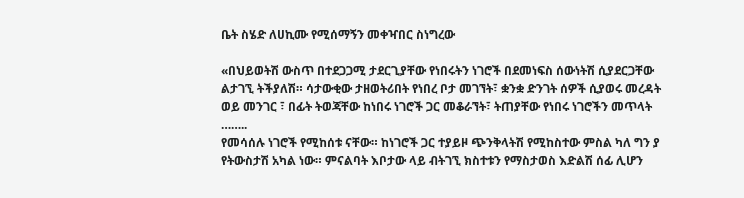ቤት ስሄድ ለሀኪሙ የሚሰማኝን መቀዣበር ስነግረው

«በህይወትሽ ውስጥ በተደጋጋሚ ታደርጊያቸው የነበሩትን ነገሮች በደመነፍስ ሰውነትሽ ሲያደርጋቸው ልታገኚ ትችያለሽ። ሳታውቂው ታዘወትሪበት የነበረ ቦታ መገኘት፣ ቋንቋ ድንገት ሰዎች ሲያወሩ መረዳት ወይ መንገር ፣ በፊት ትወጃቸው ከነበሩ ነገሮች ጋር መቆራኘት፣ ትጠያቸው የነበሩ ነገሮችን መጥላት ……..
የመሳሰሉ ነገሮች የሚከሰቱ ናቸው። ከነገሮች ጋር ተያይዞ ጭንቅላትሽ የሚከስተው ምስል ካለ ግን ያ የትውስታሽ አካል ነው። ምናልባት እቦታው ላይ ብትገኚ ክስተቱን የማስታወስ እድልሽ ሰፊ ሊሆን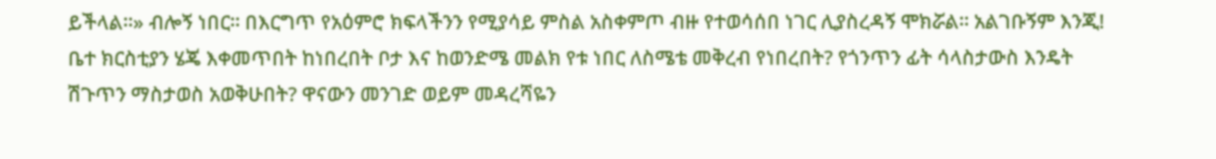ይችላል።» ብሎኝ ነበር። በእርግጥ የአዕምሮ ክፍላችንን የሚያሳይ ምስል አስቀምጦ ብዙ የተወሳሰበ ነገር ሊያስረዳኝ ሞክሯል። አልገቡኝም እንጂ! ቤተ ክርስቲያን ሄጄ እቀመጥበት ከነበረበት ቦታ እና ከወንድሜ መልክ የቱ ነበር ለስሜቴ መቅረብ የነበረበት? የጎንጥን ፊት ሳላስታውስ እንዴት ሽጉጥን ማስታወስ አወቅሁበት? ዋናውን መንገድ ወይም መዳረሻዬን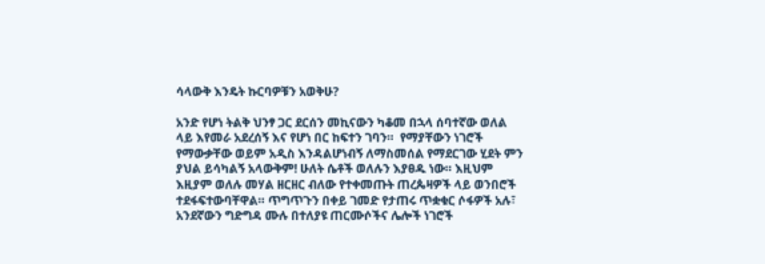ሳላውቅ እንዴት ኩርባዎቹን አወቅሁ?

አንድ የሆነ ትልቅ ህንፃ ጋር ደርሰን መኪናውን ካቆመ በኋላ ሰባተኛው ወለል ላይ እየመራ አደረሰኝ እና የሆነ በር ከፍተን ገባን።  የማያቸውን ነገሮች የማውቃቸው ወይም አዲስ እንዳልሆነብኝ ለማስመሰል የማደርገው ሂደት ምን ያህል ይሳካልኝ አላውቅም! ሁለት ሴቶች ወለሉን እያፀዱ ነው። እዚህም እዚያም ወለሉ መሃል ዘርዘር ብለው የተቀመጡት ጠረጴዛዎች ላይ ወንበሮች ተደፋፍተውባቸዋል። ጥግጥጉን በቀይ ገመድ የታጠሩ ጥቋቁር ሶፋዎች አሉ፣ አንደኛውን ግድግዳ ሙሉ በተለያዩ ጠርሙሶችና ሌሎች ነገሮች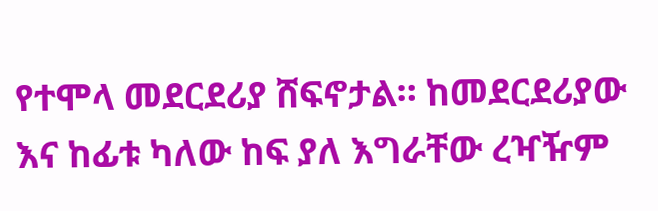የተሞላ መደርደሪያ ሸፍኖታል። ከመደርደሪያው እና ከፊቱ ካለው ከፍ ያለ እግራቸው ረዣዥም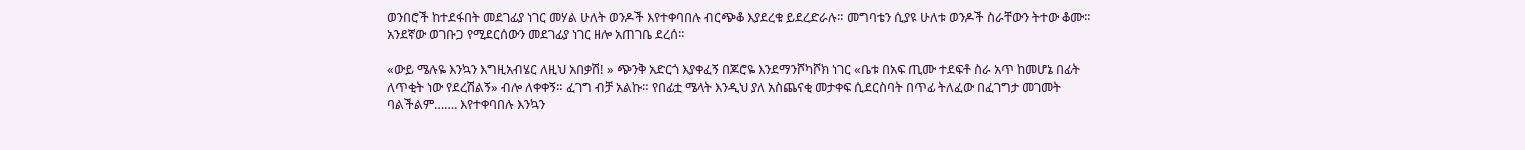ወንበሮች ከተደፋበት መደገፊያ ነገር መሃል ሁለት ወንዶች እየተቀባበሉ ብርጭቆ እያደረቁ ይደረድራሉ። መግባቴን ሲያዩ ሁለቱ ወንዶች ስራቸውን ትተው ቆሙ። አንደኛው ወገቡጋ የሚደርሰውን መደገፊያ ነገር ዘሎ አጠገቤ ደረሰ።

«ውይ ሜሉዬ እንኳን እግዚአብሄር ለዚህ አበቃሽ! » ጭንቅ አድርጎ እያቀፈኝ በጆሮዬ እንደማንሾካሾክ ነገር «ቤቱ በአፍ ጢሙ ተደፍቶ ስራ አጥ ከመሆኔ በፊት ለጥቂት ነው የደረሽልኝ» ብሎ ለቀቀኝ። ፈገግ ብቻ አልኩ። የበፊቷ ሜላት እንዲህ ያለ አስጨናቂ መታቀፍ ሲደርስባት በጥፊ ትለፈው በፈገግታ መገመት ባልችልም……. እየተቀባበሉ እንኳን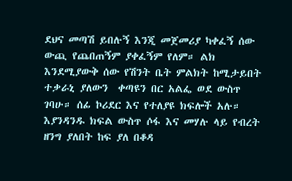ደህና መጣሽ ይበሉኝ እንጂ መጀመሪያ ካቀፈኝ ሰው ውጪ የጨበጠኝም ያቀፈኝም የለም። ልክ እንደሚያውቅ ሰው የሽንት ቤት ምልክት ከሚታይበት ተቃራኒ ያለውን  ቀጣዩን በር አልፌ ወደ ውስጥ ገባሁ። ሰፊ ኮሪደር እና የተለያዩ ክፍሎች አሉ። እያንዳንዱ ክፍል ውስጥ ሶፋ እና መሃሉ ላይ የብረት ዘንግ ያለበት ከፍ ያለ በቆዳ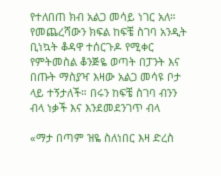የተለበጠ ክብ አልጋ መሳይ ነገር አለ። የመጨረሻውን ክፍል ከፍቼ ስገባ አንዲት ቢነኳት ቆዳዋ ተሰርጉዶ የሚቀር የምትመስል ቆንጅዬ ወጣት በፓንት እና በጡት ማስያዣ እዛው አልጋ መሳዩ ቦታ ላይ ተኝታለች። በሩን ከፍቼ ስገባ ብንን ብላ ነቃች እና እንደመደንገጥ ብላ

«ማታ በጣም ዝዬ ስለነበር እዛ ድረስ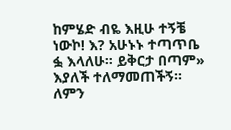ከምሄድ ብዬ እዚሁ ተኝቼ ነውኮ! እ? አሁኑኑ ተጣጥቤ ፏ እላለሁ። ይቅርታ በጣም» እያለች ተለማመጠችኝ። ለምን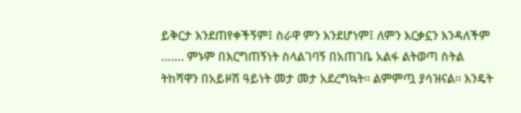ይቅርታ እንደጠየቀችኝም፤ ስራዋ ምን እንደሆነም፤ ለምን እርቃኗን እንዳለችም ……. ምኑም በእርግጠኝነት ስላልገባኝ በአጠገቤ አልፋ ልትወጣ ስትል ትከሻዋን በአይዞሽ ዓይነት መታ መታ አደረግኳት። ልምምጧ ያሳዝናል። እንዴት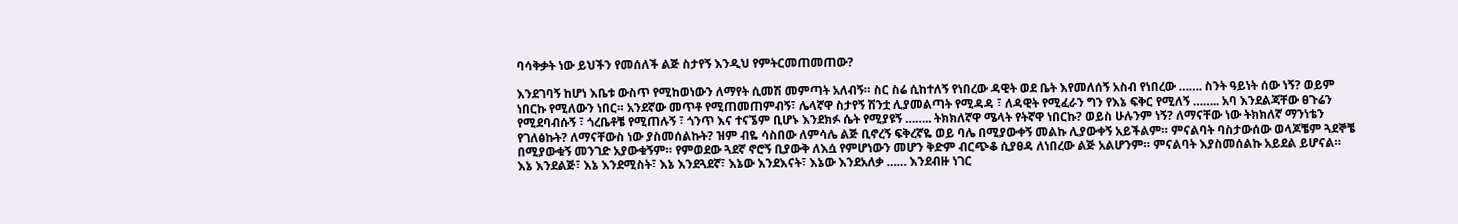ባሳቅቃት ነው ይህችን የመሰለች ልጅ ስታየኝ እንዲህ የምትርመጠመጠው?

እንደገባኝ ከሆነ እቤቱ ውስጥ የሚከወነውን ለማየት ሲመሽ መምጣት አለብኝ። ስር ስሬ ሲከተለኝ የነበረው ዳዊት ወደ ቤት እየመለሰኝ አስብ የነበረው ……. ስንት ዓይነት ሰው ነኝ? ወይም ነበርኩ የሚለውን ነበር። አንደኛው መጥቶ የሚጠመጠምብኝ፣ ሌላኛዋ ስታየኝ ሽንቷ ሊያመልጣት የሚዳዳ ፣ ለዳዊት የሚፈራን ግን የእኔ ፍቅር የሚለኝ …….. አባ እንደልጃቸው ፀጉሬን የሚደባብሱኝ ፣ ጎረቤቶቼ የሚጠሉኝ ፣ ጎንጥ እና ተናኜም ቢሆኑ እንደክፉ ሴት የሚያዩኝ …….. ትክክለኛዋ ሜላት የትኛዋ ነበርኩ? ወይስ ሁሉንም ነኝ? ለማናቸው ነው ትክክለኛ ማንነቴን የገለፅኩት? ለማናቸውስ ነው ያስመሰልኩት? ዝም ብዬ ሳስበው ለምሳሌ ልጅ ቢኖረኝ ፍቅረኛዬ ወይ ባሌ በሚያውቀኝ መልኩ ሊያውቀኝ አይችልም። ምናልባት ባስታውሰው ወላጆቼም ጓደኞቼ በሚያውቁኝ መንገድ አያውቁኝም። የምወደው ጓደኛ ኖሮኝ ቢያውቅ ለእሷ የምሆነውን መሆን ቅድም ብርጭቆ ሲያፀዳ ለነበረው ልጅ አልሆንም። ምናልባት እያስመሰልኩ አይደል ይሆናል። እኔ እንደልጅ፣ እኔ እንደሚስት፣ እኔ እንደጓደኛ፣ እኔው እንደእናት፣ እኔው እንደአለቃ …… እንደብዙ ነገር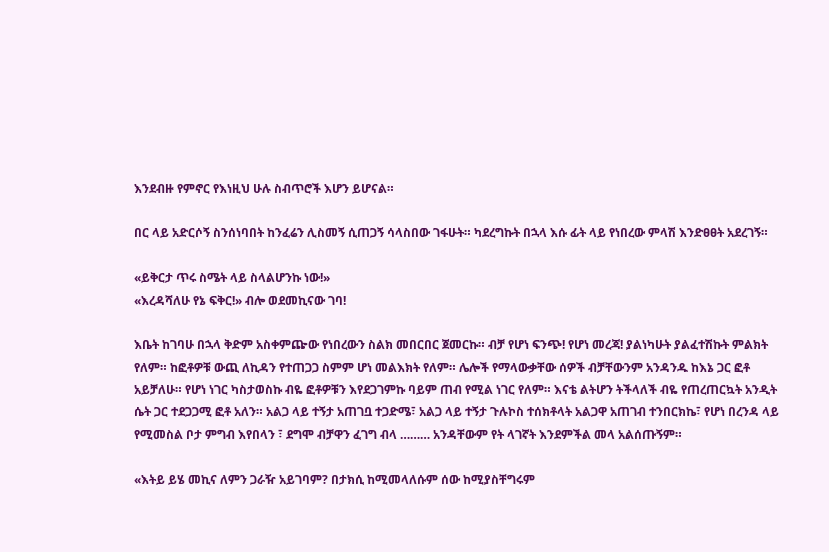እንደብዙ የምኖር የእነዚህ ሁሉ ስብጥሮች እሆን ይሆናል።

በር ላይ አድርሶኝ ስንሰነባበት ከንፈሬን ሊስመኝ ሲጠጋኝ ሳላስበው ገፋሁት። ካደረግኩት በኋላ እሱ ፊት ላይ የነበረው ምላሽ እንድፀፀት አደረገኝ።

«ይቅርታ ጥሩ ስሜት ላይ ስላልሆንኩ ነው!»
«እረዳሻለሁ የኔ ፍቅር!» ብሎ ወደመኪናው ገባ!

እቤት ከገባሁ በኋላ ቅድም አስቀምጬው የነበረውን ስልክ መበርበር ጀመርኩ። ብቻ የሆነ ፍንጭ! የሆነ መረጃ! ያልነካሁት ያልፈተሽኩት ምልክት የለም። ከፎቶዎቹ ውጪ ለኪዳን የተጠጋጋ ስምም ሆነ መልእክት የለም። ሌሎች የማላውቃቸው ሰዎች ብቻቸውንም አንዳንዱ ከእኔ ጋር ፎቶ አይቻለሁ። የሆነ ነገር ካስታወስኩ ብዬ ፎቶዎቹን እየደጋገምኩ ባይም ጠብ የሚል ነገር የለም። እናቴ ልትሆን ትችላለች ብዬ የጠረጠርኳት አንዲት ሴት ጋር ተደጋጋሚ ፎቶ አለን። አልጋ ላይ ተኝታ አጠገቧ ተጋድሜ፣ አልጋ ላይ ተኝታ ጉሉኮስ ተሰክቶላት አልጋዋ አጠገብ ተንበርክኬ፣ የሆነ በረንዳ ላይ የሚመስል ቦታ ምግብ እየበላን ፣ ደግሞ ብቻዋን ፈገግ ብላ ……… አንዳቸውም የት ላገኛት እንደምችል መላ አልሰጡኝም።

«እትይ ይሄ መኪና ለምን ጋራዥ አይገባም? በታክሲ ከሚመላለሱም ሰው ከሚያስቸግሩም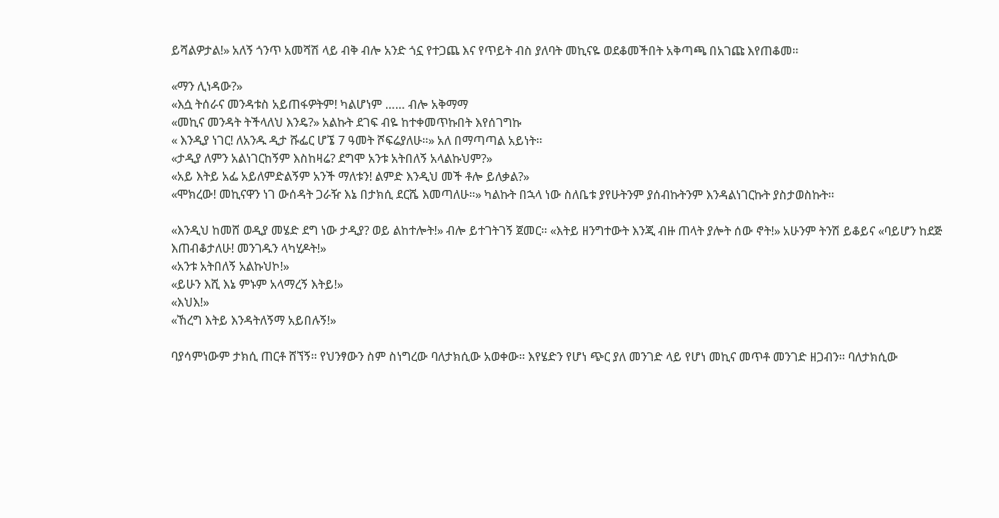ይሻልዎታል!» አለኝ ጎንጥ አመሻሽ ላይ ብቅ ብሎ አንድ ጎኗ የተጋጨ እና የጥይት ብስ ያለባት መኪናዬ ወደቆመችበት አቅጣጫ በአገጩ እየጠቆመ።

«ማን ሊነዳው?»
«እሷ ትሰራና መንዳቱስ አይጠፋዎትም! ካልሆነም …… ብሎ አቅማማ
«መኪና መንዳት ትችላለህ እንዴ?» አልኩት ደገፍ ብዬ ከተቀመጥኩበት እየሰገግኩ
« እንዲያ ነገር! ለአንዱ ዲታ ሹፌር ሆኜ 7 ዓመት ሾፍሬያለሁ።» አለ በማጣጣል አይነት።
«ታዲያ ለምን አልነገርከኝም እስከዛሬ? ደግሞ አንቱ አትበለኝ አላልኩህም?»
«አይ እትይ አፌ አይለምድልኝም አንች ማለቱን! ልምድ እንዲህ መች ቶሎ ይለቃል?»
«ሞክረው! መኪናዋን ነገ ውሰዳት ጋራዥ እኔ በታክሲ ደርሼ እመጣለሁ።» ካልኩት በኋላ ነው ስለቤቱ ያየሁትንም ያሰብኩትንም እንዳልነገርኩት ያስታወስኩት።

«እንዲህ ከመሸ ወዲያ መሄድ ደግ ነው ታዲያ? ወይ ልከተሎት!» ብሎ ይተገትገኝ ጀመር። «እትይ ዘንግተውት እንጂ ብዙ ጠላት ያሎት ሰው ኖት!» አሁንም ትንሽ ይቆይና «ባይሆን ከደጅ እጠብቆታለሁ! መንገዱን ላካሂዶት!»
«አንቱ አትበለኝ አልኩህኮ!»
«ይሁን እሺ እኔ ምኑም አላማረኝ እትይ!»
«እህእ!»
«ኸረግ እትይ እንዳትለኝማ አይበሉኝ!»

ባያሳምነውም ታክሲ ጠርቶ ሸኘኝ። የህንፃውን ስም ስነግረው ባለታክሲው አወቀው። እየሄድን የሆነ ጭር ያለ መንገድ ላይ የሆነ መኪና መጥቶ መንገድ ዘጋብን። ባለታክሲው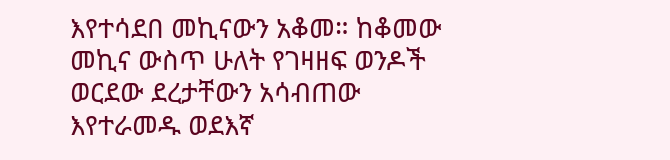እየተሳደበ መኪናውን አቆመ። ከቆመው መኪና ውስጥ ሁለት የገዛዘፍ ወንዶች ወርደው ደረታቸውን አሳብጠው እየተራመዱ ወደእኛ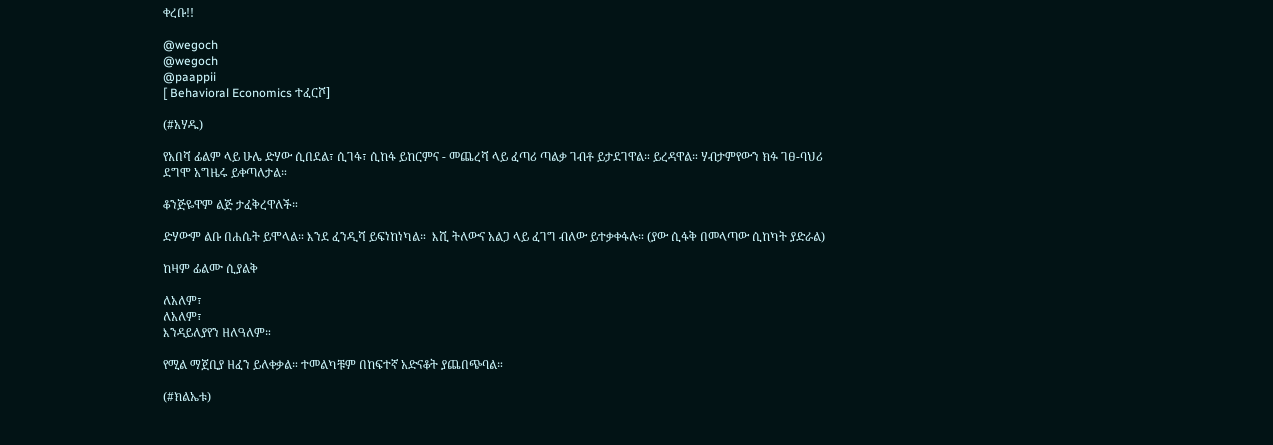ቀረቡ!!

@wegoch
@wegoch
@paappii
[ Behavioral Economics ተፈርሾ]

(#አሃዱ)

የአበሻ ፊልም ላይ ሁሌ ድሃው ሲበደል፣ ሲገፋ፣ ሲከፋ ይከርምና - መጨረሻ ላይ ፈጣሪ ጣልቃ ገብቶ ይታደገዋል። ይረዳዋል። ሃብታምየውን ክፉ ገፀ-ባህሪ ደግሞ አግዜሩ ይቀጣለታል።

ቆንጅዬዋም ልጅ ታፈቅረዋለች።

ድሃውም ልቡ በሐሴት ይሞላል። እንደ ፈንዲሻ ይፍነከነካል።  እሺ ትለውና አልጋ ላይ ፈገግ ብለው ይተቃቀፋሉ። (ያው ሲፋቅ በመላጣው ሲከካት ያድራል)

ከዛም ፊልሙ ሲያልቅ

ለአለም፣
ለአለም፣
እንዳይለያየን ዘለዓለም።

የሚል ማጀቢያ ዘፈን ይለቀቃል። ተመልካቹም በከፍተኛ አድናቆት ያጨበጭባል።

(#ክልኤቱ)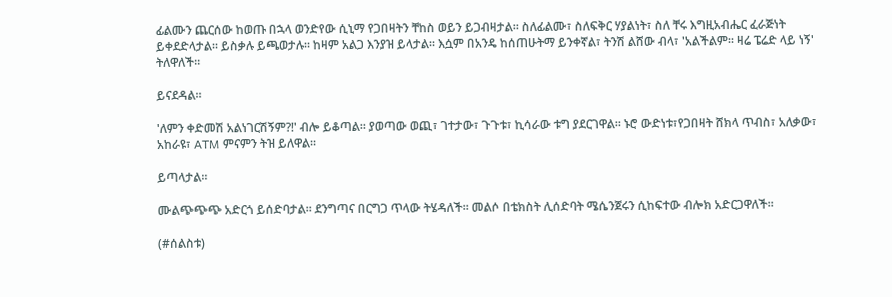ፊልሙን ጨርሰው ከወጡ በኋላ ወንድየው ሲኒማ የጋበዛትን ቸከስ ወይን ይጋብዛታል። ስለፊልሙ፣ ስለፍቅር ሃያልነት፣ ስለ ቸሩ እግዚአብሔር ፈራጅነት ይቀደድላታል። ይስቃሉ ይጫወታሉ። ከዛም አልጋ እንያዝ ይላታል። እሷም በአንዴ ከሰጠሁትማ ይንቀኛል፣ ትንሽ ልሸው ብላ፣ 'አልችልም። ዛሬ ፔሬድ ላይ ነኝ' ትለዋለች።

ይናደዳል።

'ለምን ቀድመሽ አልነገርሽኝም?!' ብሎ ይቆጣል። ያወጣው ወጪ፣ ገተታው፣ ጉጉቱ፣ ኪሳራው ቱግ ያደርገዋል። ኑሮ ውድነቱ፣የጋበዛት ሸክላ ጥብስ፣ አለቃው፣ አከራዩ፣ ATM ምናምን ትዝ ይለዋል።

ይጣላታል።

ሙልጭጭጭ አድርጎ ይሰድባታል። ደንግጣና በርግጋ ጥላው ትሄዳለች። መልሶ በቴክስት ሊሰድባት ሜሴንጀሩን ሲከፍተው ብሎክ አድርጋዋለች።

(#ሰልስቱ)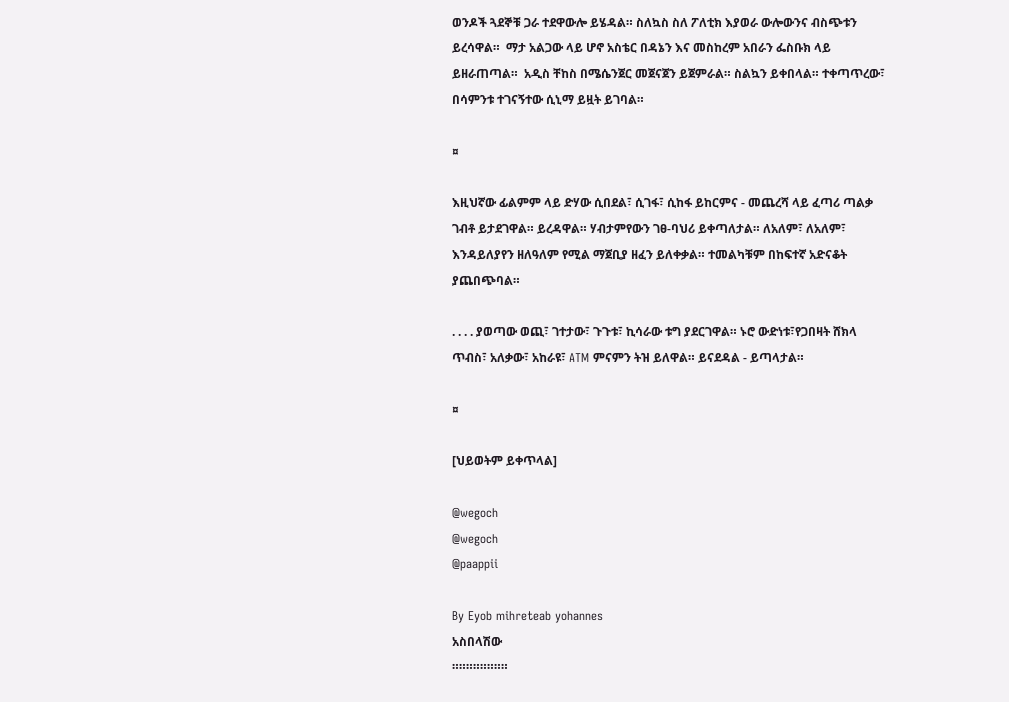ወንዶች ጓደኞቹ ጋራ ተደዋውሎ ይሄዳል። ስለኳስ ስለ ፖለቲክ እያወራ ውሎውንና ብስጭቱን ይረሳዋል።  ማታ አልጋው ላይ ሆኖ አስቴር በዳኔን እና መስከረም አበራን ፌስቡክ ላይ ይዘራጠጣል።  አዲስ ቸከስ በሜሴንጀር መጀናጀን ይጀምራል። ስልኳን ይቀበላል። ተቀጣጥረው፣ በሳምንቱ ተገናኝተው ሲኒማ ይዟት ይገባል።

¤

እዚህኛው ፊልምም ላይ ድሃው ሲበደል፣ ሲገፋ፣ ሲከፋ ይከርምና - መጨረሻ ላይ ፈጣሪ ጣልቃ ገብቶ ይታደገዋል። ይረዳዋል። ሃብታምየውን ገፀ-ባህሪ ይቀጣለታል። ለአለም፣ ለአለም፣ እንዳይለያየን ዘለዓለም የሚል ማጀቢያ ዘፈን ይለቀቃል። ተመልካቹም በከፍተኛ አድናቆት ያጨበጭባል።

. . . . ያወጣው ወጪ፣ ገተታው፣ ጉጉቱ፣ ኪሳራው ቱግ ያደርገዋል። ኑሮ ውድነቱ፣የጋበዛት ሸክላ ጥብስ፣ አለቃው፣ አከራዩ፣ ATM ምናምን ትዝ ይለዋል። ይናደዳል - ይጣላታል።

¤

[ህይወትም ይቀጥላል]

@wegoch
@wegoch
@paappii

By Eyob mihreteab yohannes
አስበላሽው
።።።።።።።።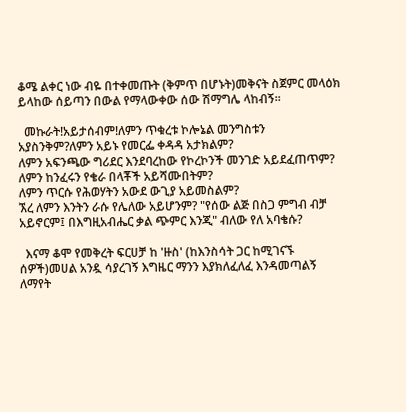ቆሜ ልቀር ነው ብዬ በተቀመጡት (ቅምጥ በሆኑት)መቅናት ስጀምር መላዕክ ይላከው ሰይጣን በውል የማላውቀው ሰው ሽማግሌ ላከብኝ።

  መኩራት!አይታሰብም!ለምን ጥቁረቱ ኮሎኔል መንግስቱን አያስንቅም?ለምን አይኑ የመርፌ ቀዳዳ አታክልም?
ለምን አፍንጫው ግሪደር እንደባረከው የኮረኮንች መንገድ አይደፈጠጥም?
ለምን ከንፈሩን የቄራ በላቾች አይሻሙበትም?
ለምን ጥርሱ የሕወሃትን አውደ ውጊያ አይመስልም?
ኧረ ለምን እንትን ራሱ የሌለው አይሆንም? "የሰው ልጅ በስጋ ምግብ ብቻ አይኖርም፤ በእግዚአብሔር ቃል ጭምር እንጂ" ብለው የለ አባቄሱ?

  እናማ ቆሞ የመቅረት ፍርሀቻ ከ 'ዙስ' (ከእንስሳት ጋር ከሚገናኙ ሰዎች)መሀል አንዷ ሳያረገኝ እግዜር ማንን እያክለፈለፈ እንዳመጣልኝ ለማየት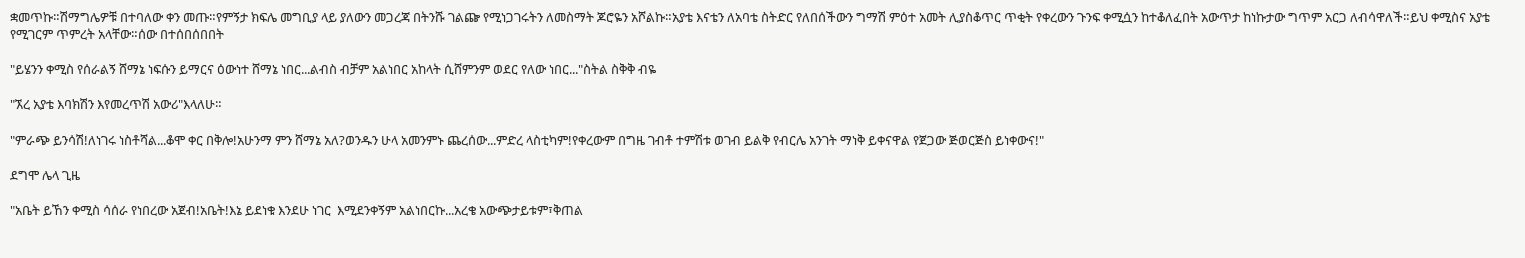ቋመጥኩ።ሽማግሌዎቹ በተባለው ቀን መጡ።የምኝታ ክፍሌ መግቢያ ላይ ያለውን መጋረጃ በትንሹ ገልጬ የሚነጋገሩትን ለመስማት ጆሮዬን አሾልኩ።አያቴ እናቴን ለአባቴ ስትድር የለበሰችውን ግማሽ ምዕተ አመት ሊያስቆጥር ጥቂት የቀረውን ጉንፍ ቀሚሷን ከተቆለፈበት አውጥታ ከነኩታው ግጥም አርጋ ለብሳዋለች።ይህ ቀሚስና አያቴ የሚገርም ጥምረት አላቸው።ሰው በተሰበሰበበት

"ይሄንን ቀሚስ የሰራልኝ ሸማኔ ነፍሱን ይማርና ዕውነተ ሸማኔ ነበር...ልብስ ብቻም አልነበር አከላት ሲሸምንም ወደር የለው ነበር..."ስትል ስቅቅ ብዬ

"ኧረ አያቴ እባክሽን እየመረጥሽ አውሪ"እላለሁ።

"ምራጭ ይንሳሽ!ለነገሩ ነስቶሻል...ቆሞ ቀር በቅሎ!አሁንማ ምን ሸማኔ አለ?ወንዱን ሁላ አመንምኑ ጨረሰው...ምድረ ላስቲካም!የቀረውም በግዜ ገብቶ ተምሽቱ ወገብ ይልቅ የብርሌ አንገት ማነቅ ይቀናዋል የጀጋው ጅወርጅስ ይነቀውና!"

ደግሞ ሌላ ጊዜ

"አቤት ይኸን ቀሚስ ሳሰራ የነበረው አጀብ!አቤት!እኔ ይደነቁ እንደሁ ነገር  እሚደንቀኝም አልነበርኩ...አረቄ አውጭታይቱም፣ቅጠል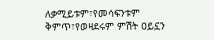ለቃሚይቱም፣የመሳፍንቱም ቅምጥ፣የወዛደሩም ምሽት ዐይኗን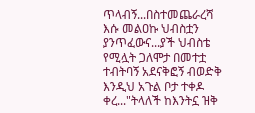ጥላብኝ...በስተመጨራረሻ እሱ መልዐኩ ህብስቷን ያንጥፈውና...ያች ህብስቴ የሚሏት ጋለሞታ በመተቷ ተብትባኝ አደናቅፎኝ ብወድቅ እንዲህ አጉል ቦታ ተቀዶ ቀረ..."ትላለች ከእንትኗ ዝቅ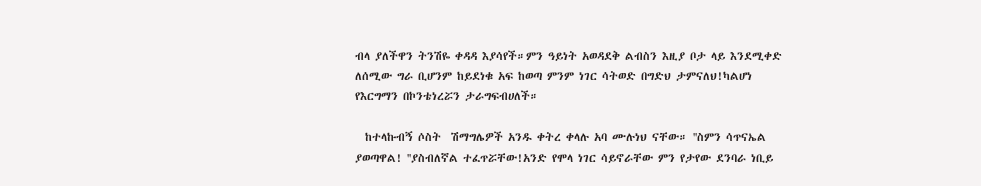ብላ ያለችዋን ትንሽዬ ቀዳዳ እያሳየች።ምን ዓይነት አወዳደቅ ልብስን እዚያ ቦታ ላይ እንደሚቀድ ለሰሚው ግራ ቢሆንም ከይደነቁ አፍ ከወጣ ምንም ነገር ሳትወድ በግድህ ታምናለህ!ካልሆነ የእርግማን በኮንቴነረሯን ታራግፍብሀለች።

  ከተላኩብኝ ሶስት  ሽማግሌዎች አንዱ ቀትረ ቀላሉ አባ ሙሉነህ ናቸው። ''ስምን ሳጥናኤል ያወጣዋል! ''ያስብለኛል ተፈጥሯቸው!አንድ የሞላ ነገር ሳይኖራቸው ምን የታየው ደንባራ ነቢይ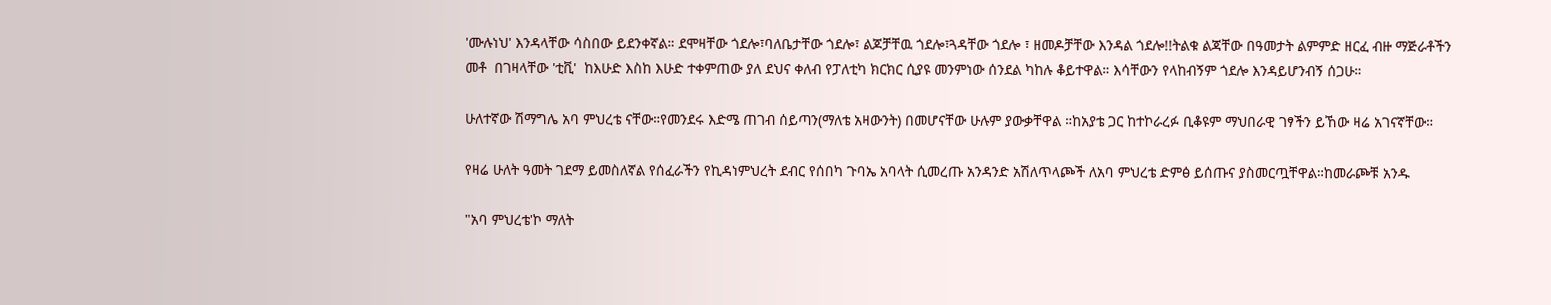'ሙሉነህ' እንዳላቸው ሳስበው ይደንቀኛል። ደሞዛቸው ጎደሎ፣ባለቤታቸው ጎደሎ፣ ልጆቻቸዉ ጎደሎ፣ጓዳቸው ጎደሎ ፣ ዘመዶቻቸው እንዳል ጎደሎ!!ትልቁ ልጃቸው በዓመታት ልምምድ ዘርፈ ብዙ ማጅራቶችን መቶ  በገዛላቸው 'ቲቪ'  ከእሁድ እስከ እሁድ ተቀምጠው ያለ ደህና ቀለብ የፓለቲካ ክርክር ሲያዩ መንምነው ሰንደል ካከሉ ቆይተዋል። እሳቸውን የላከብኝም ጎደሎ እንዳይሆንብኝ ሰጋሁ።

ሁለተኛው ሽማግሌ አባ ምህረቴ ናቸው።የመንደሩ እድሜ ጠገብ ሰይጣን(ማለቴ አዛውንት) በመሆናቸው ሁሉም ያውቃቸዋል ።ከአያቴ ጋር ከተኮራረፉ ቢቆዩም ማህበራዊ ገፃችን ይኸው ዛሬ አገናኛቸው።

የዛሬ ሁለት ዓመት ገደማ ይመስለኛል የሰፈራችን የኪዳነምህረት ደብር የሰበካ ጉባኤ አባላት ሲመረጡ አንዳንድ አሽለጥላጮች ለአባ ምህረቴ ድምፅ ይሰጡና ያስመርጧቸዋል።ከመራጮቹ አንዱ

"አባ ምህረቴ'ኮ ማለት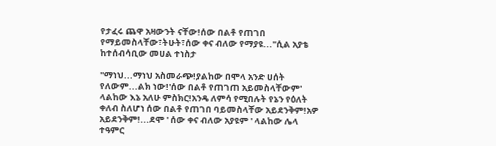የታፈሩ ጨዋ አዛውንት ናቸው!ሰው በልቶ የጠገበ የማይመስላቸው፣ትሁት፣ሰው ቀና ብለው የማያዩ..."ሲል አያቴ ከተሰብሳቢው መሀል ተነስታ

"ማነህ...ማነህ አስመራጭ!ያልከው በሞላ አንድ ሀሰት የለውም...ልክ ነው!'ሰው በልቶ የጠገጠ አይመስላቸውም' ላልከው እኔ አለሁ ምስክር!አንዴ ለምሳ የሚበሉት የኔን የዕለት ቀለብ ስለሆነ ሰው በልቶ የጠገበ ባይመስላቸው አይደንቅም!አዎ አይደንቅም!...ደሞ ' ሰው ቀና ብለው አያዩም ' ላልከው ሌላ ተዓምር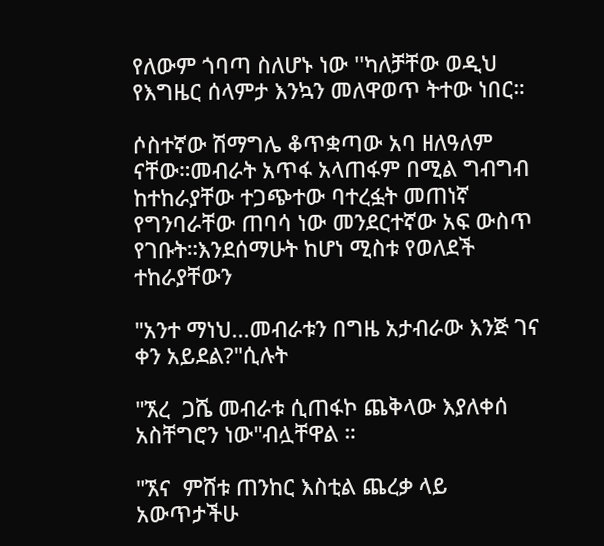የለውም ጎባጣ ስለሆኑ ነው ''ካለቻቸው ወዲህ የእግዜር ሰላምታ እንኳን መለዋወጥ ትተው ነበር።

ሶስተኛው ሽማግሌ ቆጥቋጣው አባ ዘለዓለም ናቸው።መብራት አጥፋ አላጠፋም በሚል ግብግብ ከተከራያቸው ተጋጭተው ባተረፏት መጠነኛ የግንባራቸው ጠባሳ ነው መንደርተኛው አፍ ውስጥ የገቡት።እንደሰማሁት ከሆነ ሚስቱ የወለደች ተከራያቸውን

"አንተ ማነህ...መብራቱን በግዜ አታብራው እንጅ ገና ቀን አይደል?"ሲሉት

"ኧረ  ጋሼ መብራቱ ሲጠፋኮ ጨቅላው እያለቀሰ አስቸግሮን ነው"ብሏቸዋል ።

"ኧና  ምሸቱ ጠንከር እስቲል ጨረቃ ላይ አውጥታችሁ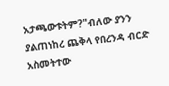አታጫውቱትም?"ብለው ያንን ያልጠነከረ ጨቅላ የበረንዳ ብርድ አስመትተው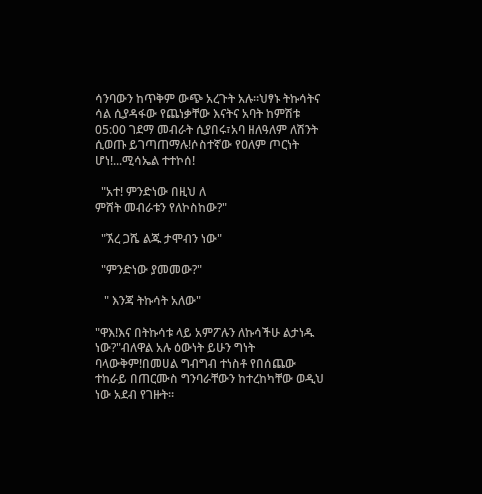ሳንባውን ከጥቅም ውጭ አረጉት አሉ።ህፃኑ ትኩሳትና ሳል ሲያዳፋው የጨነቃቸው እናትና አባት ከምሽቱ 05:00 ገደማ መብራት ሲያበሩ፣አባ ዘለዓለም ለሽንት ሲወጡ ይገጣጠማሉ!ሶስተኛው የዐለም ጦርነት ሆነ!...ሚሳኤል ተተኮሰ!

  "አተ! ምንድነው በዚህ ለ
ምሸት መብራቱን የለኮስከው?"

  "ኧረ ጋሼ ልጁ ታሞብን ነው"

  "ምንድነው ያመመው?"

   " እንጃ ትኩሳት አለው"

"ዋእ!እና በትኩሳቱ ላይ አምፖሉን ለኩሳችሁ ልታነዱ ነው?"ብለዋል አሉ ዕውነት ይሁን ግነት ባላውቅም!በመሀል ግብግብ ተነስቶ የበሰጨው ተከራይ በጠርሙስ ግንባራቸውን ከተረከካቸው ወዲህ ነው አደብ የገዙት።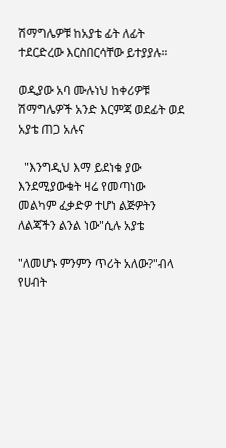ሽማግሌዎቹ ከአያቴ ፊት ለፊት ተደርድረው እርስበርሳቸው ይተያያሉ።

ወዲያው አባ ሙሉነህ ከቀሪዎቹ ሽማግሌዎች አንድ እርምጃ ወደፊት ወደ አያቴ ጠጋ አሉና

  "እንግዲህ እማ ይደነቁ ያው እንደሚያውቁት ዛሬ የመጣነው መልካም ፈቃድዎ ተሆነ ልጅዎትን ለልጃችን ልንል ነው"ሲሉ አያቴ

"ለመሆኑ ምንምን ጥሪት አለው?"ብላ የሀብት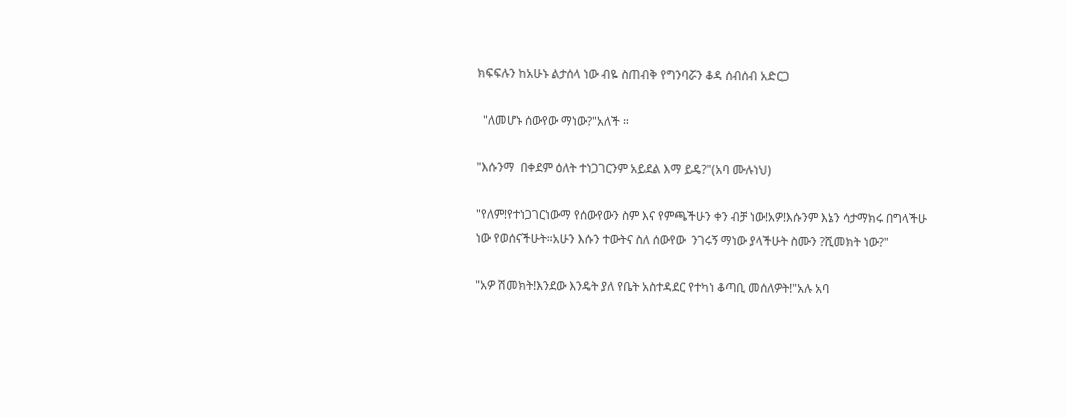ክፍፍሉን ከአሁኑ ልታሰላ ነው ብዬ ስጠብቅ የግንባሯን ቆዳ ሰብሰብ አድርጋ

  "ለመሆኑ ሰውየው ማነው?"አለች ።

"እሱንማ  በቀደም ዕለት ተነጋገርንም አይደል እማ ይዴ?"(አባ ሙሉነህ)

"የለም!የተነጋገርነውማ የሰውየውን ስም እና የምጫችሁን ቀን ብቻ ነው!አዎ!እሱንም እኔን ሳታማክሩ በግላችሁ ነው የወሰናችሁት።አሁን እሱን ተውትና ስለ ሰውየው  ንገሩኝ ማነው ያላችሁት ስሙን ?ሺመክት ነው?"

"አዎ ሽመክት!እንደው እንዴት ያለ የቤት አስተዳደር የተካነ ቆጣቢ መሰለዎት!"አሉ አባ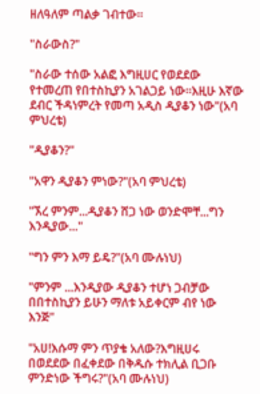ዘለዓለም ጣልቃ ገብተው።

"ስራውስ?"

"ስራው ተሰው አልፎ እግዚሀር የወደደው የተመረጠ የበተስኪያን አገልጋይ ነው።እዚሁ እኛው ደብር ችዳነምረት የመጣ አዲስ ዲያቆን ነው"(አባ ምህረቴ)

"ዲያቆን?"

"አዋን ዲያቆን ምነው?"(አባ ምህረቴ)

"ኧረ ምንም...ዲያቆን ሸጋ ነው ወንድሞቸ...ግን እንዲያው..."

"ግን ምን እማ ይዴ?"(አባ ሙሉነህ)

"ምንም ...እንዲያው ዲያቆን ተሆነ ጋብቻው በበተስኪያን ይሁን ማለቱ አይቀርም ብየ ነው እንጅ"

"አሀ!እሱማ ምን ጥያቄ አለው?እግዚሀሩ በወደደው በፈቀደው በቅዱሱ ተክሊል ቢጋቡ ምንድነው ችግሩ?"(አባ ሙሉነህ)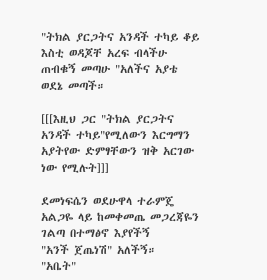"ትክል ያርጋትና አንዳች ተካይ ቆይ እስቲ ወዳጆቸ አረፍ ብላችሁ ጠብቁኝ መጣሁ "አለችና አያቴ ወደኔ መጣች።

[[[እዚህ ጋር "ትክል ያርጋትና አንዳች ተካይ"የሚለውን እርግማን አያትየው ድምፃቸውን ዝቅ አርገው ነው የሚሉት]]]

ደመነፍሴን ወደሁዋላ ተራምጄ አልጋዬ ላይ ከመቀመጤ መጋረጃዬን ገልጣ በተማፅኖ እያየችኝ
"አንች ጀጤነሽ" አለችኝ።
"አቤት"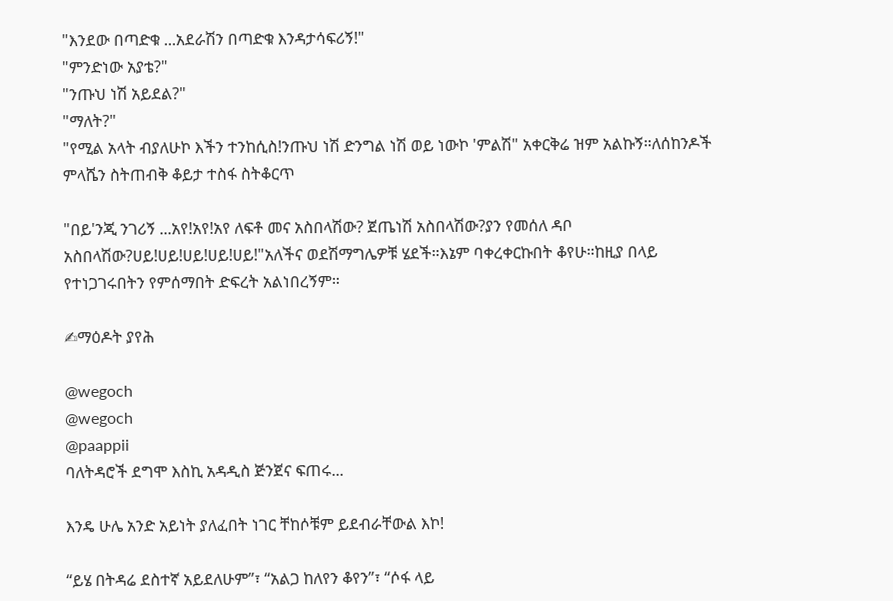"እንደው በጣድቁ ...አደራሽን በጣድቁ እንዳታሳፍሪኝ!"
"ምንድነው አያቴ?"
"ንጡህ ነሽ አይደል?"
"ማለት?"
"የሚል አላት ብያለሁኮ እችን ተንከሲስ!ንጡህ ነሽ ድንግል ነሽ ወይ ነውኮ 'ምልሽ" አቀርቅሬ ዝም አልኩኝ።ለሰከንዶች ምላሼን ስትጠብቅ ቆይታ ተስፋ ስትቆርጥ

"በይ'ንጂ ንገሪኝ ...አየ!አየ!አየ ለፍቶ መና አስበላሽው? ጀጤነሽ አስበላሽው?ያን የመሰለ ዳቦ አስበላሽው?ሀይ!ሀይ!ሀይ!ሀይ!ሀይ!"አለችና ወደሽማግሌዎቹ ሄደች።እኔም ባቀረቀርኩበት ቆየሁ።ከዚያ በላይ የተነጋገሩበትን የምሰማበት ድፍረት አልነበረኝም።

✍ማዕዶት ያየሕ

@wegoch
@wegoch
@paappii
ባለትዳሮች ደግሞ እስኪ አዳዲስ ጅንጀና ፍጠሩ...

እንዴ ሁሌ አንድ አይነት ያለፈበት ነገር ቸከሶቹም ይደብራቸውል እኮ!

“ይሄ በትዳሬ ደስተኛ አይደለሁም”፣ “አልጋ ከለየን ቆየን”፣ “ሶፋ ላይ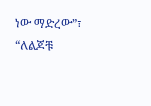ነው ማድረው”፣ “ለልጆቹ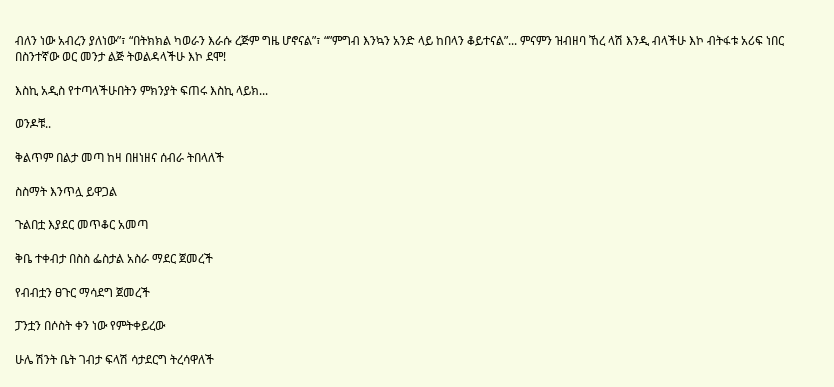ብለን ነው አብረን ያለነው”፣ “በትክክል ካወራን እራሱ ረጅም ግዜ ሆኖናል”፣ “”ምግብ እንኳን አንድ ላይ ከበላን ቆይተናል”... ምናምን ዝብዘባ ኸረ ላሽ እንዲ ብላችሁ እኮ ብትፋቱ አሪፍ ነበር በስንተኛው ወር መንታ ልጅ ትወልዳላችሁ እኮ ደሞ!

እስኪ አዲስ የተጣላችሁበትን ምክንያት ፍጠሩ እስኪ ላይክ...

ወንዶቹ..

ቅልጥም በልታ መጣ ከዛ በዘነዘና ሰብራ ትበላለች

ስስማት እንጥሏ ይዋጋል

ጉልበቷ እያደር መጥቆር አመጣ

ቅቤ ተቀብታ በስስ ፌስታል አስራ ማደር ጀመረች

የብብቷን ፀጉር ማሳደግ ጀመረች

ፓንቷን በሶስት ቀን ነው የምትቀይረው

ሁሌ ሽንት ቤት ገብታ ፍላሽ ሳታደርግ ትረሳዋለች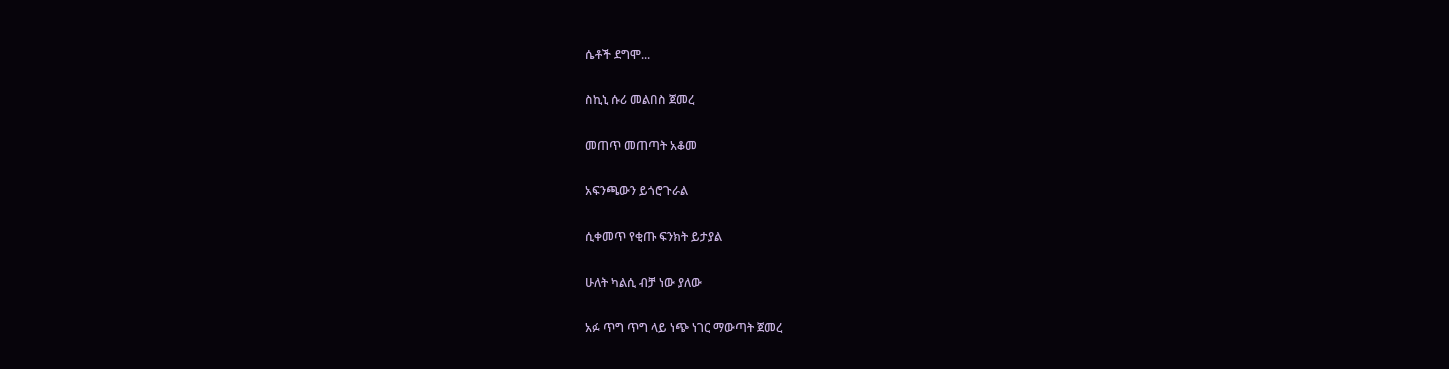ሴቶች ደግሞ...

ስኪኒ ሱሪ መልበስ ጀመረ

መጠጥ መጠጣት አቆመ

አፍንጫውን ይጎሮጉራል

ሲቀመጥ የቂጡ ፍንክት ይታያል

ሁለት ካልሲ ብቻ ነው ያለው

አፉ ጥግ ጥግ ላይ ነጭ ነገር ማውጣት ጀመረ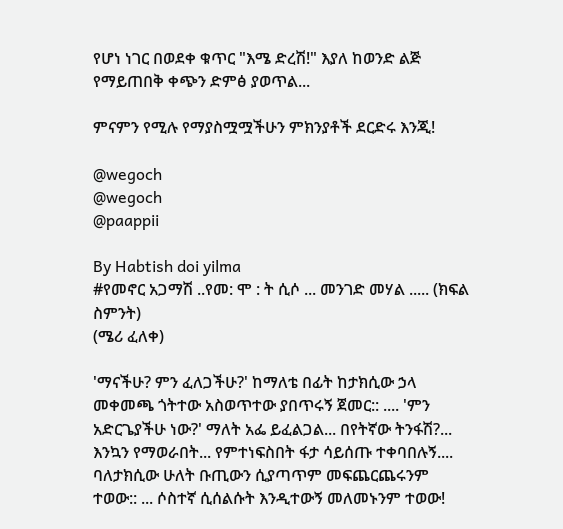የሆነ ነገር በወደቀ ቁጥር "እሜ ድረሽ!" እያለ ከወንድ ልጅ የማይጠበቅ ቀጭን ድምፅ ያወጥል...

ምናምን የሚሉ የማያስሟሟችሁን ምክንያቶች ደርድሩ እንጂ!

@wegoch
@wegoch
@paappii

By Habtish doi yilma
#የመኖር አጋማሽ ..የመ: ሞ : ት ሲሶ ... መንገድ መሃል ..... (ክፍል ስምንት)
(ሜሪ ፈለቀ)

'ማናችሁ? ምን ፈለጋችሁ?' ከማለቴ በፊት ከታክሲው ኃላ መቀመጫ ጎትተው አስወጥተው ያበጥሩኝ ጀመር:: .... 'ምን አድርጌያችሁ ነው?' ማለት አፌ ይፈልጋል... በየትኛው ትንፋሽ?... እንኳን የማወራበት... የምተነፍስበት ፋታ ሳይሰጡ ተቀባበሉኝ.... ባለታክሲው ሁለት ቡጢውን ሲያጣጥም መፍጨርጨሩንም ተወው:: ... ሶስተኛ ሲሰልሱት እንዲተውኝ መለመኑንም ተወው!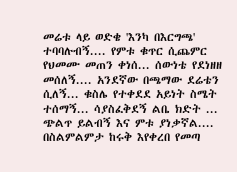መሬቱ ላይ ወድቄ 'እንካ በእርግጫ' ተባባሉብኝ.... የምቱ ቁጥር ሲጨምር የህመሙ መጠን ቀነሰ... ሰውነቴ የደነዘዘ መሰለኝ.... አንደኛው በጫማው ደሬቴን ሲለኝ... ቁስሌ የተቀደደ አይነት ስሜት ተሰማኝ... ሳያስፈቅደኝ ልቤ ክድት ... ጭልጥ ይልብኝ እና ምቱ ያነቃኛል.... በስልምልምታ ከሩቅ እየቀረበ የመጣ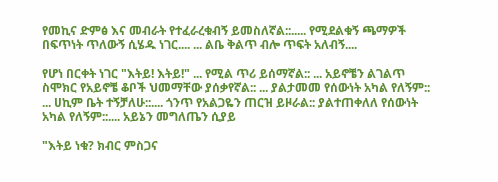የመኪና ድምፅ እና መብራት የተፈራረቁብኝ ይመስለኛል::..... የሚደልቁኝ ጫማዎች በፍጥነት ጥለውኝ ሲሄዱ ነገር.... ... ልቤ ቅልጥ ብሎ ጥፍት አለብኝ....

የሆነ በርቀት ነገር "እትይ! እትይ!" ... የሚል ጥሪ ይሰማኛል:: ... አይኖቼን ልገልጥ ስሞክር የአይኖቼ ቆቦች ህመማቸው ያሰቃየኛል:: ... ያልታመመ የሰውነት አካል የለኝም:: ... ሀኪም ቤት ተኝቻለሁ::.... ጎንጥ የአልጋዬን ጠርዝ ይዞራል:: ያልተጠቀለለ የሰውነት አካል የለኝም::.... አይኔን መግለጤን ሲያይ

"እትይ ነቁ? ክብር ምስጋና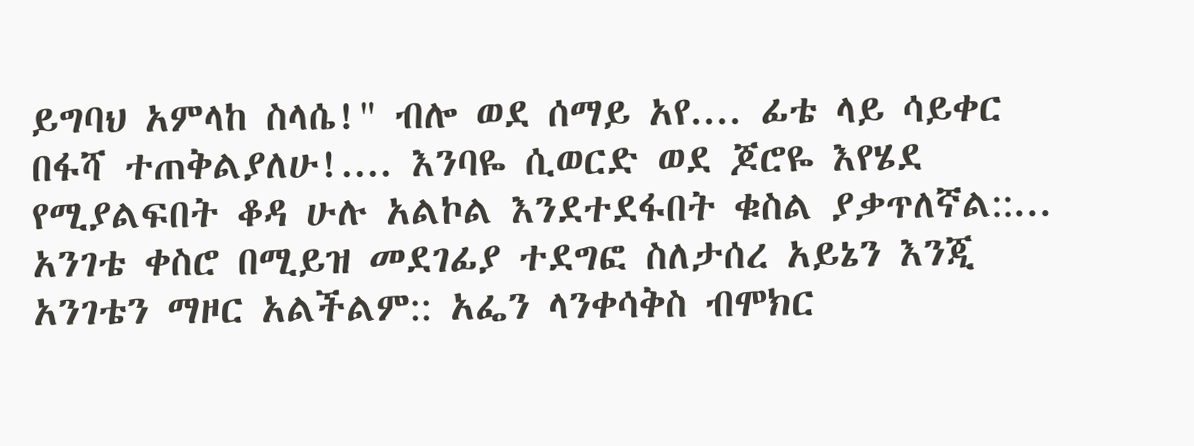ይግባህ አምላከ ስላሴ!" ብሎ ወደ ሰማይ አየ.... ፊቴ ላይ ሳይቀር በፋሻ ተጠቅልያለሁ!.... እንባዬ ሲወርድ ወደ ጆሮዬ እየሄደ የሚያልፍበት ቆዳ ሁሉ አልኮል እንደተደፋበት ቁስል ያቃጥለኛል::... አንገቴ ቀስሮ በሚይዝ መደገፊያ ተደግፎ ስለታሰረ አይኔን እንጂ አንገቴን ማዞር አልችልም:: አፌን ላንቀሳቅስ ብሞክር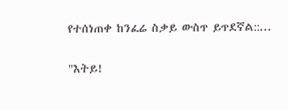የተሰነጠቀ ከንፈሬ ስቃይ ውስጥ ይጥደኛል::...

"እትይ!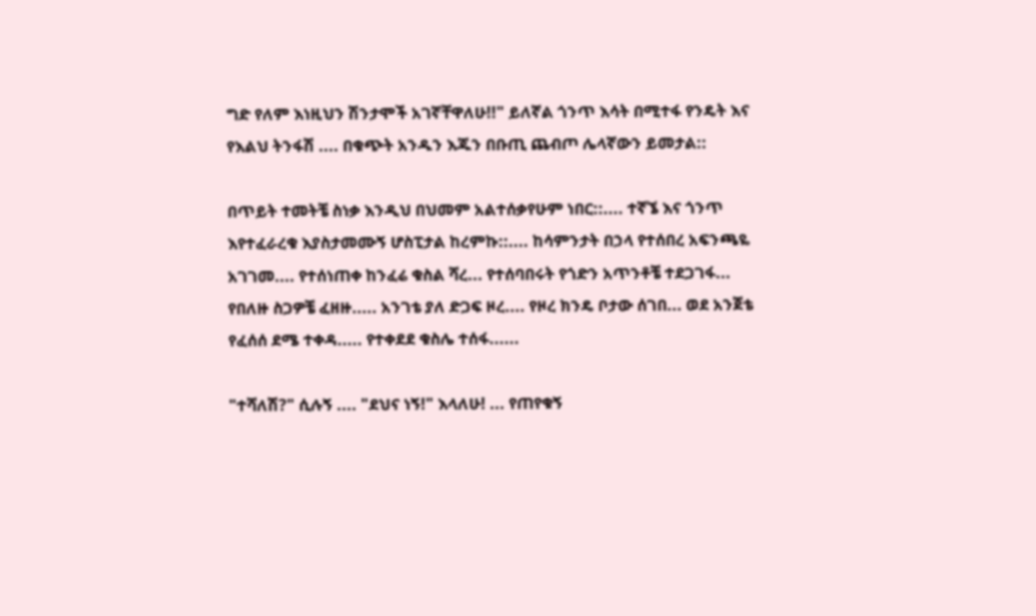ግድ የለም እነዚህን ሽንታሞች አገኛቸዋለሁ!!" ይለኛል ጎንጥ እሳት በሚተፋ የንዴት እና የእልህ ትንፋሽ .... በቁጭት አንዱን እጁን በቡጢ ጨብጦ ሌላኛውን ይመታል::

በጥይት ተመትቼ ስነቃ እንዲህ በህመም አልተሰቃየሁም ነበር::.... ተኛኜ እና ጎንጥ እየተፈራረቁ እያስታመሙኝ ሆስፒታል ከረምኩ::.... ከሳምንታት በኃላ የተሰበረ አፍንጫዬ አገገመ.... የተሰነጠቀ ከንፈሬ ቁስል ሻረ... የተሰባበሩት የጎድን አጥንቶቼ ተደጋገፋ... የበለዙ ስጋዎቼ ፈዘዙ..... አንገቴ ያለ ድጋፍ ዞረ.... የዞረ ክንዴ ቦታው ሰገበ... ወደ አንጀቴ የፈሰሰ ደሜ ተቀዳ..... የተቀደደ ቁስሌ ተሰፋ......

"ተሻለሽ?" ሲሉኝ .... "ደህና ነኝ!" እላለሁ! ... የጠየቁኝ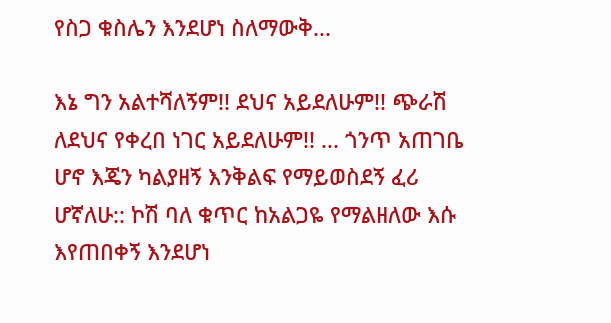የስጋ ቁስሌን እንደሆነ ስለማውቅ...

እኔ ግን አልተሻለኝም!! ደህና አይደለሁም!! ጭራሽ ለደህና የቀረበ ነገር አይደለሁም!! ... ጎንጥ አጠገቤ ሆኖ እጄን ካልያዘኝ እንቅልፍ የማይወስደኝ ፈሪ ሆኛለሁ:: ኮሽ ባለ ቁጥር ከአልጋዬ የማልዘለው እሱ እየጠበቀኝ እንደሆነ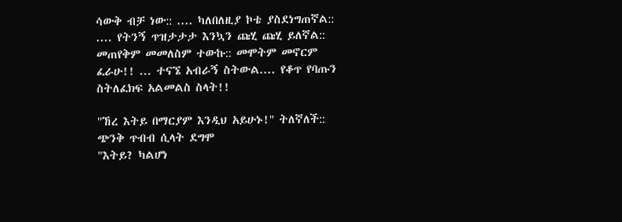ሳውቅ ብቻ ነው:: .... ካለበለዚያ ኮቴ ያስደነግጠኛል:: .... የትንኝ ጥዝታታታ እንኳን ጩሂ ጩሂ ይለኛል:: መጠየቅም መመለስም ተውኩ:: መሞትም መኖርም ፈራሁ!! ... ተናኜ አብራኝ ስትውል.... የቆጥ የባጡን ስትለፈክፍ አልመልስ ስላት!!

"ኸረ እትይ በማርያም እንዲህ አይሁኑ!" ትለኛለች:: ጭንቅ ጥብብ ሲላት ደግሞ
"እትይ? ካልሆነ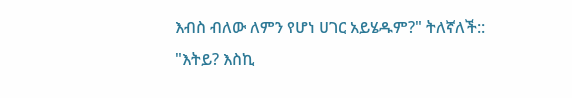እብስ ብለው ለምን የሆነ ሀገር አይሄዱም?" ትለኛለች::
"እትይ? እስኪ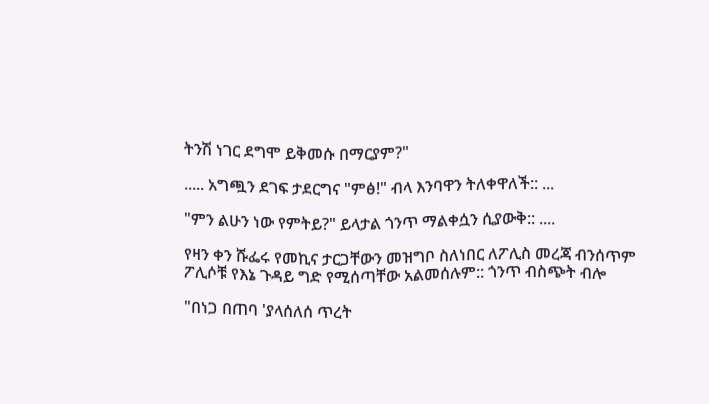ትንሽ ነገር ደግሞ ይቅመሱ በማርያም?"

..... አግጯን ደገፍ ታደርግና "ምፅ!" ብላ እንባዋን ትለቀዋለች:: ...

"ምን ልሁን ነው የምትይ?" ይላታል ጎንጥ ማልቀሷን ሲያውቅ:: ....

የዛን ቀን ሹፌሩ የመኪና ታርጋቸውን መዝግቦ ስለነበር ለፖሊስ መረጃ ብንሰጥም ፖሊሶቹ የእኔ ጉዳይ ግድ የሚሰጣቸው አልመሰሉም:: ጎንጥ ብስጭት ብሎ

"በነጋ በጠባ 'ያላሰለሰ ጥረት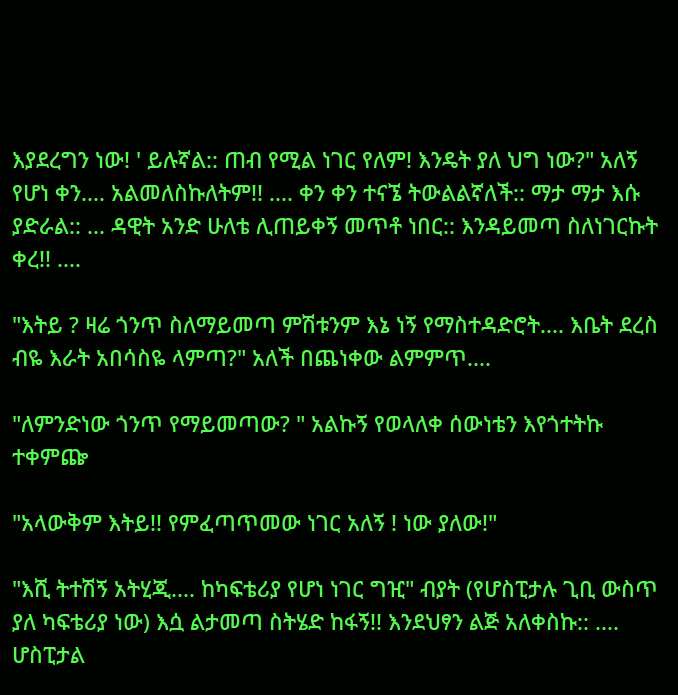እያደረግን ነው! ' ይሉኛል:: ጠብ የሚል ነገር የለም! እንዴት ያለ ህግ ነው?" አለኝ የሆነ ቀን.... አልመለስኩለትም!! .... ቀን ቀን ተናኜ ትውልልኛለች:: ማታ ማታ እሱ ያድራል:: ... ዳዊት አንድ ሁለቴ ሊጠይቀኝ መጥቶ ነበር:: እንዳይመጣ ስለነገርኩት ቀረ!! ....

"እትይ ? ዛሬ ጎንጥ ስለማይመጣ ምሽቱንም እኔ ነኝ የማስተዳድሮት.... እቤት ደረስ ብዬ እራት አበሳስዬ ላምጣ?" አለች በጨነቀው ልምምጥ....

"ለምንድነው ጎንጥ የማይመጣው? " አልኩኝ የወላለቀ ሰውነቴን እየጎተትኩ ተቀምጬ

"አላውቅም እትይ!! የምፈጣጥመው ነገር አለኝ ! ነው ያለው!"

"እሺ ትተሽኝ አትሂጂ.... ከካፍቴሪያ የሆነ ነገር ግዢ" ብያት (የሆስፒታሉ ጊቢ ውስጥ ያለ ካፍቴሪያ ነው) እሷ ልታመጣ ስትሄድ ከፋኝ!! እንደህፃን ልጅ አለቀስኩ:: .... ሆስፒታል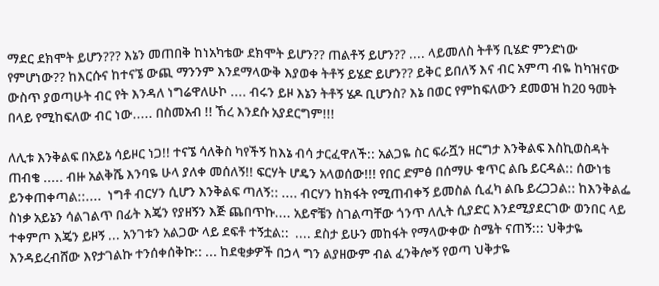ማደር ደክሞት ይሆን??? እኔን መጠበቅ ከነአካቴው ደክሞት ይሆን?? ጠልቶኝ ይሆን?? .... ላይመለስ ትቶኝ ቢሄድ ምንድነው የምሆነው?? ከእርሱና ከተናኜ ውጪ ማንንም እንደማላውቅ እያወቀ ትቶኝ ይሄድ ይሆን?? ይቅር ይበለኝ እና ብር አምጣ ብዬ ከካዝናው ውስጥ ያወጣሁት ብር የት እንዳለ ነግሬዋለሁኮ .... ብሩን ይዞ እኔን ትቶኝ ሄዶ ቢሆንስ? እኔ በወር የምከፍለውን ደመወዝ ከ20 ዓመት በላይ የሚከፍለው ብር ነው..... በስመአብ !! ኸረ እንደሱ አያደርግም!!!

ለሊቱ እንቅልፍ በአይኔ ሳይዞር ነጋ!! ተናኜ ሳለቅስ ካየችኝ ከእኔ ብሳ ታርፈዋለች:: አልጋዬ ስር ፍራሿን ዘርግታ እንቅልፍ እስኪወስዳት ጠብቄ ..... ብዙ አልቅሼ እንባዬ ሁላ ያለቀ መሰለኝ!! ፍርሃት ሆዴን አላወሰው!!! የበር ድምፅ በሰማሁ ቁጥር ልቤ ይርዳል:: ሰውነቴ ይንቀጠቀጣል::....  ነግቶ ብርሃን ሲሆን እንቅልፍ ጣለኝ:: .... ብርሃን ከክፋት የሚጠብቀኝ ይመስል ሲፈካ ልቤ ይረጋጋል:: ከእንቅልፌ ስነቃ አይኔን ሳልገልጥ በፊት እጄን የያዘኝን እጅ ጨበጥኩ.... አይኖቼን ስገልጣቸው ጎንጥ ለሊት ሲያድር እንደሚያደርገው ወንበር ላይ ተቀምጦ እጄን ይዞኝ ... አንገቱን አልጋው ላይ ደፍቶ ተኝቷል::  .... ደስታ ይሁን መከፋት የማላውቀው ስሜት ናጠኝ::: ህቅታዬ እንዳይረብሸው እየታገልኩ ተንሰቀሰቅኩ:: ... ከደቂቃዎች በኃላ ግን ልያዘውም ብል ፈንቅሎኝ የወጣ ህቅታዬ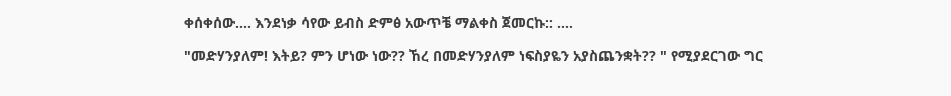ቀሰቀሰው.... እንደነቃ ሳየው ይብስ ድምፅ አውጥቼ ማልቀስ ጀመርኩ:: ....

"መድሃንያለም! እትይ? ምን ሆነው ነው?? ኸረ በመድሃንያለም ነፍስያዬን አያስጨንቋት?? " የሚያደርገው ግር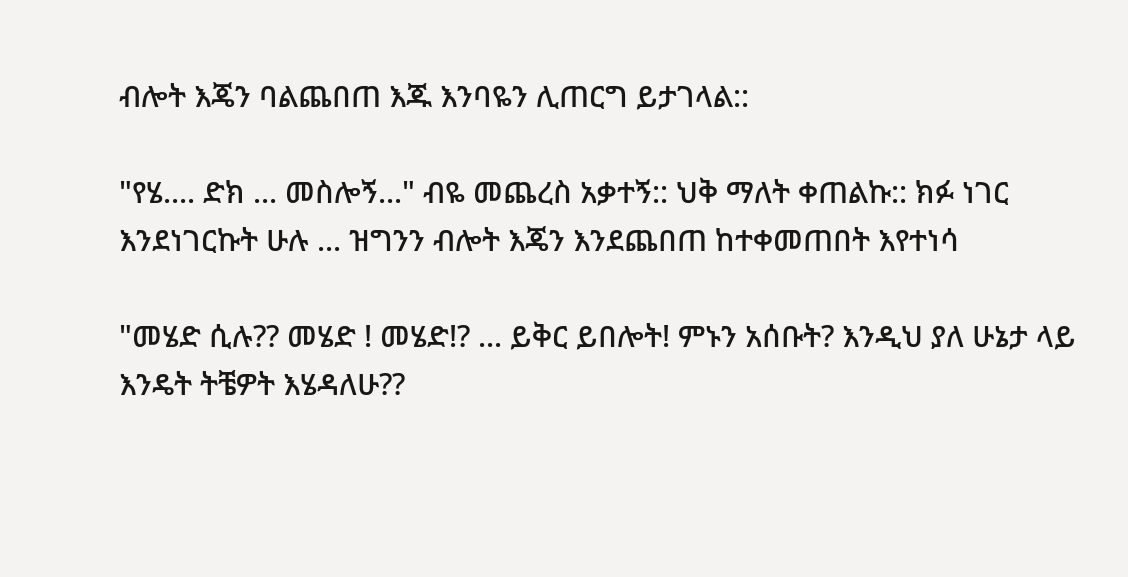ብሎት እጄን ባልጨበጠ እጁ እንባዬን ሊጠርግ ይታገላል::

"የሄ.... ድክ ... መስሎኝ..." ብዬ መጨረስ አቃተኝ:: ህቅ ማለት ቀጠልኩ:: ክፉ ነገር እንደነገርኩት ሁሉ ... ዝግንን ብሎት እጄን እንደጨበጠ ከተቀመጠበት እየተነሳ

"መሄድ ሲሉ?? መሄድ ! መሄድ!? ... ይቅር ይበሎት! ምኑን አሰቡት? እንዲህ ያለ ሁኔታ ላይ እንዴት ትቼዎት እሄዳለሁ??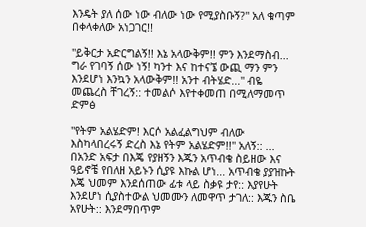እንዴት ያለ ሰው ነው ብለው ነው የሚያስቡኝ?" አለ ቁጣም በቀላቀለው አነጋገር!!

"ይቅርታ አድርግልኝ!! እኔ አላውቅም!! ምን እንደማስብ... ግራ የገባኝ ሰው ነኝ! ካንተ እና ከተናኜ ውጪ ማን ምን እንደሆነ እንኳን አላውቅም!! አንተ ብትሄድ..." ብዬ መጨረስ ቸገረኝ:: ተመልሶ እየተቀመጠ በሚለማመጥ ድምፅ

"የትም አልሄድም! እርሶ አልፈልግህም ብለው እስካላበረሩኝ ድረስ እኔ የትም አልሄድም!!" አለኝ:: ...
በአንድ አፍታ በእጄ የያዘኝን እጁን አጥብቄ ስይዘው እና ዓይኖቼ የበለዘ አይኑን ሲያዩ እኩል ሆነ... አጥብቄ ያያዝኩት እጄ ህመም እንደሰጠው ፊቱ ላይ ስቃዩ ታየ:: እያየሁት እንደሆነ ሲያስተውል ህመሙን ለመዋጥ ታገለ:: እጁን ስቤ አየሁት:: እንደማበጥም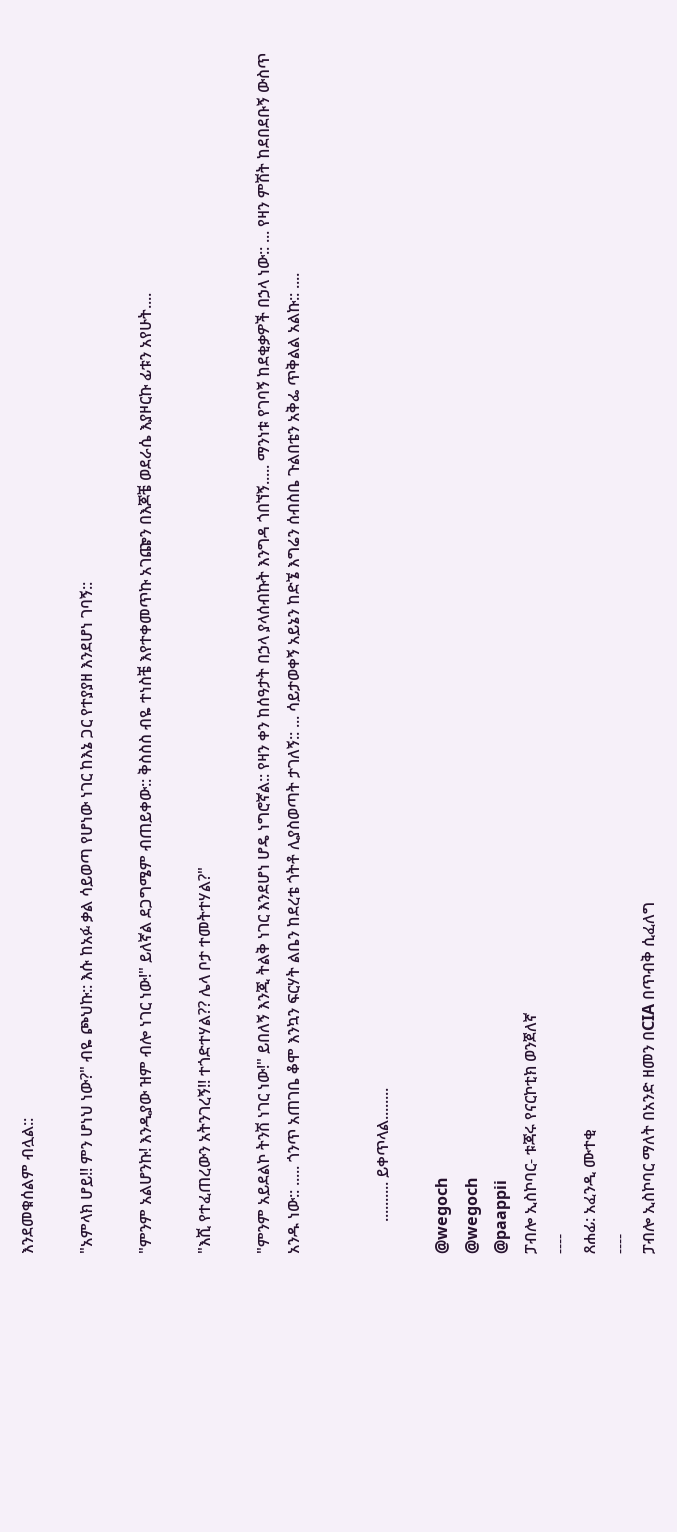እንደመቁሰልም ብሏል::

"አምላክ ሆይ!! ምን ሆነህ ነው?" ብዬ ጮህኩ:: እሱ ከአፉ ቃል ሳይወጣ የሆነው ነገር ከእኔ ጋር የተያያዘ እንደሆነ ገባኝ::

"ምንም አልሆንኩ! እንዲያው ዝም ብሎ ነገር ነው!" ይለኛል ደጋግሜም ብጠይቀው:: ቅስስስ ብዬ ተነስቼ እየተቀመጥኩ አገጬን በእጆቼ ወደራሴ እያዞርኩ ፊቱን አየሁት....

"እሺ የተፈጠረውን አትንገረኝ!! ተጎድተሃል?? ሌላ ቦታ ተመትተሃል?"

"ምንም አይደልኮ ትንሽ ነገር ነው!" ይበለኝ እንጂ ትልቅ ነገር እንደሆነ ሆዴ ነግሮኛል:: የዛን ቀን ከሰዓታት በኃላ ያላሰብኩት እንግዳ ጎበኘኝ..... ማንነቱ የገባኝ ከደቂቃዎች በኃላ ነው:: ... የዛን ምሽት ከደበደቡኝ ውስጥ አንዱ ነው:: ..... ጎንጥ አጠገቤ ቆሞ እንኳን ፍርሃት ልቤን ከደረቴ ጎትቶ ሊያስወጣት ታገለኝ:: ... ሳይታወቀኝ አይኔን ከድኜ እግሬን ሰብስቤ ጉልበቴን አቅፌ ጥቅልል አልኩ:: ....


        .......... ይቀጥላል........

@wegoch
@wegoch
@paappii
ፓብሎ ኢስኮባር- ቱጃሩ የናርኮቲክ ወንጀለኛ
----
ጸሐፊ: አፈንዲ ሙተቂ
----
ፓብሎ ኢስኮባር ማለት በአንድ ዘመን በCIA በጥብቅ ሲፈለግ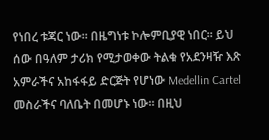የነበረ ቱጃር ነው። በዜግነቱ ኮሎምቢያዊ ነበር። ይህ ሰው በዓለም ታሪክ የሚታወቀው ትልቁ የአደንዛዥ እጽ አምራችና አከፋፋይ ድርጅት የሆነው Medellin Cartel መስራችና ባለቤት በመሆኑ ነው። በዚህ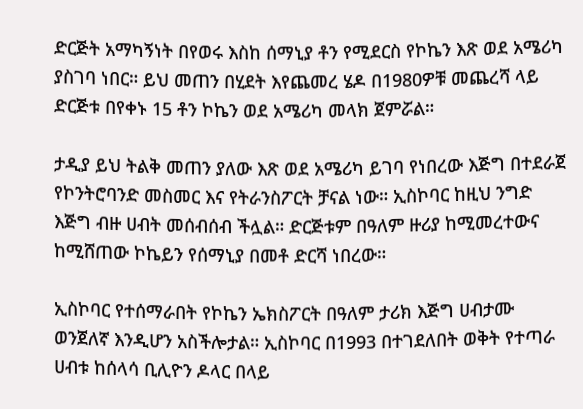ድርጅት አማካኝነት በየወሩ እስከ ሰማኒያ ቶን የሚደርስ የኮኬን እጽ ወደ አሜሪካ ያስገባ ነበር። ይህ መጠን በሂደት እየጨመረ ሄዶ በ1980ዎቹ መጨረሻ ላይ ድርጅቱ በየቀኑ 15 ቶን ኮኬን ወደ አሜሪካ መላክ ጀምሯል።

ታዲያ ይህ ትልቅ መጠን ያለው እጽ ወደ አሜሪካ ይገባ የነበረው እጅግ በተደራጀ የኮንትሮባንድ መስመር እና የትራንስፖርት ቻናል ነው። ኢስኮባር ከዚህ ንግድ እጅግ ብዙ ሀብት መሰብሰብ ችሏል። ድርጅቱም በዓለም ዙሪያ ከሚመረተውና ከሚሸጠው ኮኬይን የሰማኒያ በመቶ ድርሻ ነበረው።

ኢስኮባር የተሰማራበት የኮኬን ኤክስፖርት በዓለም ታሪክ እጅግ ሀብታሙ ወንጀለኛ እንዲሆን አስችሎታል። ኢስኮባር በ1993 በተገደለበት ወቅት የተጣራ ሀብቱ ከሰላሳ ቢሊዮን ዶላር በላይ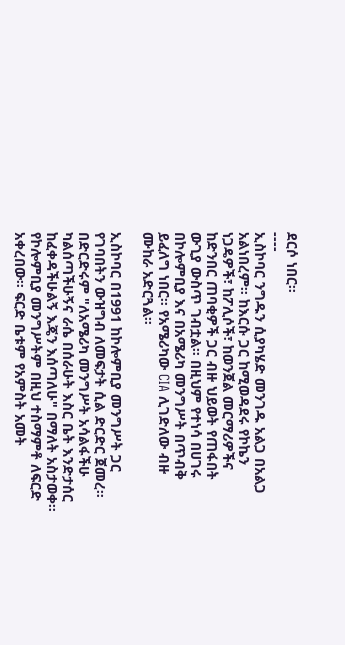ደርሶ ነበር።
----
ኢስኮባር ንግዱን ሲያካሄድ መንገዱ አልጋ በአልጋ አልነበረም። ከእርሱ ጋር ከሚወዳደሩ የኮኬን ነጋዴዎች፣ ከፖሊሶች፣ ከወንጀል መርማሪዎችና ከድንበር ጠባቂዎች ጋር ብዙ ህይወት የጠፋበት ውጊያ ውስጥ ገብቷል። በዚህም የተነሳ በሀገሩ በኮሎምቢያ እና በአሜሪካ መንግሥት በጥብቅ ይፈለግ ነበር። የአሜሪካው CIA ሊገድለው ብዙ ሙከራ አድርጓል።

ኢስኮባር በ1991 ከኮሎምቢያ መንግሥት ጋር የገባበትን ውዝግብ ለመፍታት ሲል ድርድር ጀመረ። በድርድሩም "ለአሜሪካ መንግሥት አሳልፋችሁ ካልሰጣችሁኝና ራሴ በሰራሁት እስር ቤት እንድታሰር ከፈቀዳችሁልኝ እጄን እሰጣለሁ" በማለት አስታወቀ። የኮሎምቢያ መንግሥትም በዚህ ተስማምቶ ለፍርድ አቀረበው። ፍርድ ቤቱም የአምስት አመት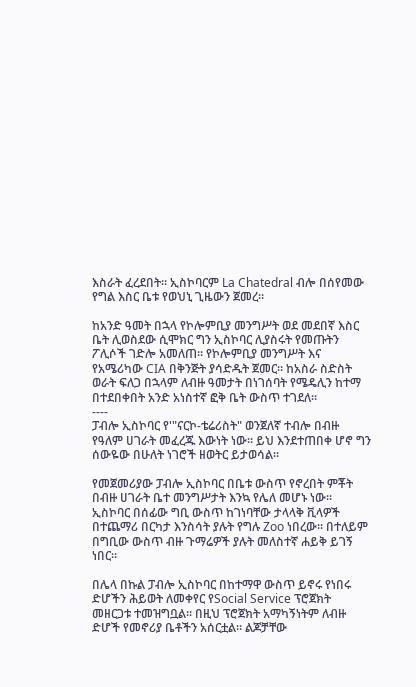እስራት ፈረደበት። ኢስኮባርም La Chatedral ብሎ በሰየመው የግል እስር ቤቱ የወህኒ ጊዜውን ጀመረ።

ከአንድ ዓመት በኋላ የኮሎምቢያ መንግሥት ወደ መደበኛ እስር ቤት ሊወስደው ሲሞክር ግን ኢስኮባር ሊያስሩት የመጡትን ፖሊሶች ገድሎ አመለጠ። የኮሎምቢያ መንግሥት እና የአሜሪካው CIA በቅንጅት ያሳድዱት ጀመር። ከአስራ ስድስት ወራት ፍለጋ በኋላም ለብዙ ዓመታት በነገሰባት የሜዴሊን ከተማ በተደበቀበት አንድ አነስተኛ ፎቅ ቤት ውስጥ ተገደለ።
----
ፓብሎ ኢስኮባር የ'"ናርኮ-ቴሬሪስት" ወንጀለኛ ተብሎ በብዙ የዓለም ሀገራት መፈረጁ እውነት ነው። ይህ እንደተጠበቀ ሆኖ ግን ሰውዬው በሁለት ነገሮች ዘወትር ይታወሳል።

የመጀመሪያው ፓብሎ ኢስኮባር በቤቱ ውስጥ የኖረበት ምቾት በብዙ ሀገራት ቤተ መንግሥታት እንኳ የሌለ መሆኑ ነው። ኢስኮባር በሰፊው ግቢ ውስጥ ከገነባቸው ታላላቅ ቪላዎች በተጨማሪ በርካታ እንስሳት ያሉት የግሉ Zoo ነበረው። በተለይም በግቢው ውስጥ ብዙ ጉማሬዎች ያሉት መለስተኛ ሐይቅ ይገኝ ነበር።

በሌላ በኩል ፓብሎ ኢስኮባር በከተማዋ ውስጥ ይኖሩ የነበሩ ድሆችን ሕይወት ለመቀየር የSocial Service ፕሮጀክት መዘርጋቱ ተመዝግቧል። በዚህ ፕሮጀክት አማካኝነትም ለብዙ ድሆች የመኖሪያ ቤቶችን አሰርቷል። ልጆቻቸው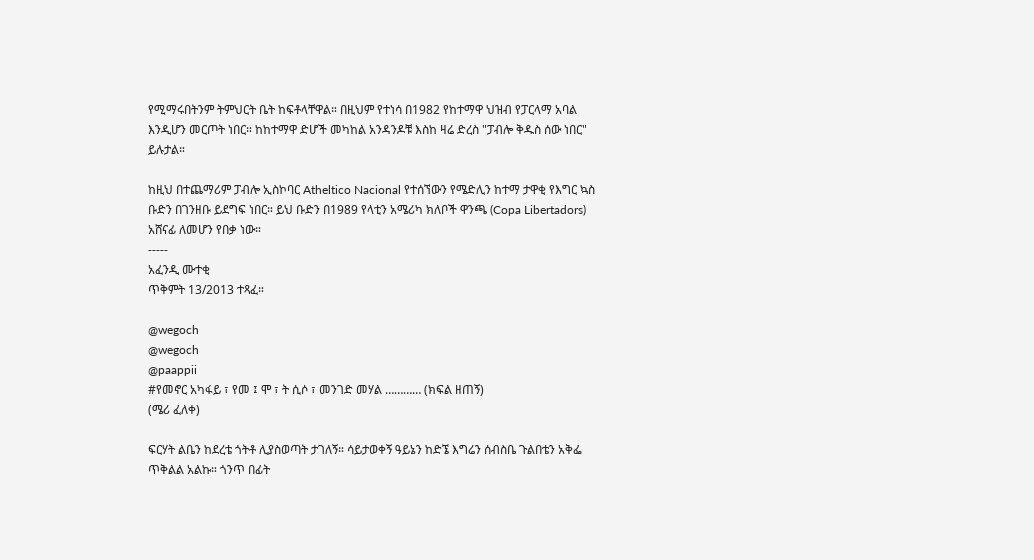የሚማሩበትንም ትምህርት ቤት ከፍቶላቸዋል። በዚህም የተነሳ በ1982 የከተማዋ ህዝብ የፓርላማ አባል እንዲሆን መርጦት ነበር። ከከተማዋ ድሆች መካከል አንዳንዶቹ እስከ ዛሬ ድረስ "ፓብሎ ቅዱስ ሰው ነበር" ይሉታል።

ከዚህ በተጨማሪም ፓብሎ ኢስኮባር Atheltico Nacional የተሰኘውን የሜድሊን ከተማ ታዋቂ የእግር ኳስ ቡድን በገንዘቡ ይደግፍ ነበር። ይህ ቡድን በ1989 የላቲን አሜሪካ ክለቦች ዋንጫ (Copa Libertadors) አሸናፊ ለመሆን የበቃ ነው።
-----
አፈንዲ ሙተቂ
ጥቅምት 13/2013 ተጻፈ።

@wegoch
@wegoch
@paappii
#የመኖር አካፋይ ፣ የመ ፤ ሞ ፣ ት ሲሶ ፣ መንገድ መሃል ………… (ክፍል ዘጠኝ)
(ሜሪ ፈለቀ)

ፍርሃት ልቤን ከደረቴ ጎትቶ ሊያስወጣት ታገለኝ። ሳይታወቀኝ ዓይኔን ከድኜ እግሬን ሰብስቤ ጉልበቴን አቅፌ ጥቅልል አልኩ። ጎንጥ በፊት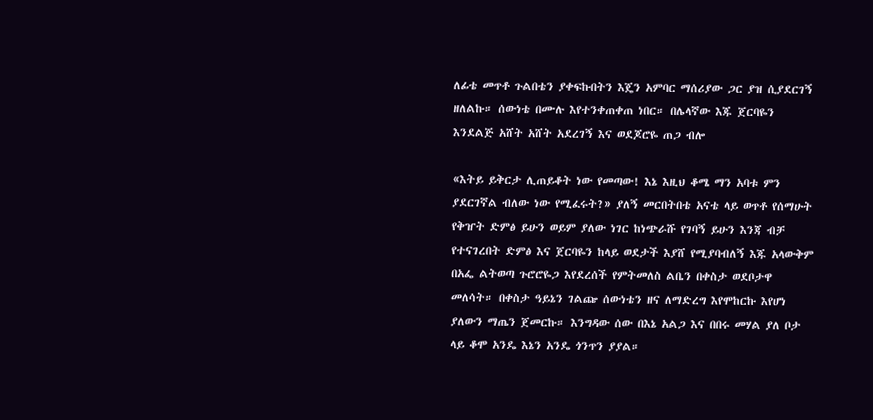ለፊቴ መጥቶ ጉልበቴን ያቀፍኩበትን እጄን አምባር ማሰሪያው ጋር ያዝ ሲያደርገኝ ዘለልኩ። ሰውነቴ በሙሉ እየተንቀጠቀጠ ነበር። በሌላኛው እጁ ጀርባዬን እንደልጅ አሸት አሸት አደረገኝ እና ወደጆሮዬ ጠጋ ብሎ

«እትይ ይቅርታ ሊጠይቆት ነው የመጣው! እኔ እዚህ ቆሜ ማን አባቱ ምን ያደርገኛል ብለው ነው የሚፈሩት?» ያለኝ መርበትበቴ አናቴ ላይ ወጥቶ የሰማሁት የቅዠት ድምፅ ይሁን ወይም ያለው ነገር ከነጭራሹ የገባኝ ይሁን እንጃ ብቻ የተናገረበት ድምፅ እና ጀርባዬን ከላይ ወደታች እያሸ የሚያባብለኝ እጁ አላውቅም በአፌ ልትወጣ ጉሮሮዬጋ እየደረሰች የምትመለስ ልቤን በቀስታ ወደቦታዋ መለሳት። በቀስታ ዓይኔን ገልጬ ሰውነቴን ዘና ለማድረግ እየሞከርኩ እየሆነ ያለውን ማጤን ጀመርኩ። እንግዳው ሰው በእኔ አልጋ እና በበሩ መሃል ያለ ቦታ ላይ ቆሞ አንዴ እኔን አንዴ ጎንጥን ያያል።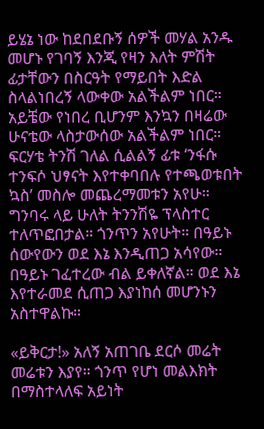ይሄኔ ነው ከደበደቡኝ ሰዎች መሃል አንዱ መሆኑ የገባኝ እንጂ የዛን እለት ምሽት ፊታቸውን በስርዓት የማይበት እድል ስላልነበረኝ ላውቀው አልችልም ነበር። አይቼው የነበረ ቢሆንም እንኳን በዛሬው ሁናቴው ላስታውሰው አልችልም ነበር። ፍርሃቴ ትንሽ ገለል ሲልልኝ ፊቱ ‘ንፋሱ ተንፍሶ ህፃናት እየተቀባበሉ የተጫወቱበት ኳስ’ መስሎ መጨረማመቱን አየሁ። ግንባሩ ላይ ሁለት ትንንሽዬ ፕላስተር ተለጥፎበታል። ጎንጥን አየሁት። በዓይኑ ሰውየውን ወደ እኔ እንዲጠጋ አሳየው። በዓይኑ ገፈተረው ብል ይቀለኛል። ወደ እኔ እየተራመደ ሲጠጋ እያነከሰ መሆንኑን አስተዋልኩ።

«ይቅርታ!» አለኝ አጠገቤ ደርሶ መሬት መሬቱን እያየ። ጎንጥ የሆነ መልእክት በማስተላለፍ አይነት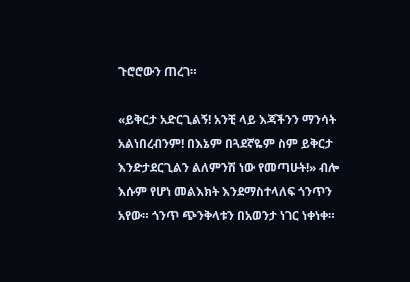ጉሮሮውን ጠረገ።

«ይቅርታ አድርጊልኝ! አንቺ ላይ እጃችንን ማንሳት አልነበረብንም! በእኔም በጓደኛዬም ስም ይቅርታ እንድታደርጊልን ልለምንሽ ነው የመጣሁት!» ብሎ እሱም የሆነ መልእክት እንደማስተላለፍ ጎንጥን አየው። ጎንጥ ጭንቅላቱን በአወንታ ነገር ነቀነቀ።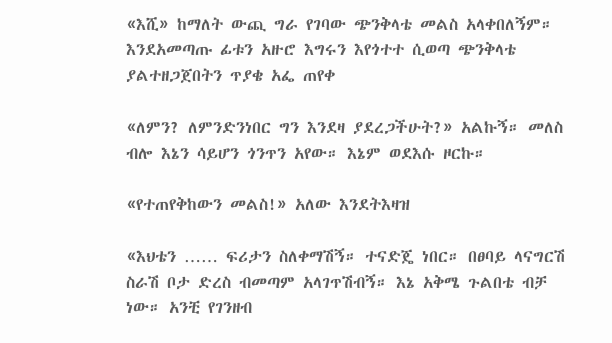«እሺ» ከማለት ውጪ ግራ የገባው ጭንቅላቴ መልስ አላቀበለኝም። እንደአመጣጡ ፊቱን አዙሮ እግሩን እየጎተተ ሲወጣ ጭንቅላቴ ያልተዘጋጀበትን ጥያቄ አፌ ጠየቀ

«ለምን? ለምንድንነበር ግን እንደዛ ያደረጋችሁት?» አልኩኝ። መለስ ብሎ እኔን ሳይሆን ጎንጥን አየው። እኔም ወደእሱ ዞርኩ።

«የተጠየቅከውን መልስ!» አለው እንደትእዛዝ

«እህቴን …… ፍሪታን ስለቀማሽኝ። ተናድጄ ነበር። በፀባይ ላናግርሽ ስራሽ ቦታ ድረስ ብመጣም አላገጥሽብኝ። እኔ አቅሜ ጉልበቴ ብቻ ነው። አንቺ የገንዘብ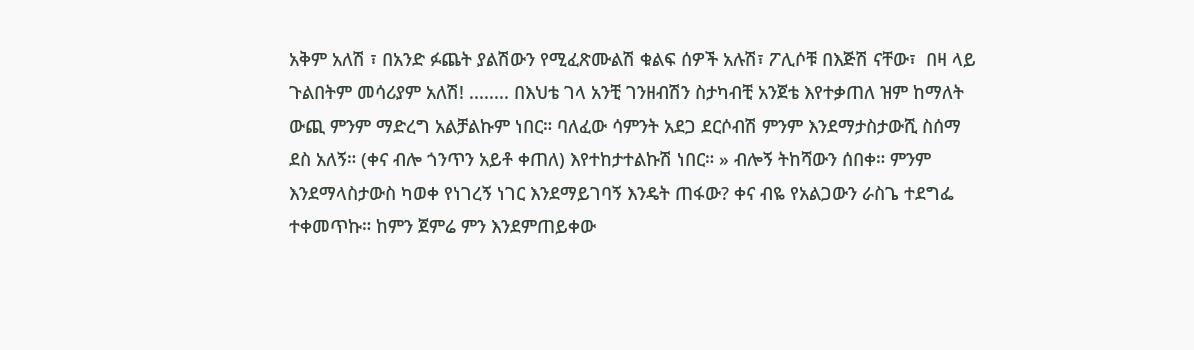አቅም አለሽ ፣ በአንድ ፉጨት ያልሽውን የሚፈጽሙልሽ ቁልፍ ሰዎች አሉሽ፣ ፖሊሶቹ በእጅሽ ናቸው፣  በዛ ላይ ጉልበትም መሳሪያም አለሽ! ........ በእህቴ ገላ አንቺ ገንዘብሽን ስታካብቺ አንጀቴ እየተቃጠለ ዝም ከማለት ውጪ ምንም ማድረግ አልቻልኩም ነበር። ባለፈው ሳምንት አደጋ ደርሶብሽ ምንም እንደማታስታውሺ ስሰማ ደስ አለኝ። (ቀና ብሎ ጎንጥን አይቶ ቀጠለ) እየተከታተልኩሽ ነበር። » ብሎኝ ትከሻውን ሰበቀ። ምንም እንደማላስታውስ ካወቀ የነገረኝ ነገር እንደማይገባኝ እንዴት ጠፋው? ቀና ብዬ የአልጋውን ራስጌ ተደግፌ ተቀመጥኩ። ከምን ጀምሬ ምን እንደምጠይቀው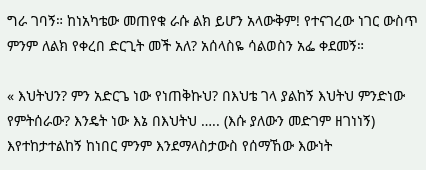ግራ ገባኝ። ከነአካቴው መጠየቁ ራሱ ልክ ይሆን አላውቅም! የተናገረው ነገር ውስጥ ምንም ለልክ የቀረበ ድርጊት መች አለ? አሰላስዬ ሳልወስን አፌ ቀደመኝ።

« እህትህን? ምን አድርጌ ነው የነጠቅኩህ? በእህቴ ገላ ያልከኝ እህትህ ምንድነው የምትሰራው? እንዴት ነው እኔ በእህትህ ….. (እሱ ያለውን መድገም ዘገነነኝ) እየተከታተልከኝ ከነበር ምንም እንደማላስታውስ የሰማኸው እውነት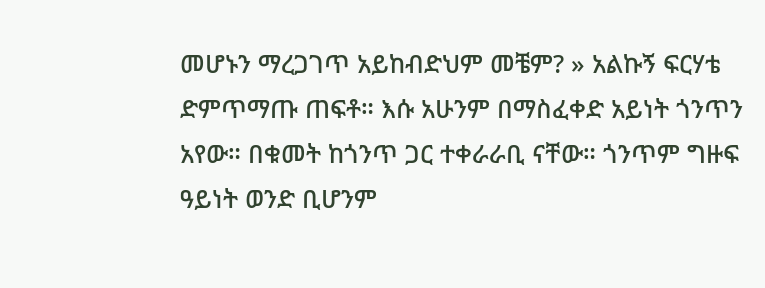መሆኑን ማረጋገጥ አይከብድህም መቼም? » አልኩኝ ፍርሃቴ ድምጥማጡ ጠፍቶ። እሱ አሁንም በማስፈቀድ አይነት ጎንጥን አየው። በቁመት ከጎንጥ ጋር ተቀራራቢ ናቸው። ጎንጥም ግዙፍ ዓይነት ወንድ ቢሆንም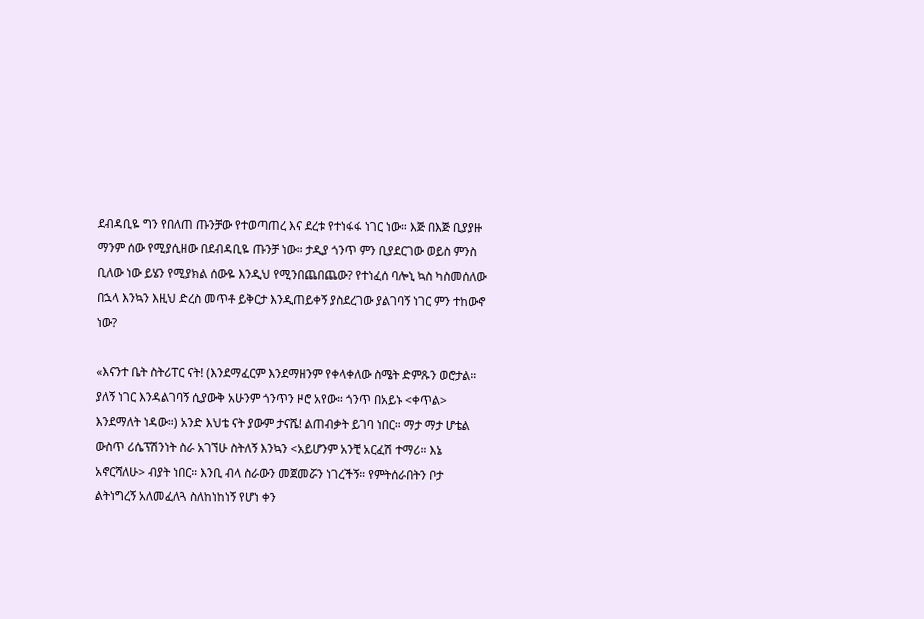ደብዳቢዬ ግን የበለጠ ጡንቻው የተወጣጠረ እና ደረቱ የተነፋፋ ነገር ነው። እጅ በእጅ ቢያያዙ ማንም ሰው የሚያሲዘው በደብዳቢዬ ጡንቻ ነው። ታዲያ ጎንጥ ምን ቢያደርገው ወይስ ምንስ ቢለው ነው ይሄን የሚያክል ሰውዬ እንዲህ የሚንበጨበጨው? የተነፈሰ ባሎኒ ኳስ ካስመሰለው በኋላ እንኳን እዚህ ድረስ መጥቶ ይቅርታ እንዲጠይቀኝ ያስደረገው ያልገባኝ ነገር ምን ተከውኖ ነው?

«እናንተ ቤት ስትሪፐር ናት! (እንደማፈርም እንደማዘንም የቀላቀለው ስሜት ድምጹን ወሮታል። ያለኝ ነገር እንዳልገባኝ ሲያውቅ አሁንም ጎንጥን ዞሮ አየው። ጎንጥ በአይኑ <ቀጥል> እንደማለት ነዳው።) አንድ እህቴ ናት ያውም ታናሼ! ልጠብቃት ይገባ ነበር። ማታ ማታ ሆቴል ውስጥ ሪሴፕሽንነት ስራ አገኘሁ ስትለኝ እንኳን <አይሆንም አንቺ አርፈሽ ተማሪ። እኔ አኖርሻለሁ> ብያት ነበር። እንቢ ብላ ስራውን መጀመሯን ነገረችኝ። የምትሰራበትን ቦታ ልትነግረኝ አለመፈለጓ ስለከነከነኝ የሆነ ቀን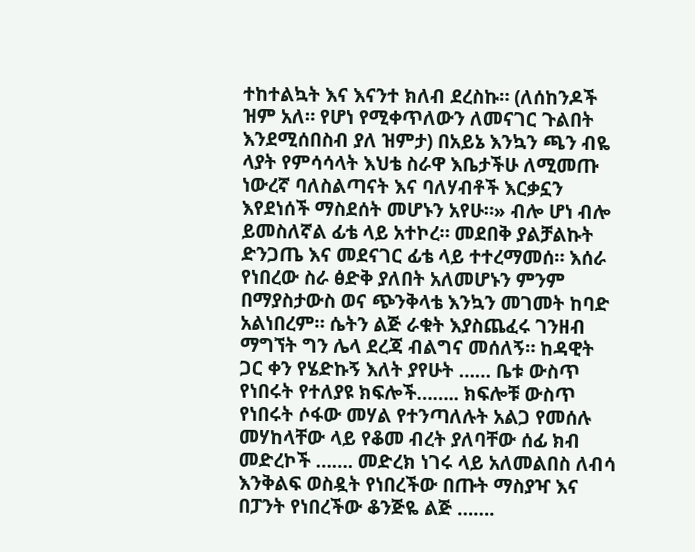ተከተልኳት እና እናንተ ክለብ ደረስኩ። (ለሰከንዶች ዝም አለ። የሆነ የሚቀጥለውን ለመናገር ጉልበት እንደሚሰበስብ ያለ ዝምታ) በአይኔ እንኳን ጫን ብዬ ላያት የምሳሳላት እህቴ ስራዋ እቤታችሁ ለሚመጡ ነውረኛ ባለስልጣናት እና ባለሃብቶች እርቃኗን እየደነሰች ማስደሰት መሆኑን አየሁ።» ብሎ ሆነ ብሎ ይመስለኛል ፊቴ ላይ አተኮረ። መደበቅ ያልቻልኩት ድንጋጤ እና መደናገር ፊቴ ላይ ተተረማመሰ። እሰራ የነበረው ስራ ፅድቅ ያለበት አለመሆኑን ምንም በማያስታውስ ወና ጭንቅላቴ እንኳን መገመት ከባድ አልነበረም። ሴትን ልጅ ራቁት እያስጨፈሩ ገንዘብ ማግኘት ግን ሌላ ደረጃ ብልግና መሰለኝ። ከዳዊት ጋር ቀን የሄድኩኝ እለት ያየሁት …… ቤቱ ውስጥ የነበሩት የተለያዩ ክፍሎች…….. ክፍሎቹ ውስጥ የነበሩት ሶፋው መሃል የተንጣለሉት አልጋ የመሰሉ መሃከላቸው ላይ የቆመ ብረት ያለባቸው ሰፊ ክብ መድረኮች ……. መድረክ ነገሩ ላይ አለመልበስ ለብሳ እንቅልፍ ወስዷት የነበረችው በጡት ማስያዣ እና በፓንት የነበረችው ቆንጅዬ ልጅ …….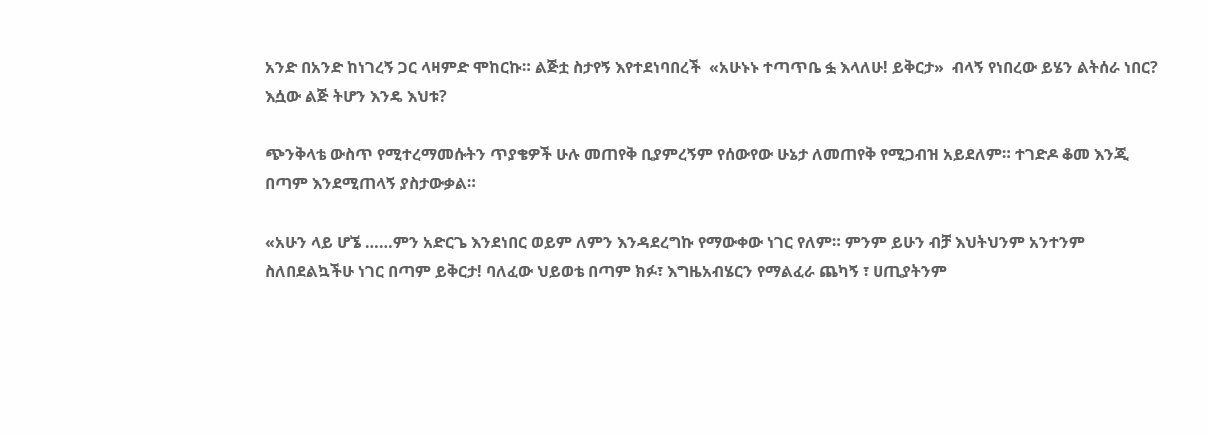አንድ በአንድ ከነገረኝ ጋር ላዛምድ ሞከርኩ። ልጅቷ ስታየኝ እየተደነባበረች  «አሁኑኑ ተጣጥቤ ፏ እላለሁ! ይቅርታ»  ብላኝ የነበረው ይሄን ልትሰራ ነበር? እሷው ልጅ ትሆን እንዴ እህቱ?

ጭንቅላቴ ውስጥ የሚተረማመሱትን ጥያቄዎች ሁሉ መጠየቅ ቢያምረኝም የሰውየው ሁኔታ ለመጠየቅ የሚጋብዝ አይደለም። ተገድዶ ቆመ እንጂ በጣም እንደሚጠላኝ ያስታውቃል።

«አሁን ላይ ሆኜ ……ምን አድርጌ እንደነበር ወይም ለምን እንዳደረግኩ የማውቀው ነገር የለም። ምንም ይሁን ብቻ እህትህንም አንተንም ስለበደልኳችሁ ነገር በጣም ይቅርታ! ባለፈው ህይወቴ በጣም ክፉ፣ እግዜአብሄርን የማልፈራ ጨካኝ ፣ ሀጢያትንም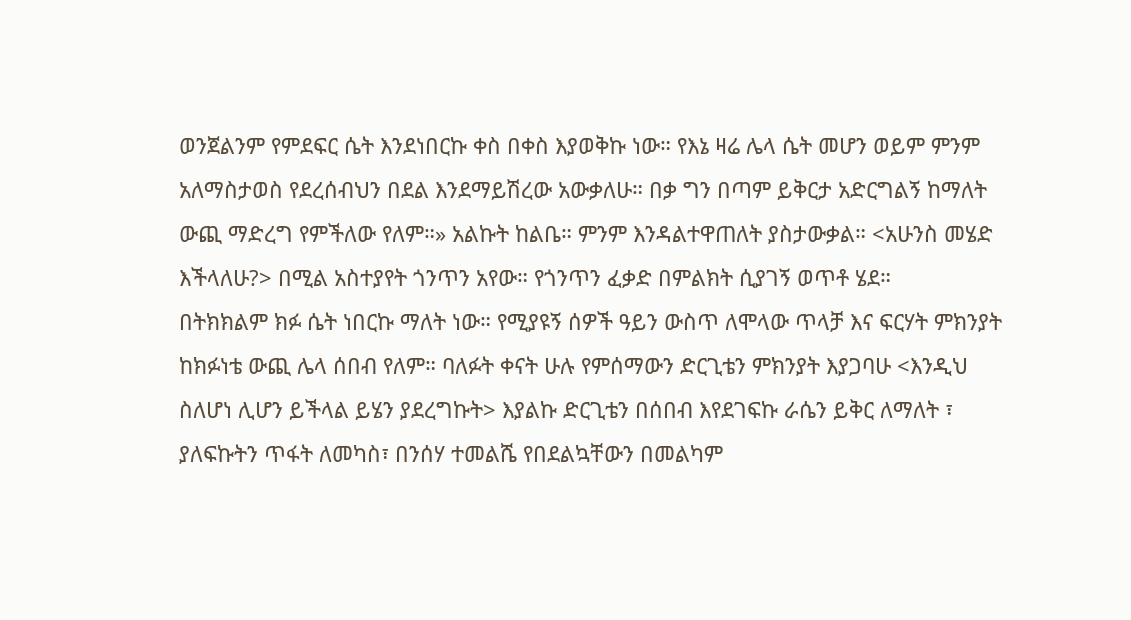ወንጀልንም የምደፍር ሴት እንደነበርኩ ቀስ በቀስ እያወቅኩ ነው። የእኔ ዛሬ ሌላ ሴት መሆን ወይም ምንም አለማስታወስ የደረሰብህን በደል እንደማይሽረው አውቃለሁ። በቃ ግን በጣም ይቅርታ አድርግልኝ ከማለት ውጪ ማድረግ የምችለው የለም።» አልኩት ከልቤ። ምንም እንዳልተዋጠለት ያስታውቃል። <አሁንስ መሄድ እችላለሁ?> በሚል አስተያየት ጎንጥን አየው። የጎንጥን ፈቃድ በምልክት ሲያገኝ ወጥቶ ሄደ።
በትክክልም ክፉ ሴት ነበርኩ ማለት ነው። የሚያዩኝ ሰዎች ዓይን ውስጥ ለሞላው ጥላቻ እና ፍርሃት ምክንያት ከክፉነቴ ውጪ ሌላ ሰበብ የለም። ባለፉት ቀናት ሁሉ የምሰማውን ድርጊቴን ምክንያት እያጋባሁ <እንዲህ ስለሆነ ሊሆን ይችላል ይሄን ያደረግኩት> እያልኩ ድርጊቴን በሰበብ እየደገፍኩ ራሴን ይቅር ለማለት ፣ ያለፍኩትን ጥፋት ለመካስ፣ በንሰሃ ተመልሼ የበደልኳቸውን በመልካም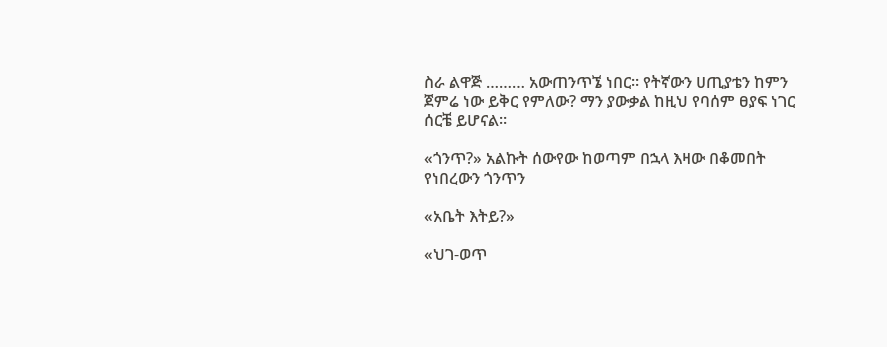ስራ ልዋጅ ……… አውጠንጥኜ ነበር። የትኛውን ሀጢያቴን ከምን ጀምሬ ነው ይቅር የምለው? ማን ያውቃል ከዚህ የባሰም ፀያፍ ነገር ሰርቼ ይሆናል።

«ጎንጥ?» አልኩት ሰውየው ከወጣም በኋላ እዛው በቆመበት የነበረውን ጎንጥን

«አቤት እትይ?»

«ህገ-ወጥ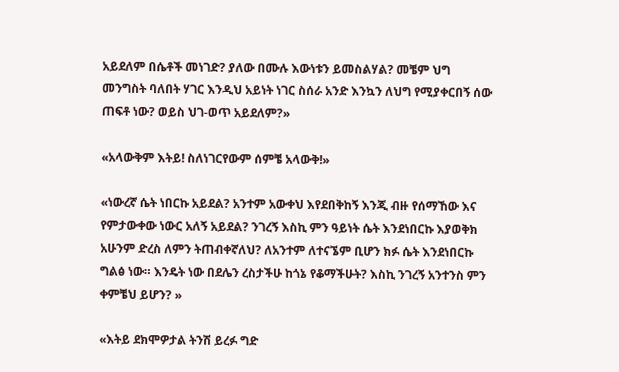አይደለም በሴቶች መነገድ? ያለው በሙሉ እውነቱን ይመስልሃል? መቼም ህግ መንግስት ባለበት ሃገር እንዲህ አይነት ነገር ስሰራ አንድ እንኳን ለህግ የሚያቀርበኝ ሰው ጠፍቶ ነው? ወይስ ህገ-ወጥ አይደለም?»

«አላውቅም እትይ! ስለነገርየውም ሰምቼ አላውቅ!»

«ነውረኛ ሴት ነበርኩ አይደል? አንተም አውቀህ እየደበቅከኝ እንጂ ብዙ የሰማኸው እና የምታውቀው ነውር አለኝ አይደል? ንገረኝ እስኪ ምን ዓይነት ሴት እንደነበርኩ እያወቅክ አሁንም ድረስ ለምን ትጠብቀኛለህ? ለአንተም ለተናኜም ቢሆን ክፉ ሴት እንደነበርኩ ግልፅ ነው። እንዴት ነው በደሌን ረስታችሁ ከጎኔ የቆማችሁት? እስኪ ንገረኝ አንተንስ ምን ቀምቼህ ይሆን? »

«እትይ ደክሞዎታል ትንሽ ይረፉ ግድ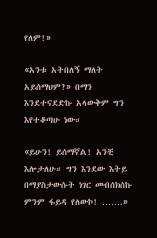የለም!»

«አንቱ አትበለኝ ማለት አይሰማህም?» በማን እንደተናደድኩ አላውቅም ግን እየተቆጣሁ ነው።

«ይሁን! ይሰማኛል! አንቺ እሎታለሁ። ግን እንደው እትይ በማያስታውሱት ነገር መብሰክሰኩ ምንም ፋይዳ የለውኮ! …….»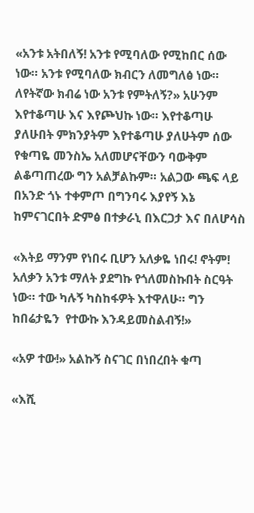«አንቱ አትበለኝ! አንቱ የሚባለው የሚከበር ሰው ነው። አንቱ የሚባለው ክብርን ለመግለፅ ነው። ለየትኛው ክብሬ ነው አንቱ የምትለኝ?» አሁንም እየተቆጣሁ እና እየጮህኩ ነው። እየተቆጣሁ ያለሁበት ምክንያትም እየተቆጣሁ ያለሁትም ሰው የቁጣዬ መንስኤ አለመሆናቸውን ባውቅም ልቆጣጠረው ግን አልቻልኩም። አልጋው ጫፍ ላይ በአንድ ጎኑ ተቀምጦ በግንባሩ እያየኝ እኔ ከምናገርበት ድምፅ በተቃራኒ በእርጋታ እና በለሆሳስ

«እትይ ማንም የነበሩ ቢሆን አለቃዬ ነበሩ! ኖትም! አለቃን አንቱ ማለት ያደግኩ የጎለመስኩበት ስርዓት ነው። ተው ካሉኝ ካስከፋዎት እተዋለሁ። ግን ከበሬታዬን  የተውኩ እንዳይመስልብኝ!»

«አዎ ተው!» አልኩኝ ስናገር በነበረበት ቁጣ

«እሺ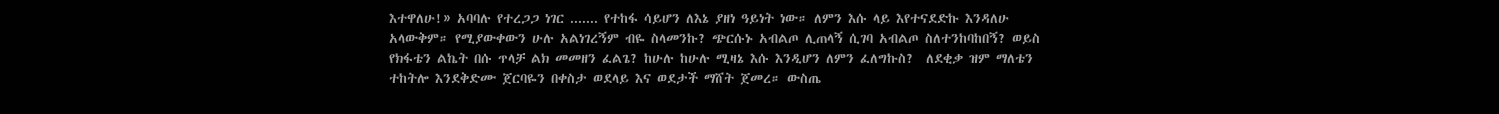እተዋለሁ!» አባባሉ የተረጋጋ ነገር ....... የተከፋ ሳይሆን ለእኔ ያዘነ ዓይነት ነው። ለምን እሱ ላይ እየተናደድኩ እንዳለሁ አላውቅም። የሚያውቀውን ሁሉ አልነገረኝም ብዬ ስላመንኩ? ጭርሱኑ አብልጦ ሊጠላኝ ሲገባ አብልጦ ስለተንከባከበኝ? ወይስ የክፋቴን ልኬት በሱ ጥላቻ ልክ መመዘን ፈልጌ? ከሁሉ ከሁሉ ሚዛኔ እሱ እንዲሆን ለምን ፈለግኩስ?  ለደቂቃ ዝም ማለቴን ተከትሎ እንደቅድሙ ጀርባዬን በቀስታ ወደላይ እና ወደታች ማሸት ጀመረ። ውስጤ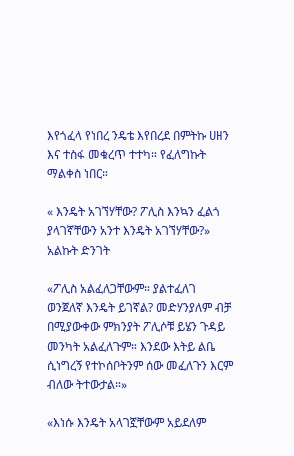እየጎፈላ የነበረ ንዴቴ እየበረደ በምትኩ ሀዘን እና ተስፋ መቁረጥ ተተካ። የፈለግኩት ማልቀስ ነበር።

« እንዴት አገኘሃቸው? ፖሊስ እንኳን ፈልጎ ያላገኛቸውን አንተ እንዴት አገኘሃቸው?» አልኩት ድንገት

«ፖሊስ አልፈለጋቸውም። ያልተፈለገ ወንጀለኛ እንዴት ይገኛል? መድሃንያለም ብቻ በሚያውቀው ምክንያት ፖሊሶቹ ይሄን ጉዳይ መንካት አልፈለጉም። እንደው እትይ ልቤ ሲነግረኝ የተኮሰቦትንም ሰው መፈለጉን እርም ብለው ትተውታል።»

«እነሱ እንዴት አላገኟቸውም አይደለም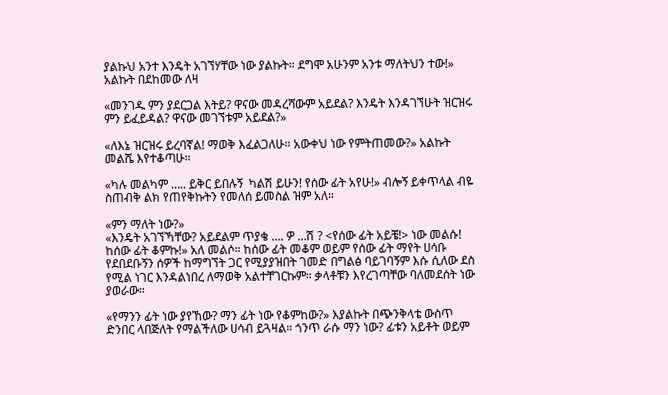ያልኩህ አንተ እንዴት አገኘሃቸው ነው ያልኩት። ደግሞ አሁንም አንቱ ማለትህን ተው!» አልኩት በደከመው ለዛ

«መንገዱ ምን ያደርጋል እትይ? ዋናው መዳረሻውም አይደል? እንዴት እንዳገኘሁት ዝርዝሩ ምን ይፈይዳል? ዋናው መገኘቱም አይደል?»

«ለእኔ ዝርዝሩ ይረባኛል! ማወቅ እፈልጋለሁ። አውቀህ ነው የምትጠመው?» አልኩት መልሼ እየተቆጣሁ።

«ካሉ መልካም ….. ይቅር ይበሉኝ  ካልሽ ይሁን! የሰው ፊት አየሁ!» ብሎኝ ይቀጥላል ብዬ ስጠብቅ ልክ የጠየቅኩትን የመለሰ ይመስል ዝም አለ።

«ምን ማለት ነው?»
«እንዴት አገኘኻቸው? አይደልም ጥያቄ …. ዎ …ሽ ? <የሰው ፊት አይቼ!> ነው መልሱ! ከሰው ፊት ቆምኩ!» አለ መልሶ። ከሰው ፊት መቆም ወይም የሰው ፊት ማየት ሀሳቡ የደበደቡኝን ሰዎች ከማግኘት ጋር የሚያያዝበት ገመድ በግልፅ ባይገባኝም እሱ ሲለው ደስ የሚል ነገር እንዳልነበረ ለማወቅ አልተቸገርኩም። ቃላቶቹን እየረገጣቸው ባለመደሰት ነው ያወራው።

«የማንን ፊት ነው ያየኸው? ማን ፊት ነው የቆምከው?» እያልኩት በጭንቅላቴ ውስጥ ድንበር ላበጅለት የማልችለው ሀሳብ ይጓዛል። ጎንጥ ራሱ ማን ነው? ፊቱን አይቶት ወይም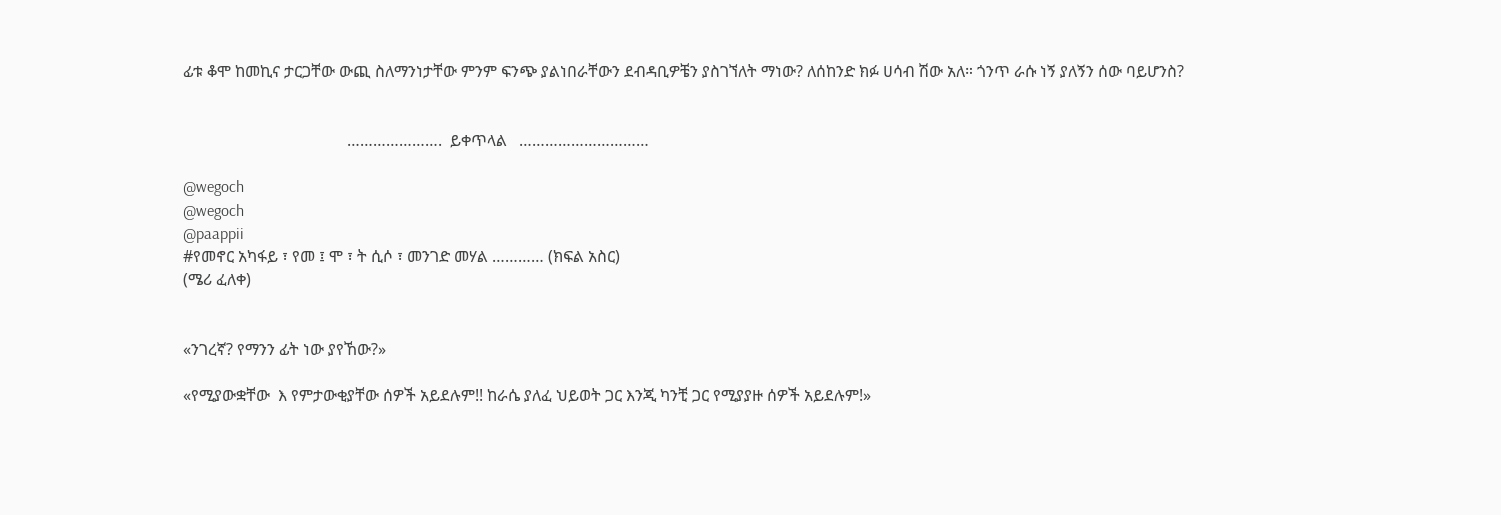ፊቱ ቆሞ ከመኪና ታርጋቸው ውጪ ስለማንነታቸው ምንም ፍንጭ ያልነበራቸውን ደብዳቢዎቼን ያስገኘለት ማነው? ለሰከንድ ክፉ ሀሳብ ሽው አለ። ጎንጥ ራሱ ነኝ ያለኝን ሰው ባይሆንስ?


                                         ………………….  ይቀጥላል   …………………………

@wegoch
@wegoch
@paappii
#የመኖር አካፋይ ፣ የመ ፤ ሞ ፣ ት ሲሶ ፣ መንገድ መሃል ………… (ክፍል አስር)
(ሜሪ ፈለቀ)


«ንገረኛ? የማንን ፊት ነው ያየኸው?»

«የሚያውቋቸው  እ የምታውቂያቸው ሰዎች አይደሉም!! ከራሴ ያለፈ ህይወት ጋር እንጂ ካንቺ ጋር የሚያያዙ ሰዎች አይደሉም!»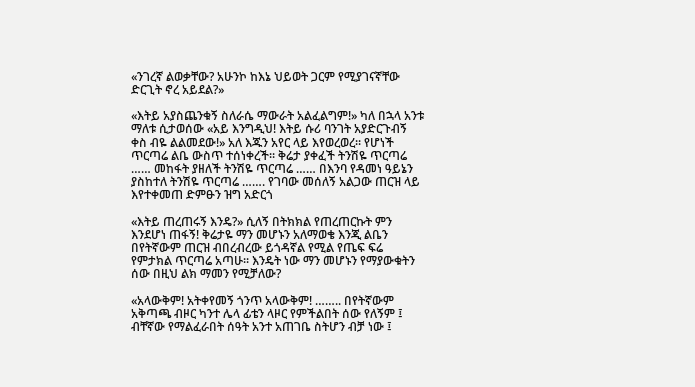«ንገረኛ ልወቃቸው? አሁንኮ ከእኔ ህይወት ጋርም የሚያገናኛቸው ድርጊት ኖረ አይደል?»

«እትይ አያስጨንቁኝ ስለራሴ ማውራት አልፈልግም!» ካለ በኋላ አንቱ ማለቱ ሲታወሰው «አይ እንግዲህ! እትይ ሱሪ ባንገት አያድርጉብኝ ቀስ ብዬ ልልመደው!» አለ እጁን አየር ላይ እየወረወረ። የሆነች ጥርጣሬ ልቤ ውስጥ ተሰነቀረች። ቅሬታ ያቀፈች ትንሽዬ ጥርጣሬ …… መከፋት ያዘለች ትንሽዬ ጥርጣሬ …… በእንባ የዳመነ ዓይኔን ያስከተለ ትንሽዬ ጥርጣሬ ……. የገባው መሰለኝ አልጋው ጠርዝ ላይ እየተቀመጠ ድምፁን ዝግ አድርጎ

«እትይ ጠረጠሩኝ እንዴ?» ሲለኝ በትክክል የጠረጠርኩት ምን እንደሆነ ጠፋኝ! ቅሬታዬ ማን መሆኑን አለማወቄ እንጂ ልቤን በየትኛውም ጠርዝ ብበረብረው ይጎዳኛል የሚል የጤፍ ፍሬ የምታክል ጥርጣሬ አጣሁ። እንዴት ነው ማን መሆኑን የማያውቁትን ሰው በዚህ ልክ ማመን የሚቻለው?

«አላውቅም! አትቀየመኝ ጎንጥ አላውቅም! …….. በየትኛውም አቅጣጫ ብዞር ካንተ ሌላ ፊቴን ላዞር የምችልበት ሰው የለኝም ፤ ብቸኛው የማልፈራበት ሰዓት አንተ አጠገቤ ስትሆን ብቻ ነው ፤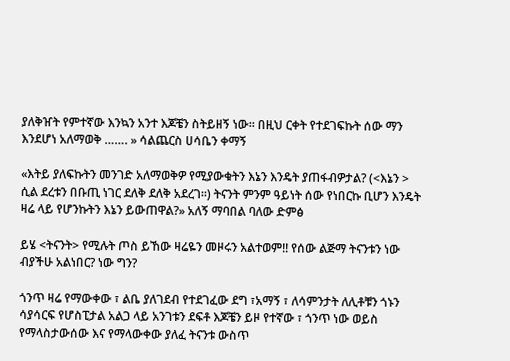ያለቅዠት የምተኛው እንኳን አንተ እጆቼን ስትይዘኝ ነው። በዚህ ርቀት የተደገፍኩት ሰው ማን እንደሆነ አለማወቅ ……. » ሳልጨርስ ሀሳቤን ቀማኝ

«እትይ ያለፍኩትን መንገድ አለማወቅዎ የሚያውቁትን እኔን እንዴት ያጠፋብዎታል? (<እኔን > ሲል ደረቱን በቡጢ ነገር ደለቅ ደለቅ አደረገ።) ትናንት ምንም ዓይነት ሰው የነበርኩ ቢሆን እንዴት ዛሬ ላይ የሆንኩትን እኔን ይውጠዋል?» አለኝ ማባበል ባለው ድምፅ

ይሄ <ትናንት> የሚሉት ጦስ ይኸው ዛሬዬን መዞሩን አልተወም!! የሰው ልጅማ ትናንቱን ነው ብያችሁ አልነበር? ነው ግን?

ጎንጥ ዛሬ የማውቀው ፣ ልቤ ያለገደብ የተደገፈው ደግ ፣አማኝ ፣ ለሳምንታት ለሊቶቹን ጎኑን ሳያሳርፍ የሆስፒታል አልጋ ላይ አንገቱን ደፍቶ እጆቼን ይዞ የተኛው ፣ ጎንጥ ነው ወይስ የማላስታውሰው እና የማላውቀው ያለፈ ትናንቱ ውስጥ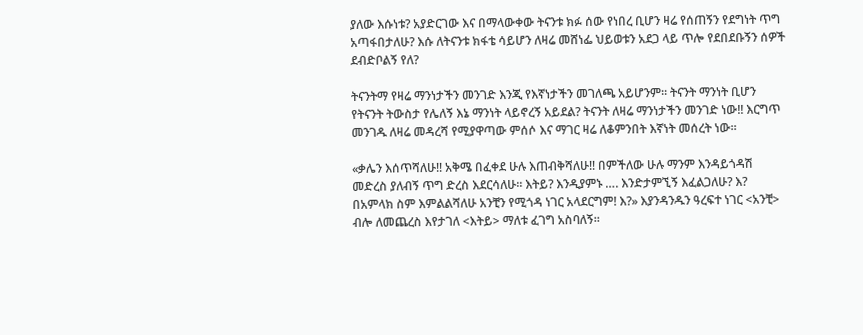ያለው እሱነቱ? አያድርገው እና በማላውቀው ትናንቱ ክፉ ሰው የነበረ ቢሆን ዛሬ የሰጠኝን የደግነት ጥግ አጣፋበታለሁ? እሱ ለትናንቱ ክፋቴ ሳይሆን ለዛሬ መሸነፌ ህይወቱን አደጋ ላይ ጥሎ የደበደቡኝን ሰዎች ደብድቦልኝ የለ?

ትናንትማ የዛሬ ማንነታችን መንገድ እንጂ የእኛነታችን መገለጫ አይሆንም። ትናንት ማንነት ቢሆን የትናንት ትውስታ የሌለኝ እኔ ማንነት ላይኖረኝ አይደል? ትናንት ለዛሬ ማንነታችን መንገድ ነው!! እርግጥ መንገዱ ለዛሬ መዳረሻ የሚያዋጣው ምሰሶ እና ማገር ዛሬ ለቆምንበት እኛነት መሰረት ነው።

«ቃሌን እሰጥሻለሁ!! አቅሜ በፈቀደ ሁሉ እጠብቅሻለሁ!! በምችለው ሁሉ ማንም እንዳይጎዳሽ መድረስ ያለብኝ ጥግ ድረስ እደርሳለሁ። እትይ? እንዲያምኑ …. እንድታምኚኝ እፈልጋለሁ? እ? በአምላክ ስም እምልልሻለሁ አንቺን የሚጎዳ ነገር አላደርግም! እ?» እያንዳንዱን ዓረፍተ ነገር <አንቺ> ብሎ ለመጨረስ እየታገለ <እትይ> ማለቱ ፈገግ አስባለኝ።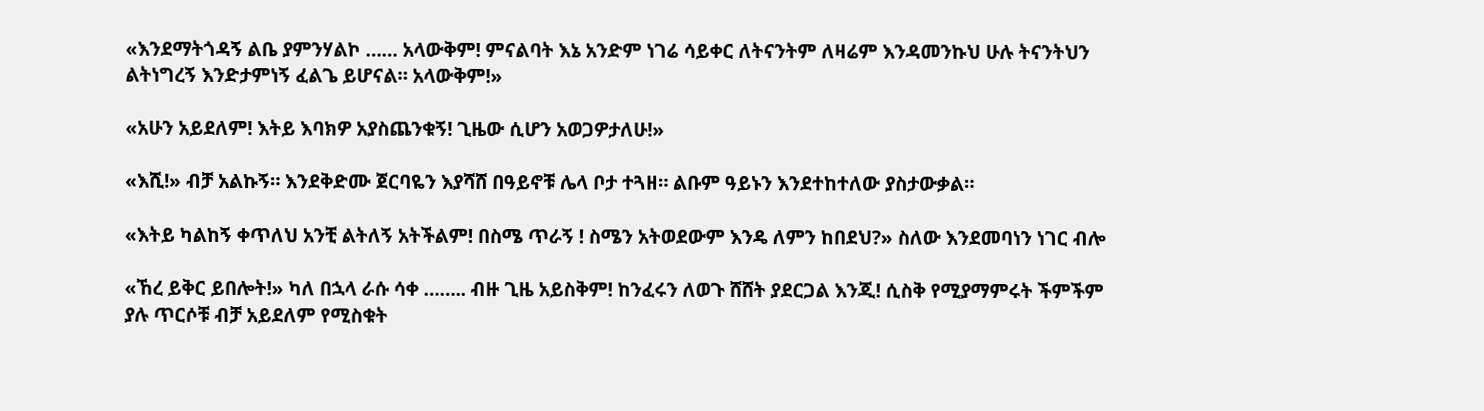«እንደማትጎዳኝ ልቤ ያምንሃልኮ …… አላውቅም! ምናልባት እኔ አንድም ነገሬ ሳይቀር ለትናንትም ለዛሬም እንዳመንኩህ ሁሉ ትናንትህን ልትነግረኝ እንድታምነኝ ፈልጌ ይሆናል። አላውቅም!»

«አሁን አይደለም! እትይ እባክዎ አያስጨንቁኝ! ጊዜው ሲሆን አወጋዎታለሁ!»

«እሺ!» ብቻ አልኩኝ። እንደቅድሙ ጀርባዬን እያሻሸ በዓይኖቹ ሌላ ቦታ ተጓዘ። ልቡም ዓይኑን እንደተከተለው ያስታውቃል።

«እትይ ካልከኝ ቀጥለህ አንቺ ልትለኝ አትችልም! በስሜ ጥራኝ ! ስሜን አትወደውም እንዴ ለምን ከበደህ?» ስለው እንደመባነን ነገር ብሎ

«ኸረ ይቅር ይበሎት!» ካለ በኋላ ራሱ ሳቀ …….. ብዙ ጊዜ አይስቅም! ከንፈሩን ለወጉ ሸሸት ያደርጋል እንጂ! ሲስቅ የሚያማምሩት ችምችም ያሉ ጥርሶቹ ብቻ አይደለም የሚስቁት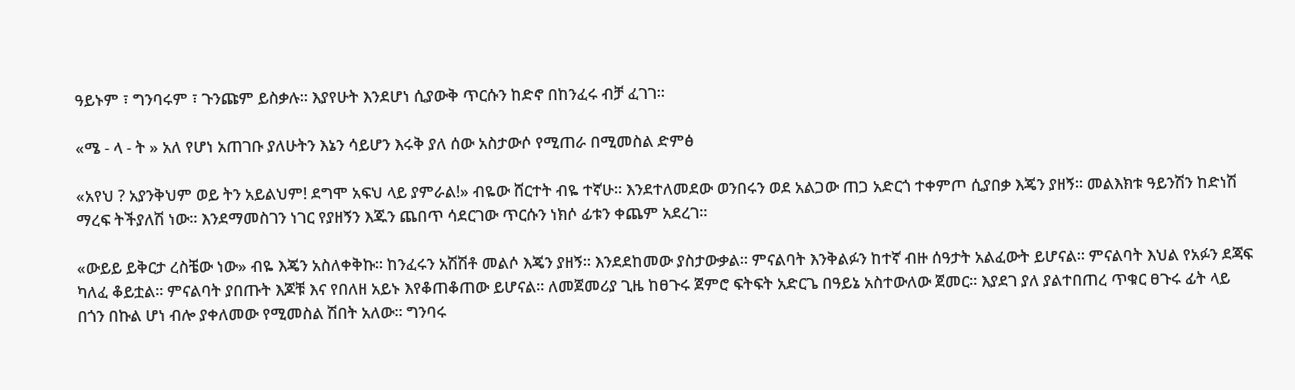ዓይኑም ፣ ግንባሩም ፣ ጉንጩም ይስቃሉ። እያየሁት እንደሆነ ሲያውቅ ጥርሱን ከድኖ በከንፈሩ ብቻ ፈገገ።

«ሜ - ላ - ት » አለ የሆነ አጠገቡ ያለሁትን እኔን ሳይሆን እሩቅ ያለ ሰው አስታውሶ የሚጠራ በሚመስል ድምፅ

«አየህ ? አያንቅህም ወይ ትን አይልህም! ደግሞ አፍህ ላይ ያምራል!» ብዬው ሸርተት ብዬ ተኛሁ። እንደተለመደው ወንበሩን ወደ አልጋው ጠጋ አድርጎ ተቀምጦ ሲያበቃ እጄን ያዘኝ። መልእክቱ ዓይንሽን ከድነሽ ማረፍ ትችያለሽ ነው። እንደማመስገን ነገር የያዘኝን እጁን ጨበጥ ሳደርገው ጥርሱን ነክሶ ፊቱን ቀጨም አደረገ።

«ውይይ ይቅርታ ረስቼው ነው» ብዬ እጄን አስለቀቅኩ። ከንፈሩን አሽሽቶ መልሶ እጄን ያዘኝ። እንደደከመው ያስታውቃል። ምናልባት እንቅልፉን ከተኛ ብዙ ሰዓታት አልፈውት ይሆናል። ምናልባት እህል የአፉን ደጃፍ ካለፈ ቆይቷል። ምናልባት ያበጡት እጆቹ እና የበለዘ አይኑ እየቆጠቆጠው ይሆናል። ለመጀመሪያ ጊዜ ከፀጉሩ ጀምሮ ፍትፍት አድርጌ በዓይኔ አስተውለው ጀመር። እያደገ ያለ ያልተበጠረ ጥቁር ፀጉሩ ፊት ላይ በጎን በኩል ሆነ ብሎ ያቀለመው የሚመስል ሽበት አለው። ግንባሩ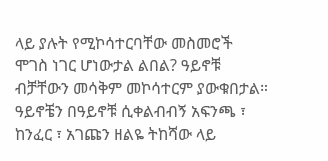ላይ ያሉት የሚኮሳተርባቸው መስመሮች ሞገስ ነገር ሆነውታል ልበል? ዓይኖቹ ብቻቸውን መሳቅም መኮሳተርም ያውቁበታል። ዓይኖቼን በዓይኖቹ ሲቀልብብኝ አፍንጫ ፣ ከንፈር ፣ አገጩን ዘልዬ ትከሻው ላይ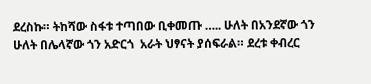ደረስኩ። ትከሻው ስፋቱ ተጣበው ቢቀመጡ ….. ሁለት በአንደኛው ጎን ሁለት በሌላኛው ጎን አድርጎ  አራት ህፃናት ያሰፍራል። ደረቱ ቀብረር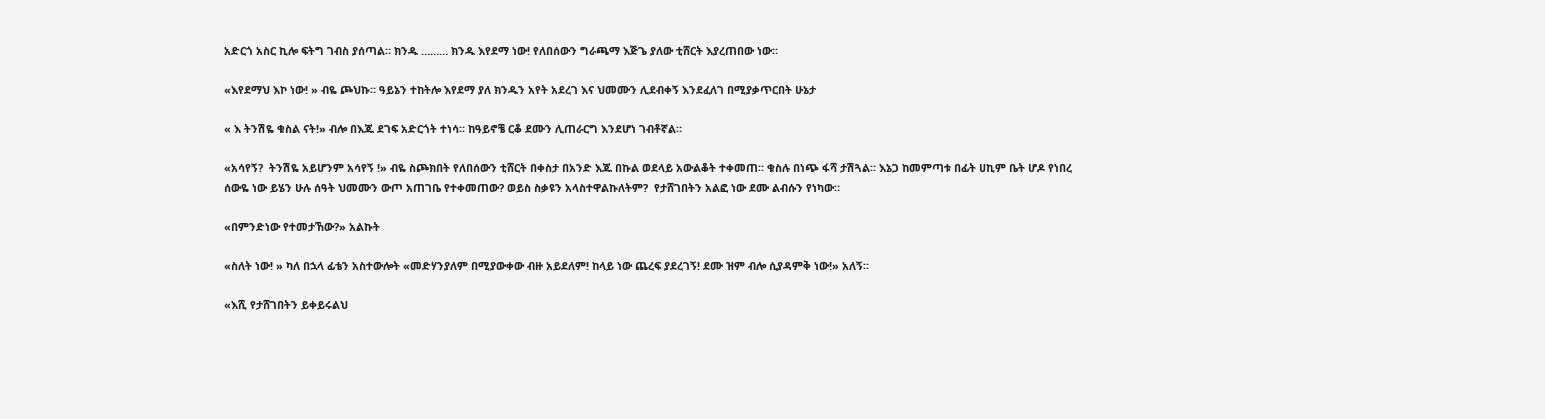አድርጎ አስር ኪሎ ፍትግ ገብስ ያሰጣል። ክንዱ ……… ክንዱ እየደማ ነው! የለበሰውን ግራጫማ እጅጌ ያለው ቲሸርት እያረጠበው ነው።

«እየደማህ እኮ ነው! » ብዬ ጮህኩ። ዓይኔን ተከትሎ እየደማ ያለ ክንዱን አየት አደረገ እና ህመሙን ሊደብቀኝ እንደፈለገ በሚያቃጥርበት ሁኔታ

« እ ትንሽዬ ቁስል ናት!» ብሎ በእጁ ደገፍ አድርጎት ተነሳ። ከዓይኖቼ ርቆ ደሙን ሊጠራርግ እንደሆነ ገብቶኛል።

«አሳየኝ?  ትንሽዬ አይሆንም አሳየኝ !» ብዬ ስጮክበት የለበሰውን ቲሸርት በቀስታ በአንድ እጁ በኩል ወደላይ አውልቆት ተቀመጠ። ቁስሉ በነጭ ፋሻ ታሽጓል። እኔጋ ከመምጣቱ በፊት ሀኪም ቤት ሆዶ የነበረ ሰውዬ ነው ይሄን ሁሉ ሰዓት ህመሙን ውጦ አጠገቤ የተቀመጠው? ወይስ ስቃዩን አላስተዋልኩለትም?  የታሸገበትን አልፎ ነው ደሙ ልብሱን የነካው።

«በምንድነው የተመታኸው?» አልኩት

«ስለት ነው! » ካለ በኋላ ፊቴን አስተውሎት «መድሃንያለም በሚያውቀው ብዙ አይደለም! ከላይ ነው ጨረፍ ያደረገኝ! ደሙ ዝም ብሎ ሲያዳምቅ ነው!» አለኝ።

«እሺ የታሸገበትን ይቀይሩልህ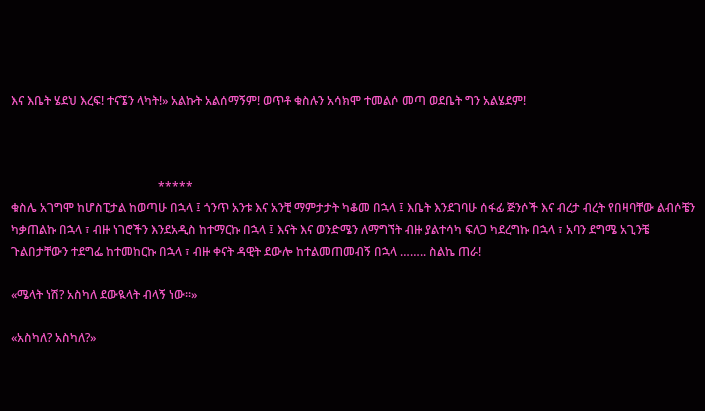እና እቤት ሄደህ እረፍ! ተናኜን ላካት!» አልኩት አልሰማኝም! ወጥቶ ቁስሉን አሳክሞ ተመልሶ መጣ ወደቤት ግን አልሄደም!



                                                 *****
ቁስሌ አገግሞ ከሆስፒታል ከወጣሁ በኋላ ፤ ጎንጥ አንቱ እና አንቺ ማምታታት ካቆመ በኋላ ፤ እቤት እንደገባሁ ሰፋፊ ጅንሶች እና ብረታ ብረት የበዛባቸው ልብሶቼን ካቃጠልኩ በኋላ ፣ ብዙ ነገሮችን እንደአዲስ ከተማርኩ በኋላ ፤ እናት እና ወንድሜን ለማግኘት ብዙ ያልተሳካ ፍለጋ ካደረግኩ በኋላ ፣ አባን ደግሜ አጊንቼ ጉልበታቸውን ተደግፌ ከተመከርኩ በኋላ ፣ ብዙ ቀናት ዳዊት ደውሎ ከተልመጠመብኝ በኋላ …….. ስልኬ ጠራ!

«ሜላት ነሽ? አስካለ ደውዪላት ብላኝ ነው።»

«አስካለ? አስካለ?»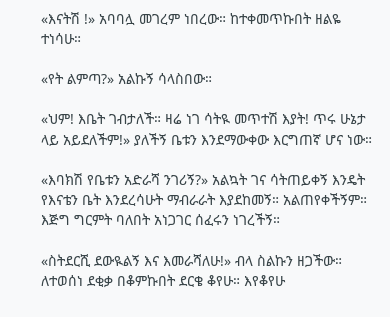«እናትሽ !» አባባሏ መገረም ነበረው። ከተቀመጥኩበት ዘልዬ ተነሳሁ።

«የት ልምጣ?» አልኩኝ ሳላስበው።

«ህም! እቤት ገብታለች። ዛሬ ነገ ሳትዪ መጥተሽ እያት! ጥሩ ሁኔታ ላይ አይደለችም!» ያለችኝ ቤቱን እንደማውቀው እርግጠኛ ሆና ነው።

«እባክሽ የቤቱን አድራሻ ንገሪኝ?» አልኳት ገና ሳትጠይቀኝ እንዴት የእናቴን ቤት እንደረሳሁት ማብራራት እያደከመኝ። አልጠየቀችኝም። እጅግ ግርምት ባለበት አነጋገር ሰፈሩን ነገረችኝ።

«ስትደርሺ ደውዪልኝ እና እመራሻለሁ!» ብላ ስልኩን ዘጋችው። ለተወሰነ ደቂቃ በቆምኩበት ደርቄ ቆየሁ። እየቆየሁ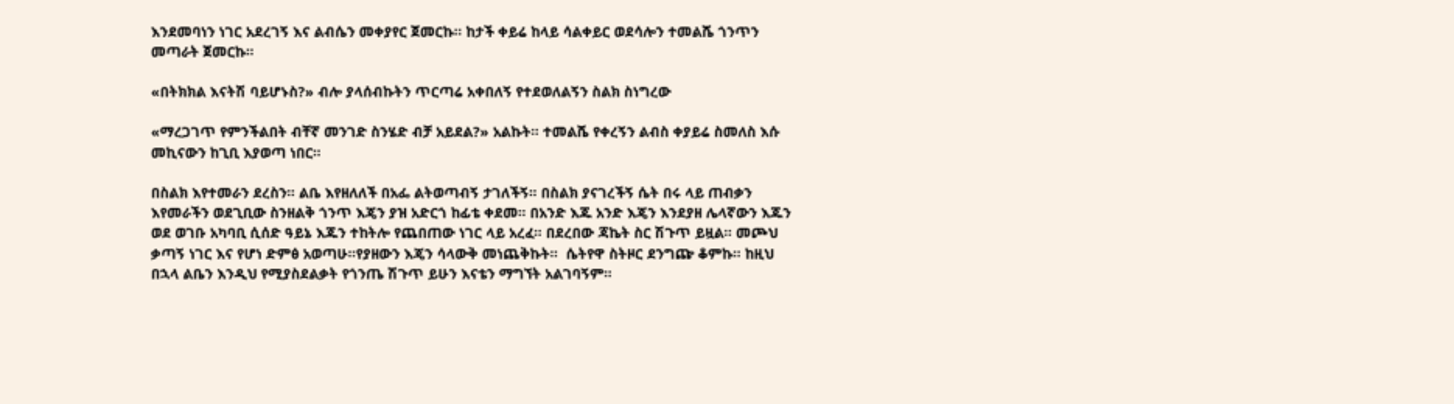እንደመባነን ነገር አደረገኝ እና ልብሴን መቀያየር ጀመርኩ። ከታች ቀይሬ ከላይ ሳልቀይር ወደሳሎን ተመልሼ ጎንጥን መጣራት ጀመርኩ።

«በትክክል እናትሽ ባይሆኑስ?» ብሎ ያላሰብኩትን ጥርጣሬ አቀበለኝ የተደወለልኝን ስልክ ስነግረው

«ማረጋገጥ የምንችልበት ብቸኛ መንገድ ስንሄድ ብቻ አይደል?» አልኩት። ተመልሼ የቀረኝን ልብስ ቀያይሬ ስመለስ እሱ መኪናውን ከጊቢ እያወጣ ነበር።

በስልክ እየተመራን ደረስን። ልቤ እየዘለለች በአፌ ልትወጣብኝ ታገለችኝ። በስልክ ያናገረችኝ ሴት በሩ ላይ ጠብቃን እየመራችን ወደጊቢው ስንዘልቅ ጎንጥ እጄን ያዝ አድርጎ ከፊቴ ቀደመ። በአንድ እጁ አንድ እጄን እንደያዘ ሌላኛውን እጁን ወደ ወገቡ አካባቢ ሲሰድ ዓይኔ እጁን ተከትሎ የጨበጠው ነገር ላይ አረፈ። በደረበው ጃኬት ስር ሽጉጥ ይዟል። መጮህ ቃጣኝ ነገር እና የሆነ ድምፅ አወጣሁ።የያዘውን እጄን ሳላውቅ መነጨቅኩት።  ሴትየዋ ስትዞር ደንግጬ ቆምኩ። ከዚህ በኋላ ልቤን እንዲህ የሚያስደልቃት የጎንጤ ሽጉጥ ይሁን እናቴን ማግኘት አልገባኝም።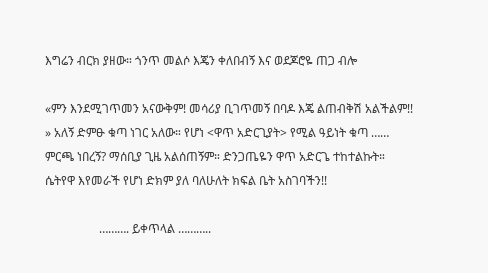እግሬን ብርክ ያዘው። ጎንጥ መልሶ እጄን ቀለበብኝ እና ወደጆሮዬ ጠጋ ብሎ

«ምን እንደሚገጥመን አናውቅም! መሳሪያ ቢገጥመኝ በባዶ እጄ ልጠብቅሽ አልችልም!! » አለኝ ድምፁ ቁጣ ነገር አለው። የሆነ <ዋጥ አድርጊያት> የሚል ዓይነት ቁጣ …… ምርጫ ነበረኝ? ማሰቢያ ጊዜ አልሰጠኝም። ድንጋጤዬን ዋጥ አድርጌ ተከተልኩት። ሴትየዋ እየመራች የሆነ ድክም ያለ ባለሁለት ክፍል ቤት አስገባችን!!

                  ………. ይቀጥላል ………..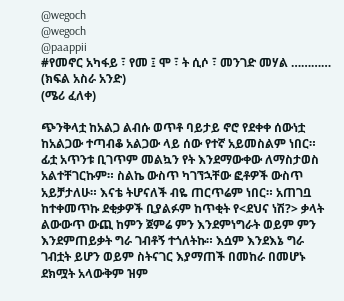@wegoch
@wegoch
@paappii
#የመኖር አካፋይ ፣ የመ ፤ ሞ ፣ ት ሲሶ ፣ መንገድ መሃል ………… (ክፍል አስራ አንድ)
(ሜሪ ፈለቀ)

ጭንቅላቷ ከአልጋ ልብሱ ወጥቶ ባይታይ ኖሮ የደቀቀ ሰውነቷ ከአልጋው ተጣብቆ አልጋው ላይ ሰው የተኛ አይመስልም ነበር። ፊቷ አጥንቱ ቢገጥም መልኳን የት እንደማውቀው ለማስታወስ አልተቸገርኩም። ስልኬ ውስጥ ካገኘኋቸው ፎቶዎች ውስጥ አይቻታለሁ። እናቴ ትሆናለች ብዬ ጠርጥሬም ነበር። አጠገቧ ከተቀመጥኩ ደቂቃዎች ቢያልፉም ከጥቂት የ<ደህና ነሽ?> ቃላት ልውውጥ ውጪ ከምን ጀምሬ ምን እንደምነግራት ወይም ምን እንደምጠይቃት ግራ ገብቶኝ ተጎለትኩ። እሷም እንደእኔ ግራ ገብቷት ይሆን ወይም ስትናገር እያማጠች በመከራ በመሆኑ ደክሟት አላውቅም ዝም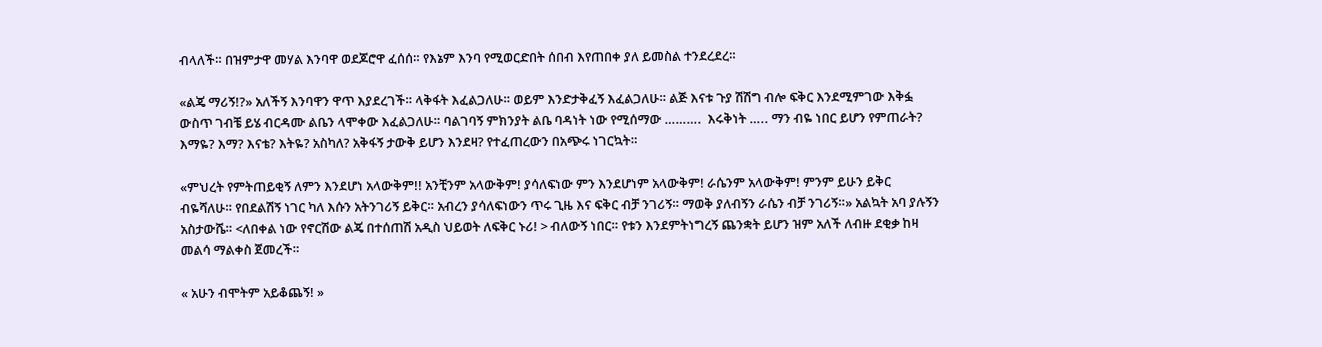ብላለች። በዝምታዋ መሃል እንባዋ ወደጆሮዋ ፈሰሰ። የእኔም እንባ የሚወርድበት ሰበብ እየጠበቀ ያለ ይመስል ተንደረደረ።

«ልጄ ማሪኝ!?» አለችኝ እንባዋን ዋጥ እያደረገች። ላቅፋት እፈልጋለሁ። ወይም እንድታቅፈኝ እፈልጋለሁ። ልጅ እናቱ ጉያ ሽሽግ ብሎ ፍቅር እንደሚምገው እቅፏ ውስጥ ገብቼ ይሄ ብርዳሙ ልቤን ላሞቀው እፈልጋለሁ። ባልገባኝ ምክንያት ልቤ ባዳነት ነው የሚሰማው ……….  እሩቅነት ….. ማን ብዬ ነበር ይሆን የምጠራት? እማዬ? እማ? እናቴ? እትዬ? አስካለ? አቅፋኝ ታውቅ ይሆን እንደዛ? የተፈጠረውን በአጭሩ ነገርኳት።

«ምህረት የምትጠይቂኝ ለምን እንደሆነ አላውቅም!! አንቺንም አላውቅም! ያሳለፍነው ምን እንደሆነም አላውቅም! ራሴንም አላውቅም! ምንም ይሁን ይቅር ብዬሻለሁ። የበደልሽኝ ነገር ካለ እሱን አትንገሪኝ ይቅር። አብረን ያሳለፍነውን ጥሩ ጊዜ እና ፍቅር ብቻ ንገሪኝ። ማወቅ ያለብኝን ራሴን ብቻ ንገሪኝ።» አልኳት አባ ያሉኝን አስታውሼ። <ለበቀል ነው የኖርሽው ልጄ በተሰጠሽ አዲስ ህይወት ለፍቅር ኑሪ! > ብለውኝ ነበር። የቱን እንደምትነግረኝ ጨንቋት ይሆን ዝም አለች ለብዙ ደቂቃ ከዛ መልሳ ማልቀስ ጀመረች።

« አሁን ብሞትም አይቆጨኝ! »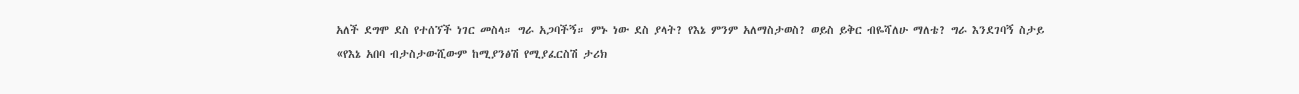አለች ደግሞ ደስ የተሰኘች ነገር መስላ። ግራ አጋባችኝ። ምኑ ነው ደስ ያላት? የእኔ ምንም አለማስታወስ? ወይስ ይቅር ብዬሻለሁ ማለቴ? ግራ እንደገባኝ ስታይ
«የእኔ አበባ ብታስታውሺውም ከሚያንፅሽ የሚያፈርስሽ ታሪክ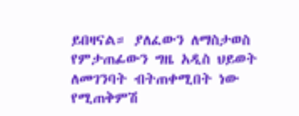ይበዛናል። ያለፈውን ለማስታወስ የምታጠፊውን ግዜ አዲስ ህይወት ለመገንባት ብትጠቀሚበት ነው የሚጠቅምሽ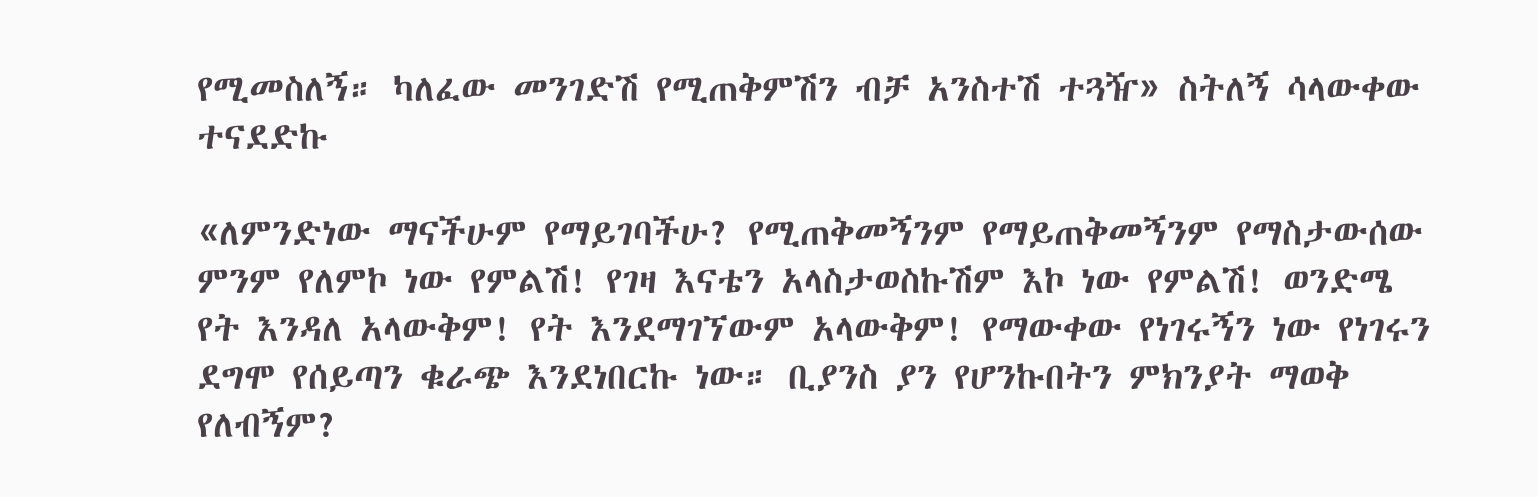የሚመስለኝ። ካለፈው መንገድሽ የሚጠቅምሽን ብቻ አንስተሽ ተጓዥ» ስትለኝ ሳላውቀው ተናደድኩ

«ለምንድነው ማናችሁም የማይገባችሁ? የሚጠቅመኝንም የማይጠቅመኝንም የማስታውሰው ምንም የለምኮ ነው የምልሽ! የገዛ እናቴን አላስታወስኩሽም እኮ ነው የምልሽ! ወንድሜ የት እንዳለ አላውቅም! የት እንደማገኘውም አላውቅም! የማውቀው የነገሩኝን ነው የነገሩን ደግሞ የሰይጣን ቁራጭ እንደነበርኩ ነው። ቢያንስ ያን የሆንኩበትን ምክንያት ማወቅ የለብኝም?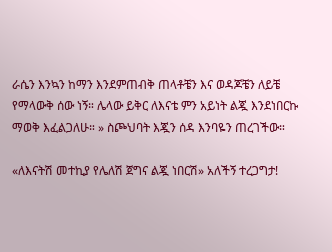ራሴን እንኳን ከማን እንደምጠብቅ ጠላቶቼን እና ወዳጆቼን ለይቼ የማላውቅ ሰው ነኝ። ሌላው ይቅር ለእናቴ ምን አይነት ልጇ እንደነበርኩ ማወቅ እፈልጋለሁ። » ስጮህባት እጇን ሰዳ እንባዬን ጠረገችው።

«ለእናትሽ መተኪያ የሌለሽ ጀግና ልጇ ነበርሽ» አለችኝ ተረጋግታ!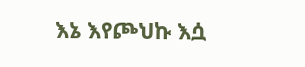እኔ እየጮህኩ እሷ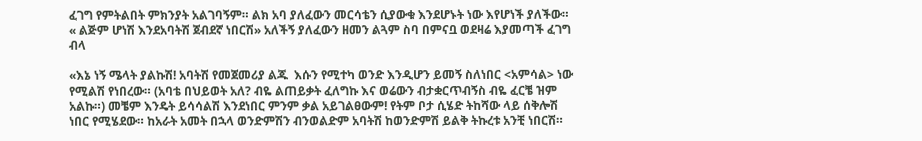ፈገግ የምትልበት ምክንያት አልገባኝም። ልክ አባ ያለፈውን መርሳቴን ሲያውቁ እንደሆኑት ነው እየሆነች ያለችው። « ልጅም ሆነሽ እንደአባትሽ ጀብደኛ ነበርሽ» አለችኝ ያለፈውን ዘመን ልጓም ስባ በምናቧ ወደዛሬ እያመጣች ፈገግ ብላ

«እኔ ነኝ ሜላት ያልኩሽ! አባትሽ የመጀመሪያ ልጁ  እሱን የሚተካ ወንድ እንዲሆን ይመኝ ስለነበር <አምሳል> ነው የሚልሽ የነበረው። (አባቴ በህይወት አለ? ብዬ ልጠይቃት ፈለግኩ እና ወሬውን ብታቋርጥብኝስ ብዬ ፈርቼ ዝም አልኩ።) መቼም እንዴት ይሳሳልሽ እንደነበር ምንም ቃል አይገልፀውም! የትም ቦታ ሲሄድ ትከሻው ላይ ሰቅሎሽ ነበር የሚሄደው። ከአራት አመት በኋላ ወንድምሽን ብንወልድም አባትሽ ከወንድምሽ ይልቅ ትኩረቱ አንቺ ነበርሽ።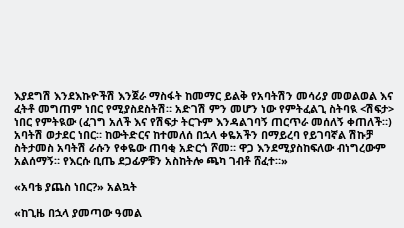እያደግሽ እንደእኩዮችሽ እንጀራ ማስፋት ከመማር ይልቅ የአባትሽን መሳሪያ መወልወል እና ፈትቶ መግጠም ነበር የሚያስደስትሽ። አድገሽ ምን መሆን ነው የምትፈልጊ ስትባዪ <ሽፍታ> ነበር የምትዪው (ፈገግ አለች እና የሽፍታ ትርጉም እንዳልገባኝ ጠርጥራ መሰለኝ ቀጠለች።) አባትሽ ወታደር ነበር። ከውትድርና ከተመለሰ በኋላ ቀዬአችን በማይረባ የይገባኛል ሽኩቻ ስትታመስ አባትሽ ራሱን የቀዬው ጠባቂ አድርጎ ሾመ። ዋጋ እንደሚያስከፍለው ብነግረውም አልሰማኝ። የእርሱ ቢጤ ደጋፊዎቹን አስከትሎ ጫካ ገብቶ ሸፈተ።»

«አባቴ ያጨስ ነበር?» አልኳት

«ከጊዜ በኋላ ያመጣው ዓመል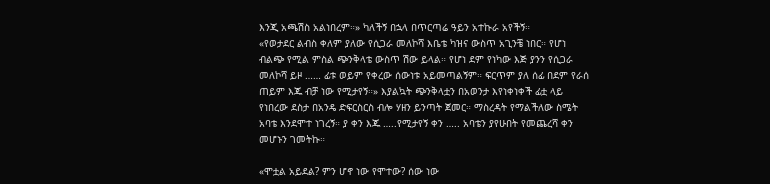እንጂ አጫሽስ አልነበረም።» ካለችኝ በኋላ በጥርጣሬ ዓይን አተኩራ አየችኝ።
«የወታደር ልብስ ቀለም ያለው የሲጋራ መለኮሻ እቤቴ ካዝና ውስጥ አጊንቼ ነበር። የሆነ ብልጭ የሚል ምስል ጭንቅላቴ ውስጥ ሽው ይላል። የሆነ ደም የነካው እጅ ያንን የሲጋራ መለኮሻ ይዞ …… ፊቱ ወይም የቀረው ሰውነቱ አይመጣልኝም። ፍርጥም ያለ ሰፊ በደም የራሰ ጠይም እጁ ብቻ ነው የሚታየኝ።» እያልኳት ጭንቅላቷን በአወንታ እየነቀነቀች ፊቷ ላይ የነበረው ደስታ በአንዴ ድፍርስርስ ብሎ ሃዘን ይንጣት ጀመር። ማስረዳት የማልችለው ስሜት አባቴ እንደሞተ ነገረኝ። ያ ቀን እጁ …..የሚታየኝ ቀን ….. አባቴን ያየሁበት የመጨረሻ ቀን መሆኑን ገመትኩ።

«ሞቷል አይደል? ምን ሆኖ ነው የሞተው? ሰው ነው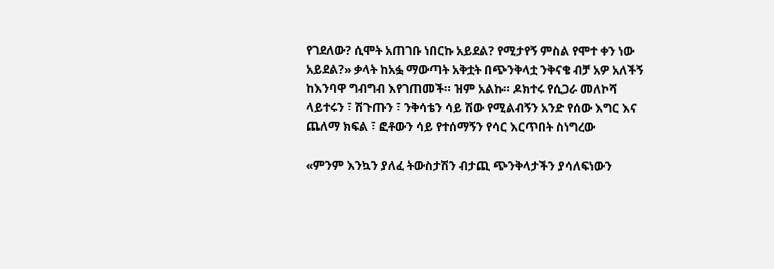የገደለው? ሲሞት አጠገቡ ነበርኩ አይደል? የሚታየኝ ምስል የሞተ ቀን ነው አይደል?» ቃላት ከአፏ ማውጣት አቅቷት በጭንቅላቷ ንቅናቄ ብቻ አዎ አለችኝ ከእንባዋ ግብግብ እየገጠመች። ዝም አልኩ። ዶክተሩ የሲጋራ መለኮሻ ላይተሩን ፣ ሽጉጡን ፣ ንቅሳቴን ሳይ ሽው የሚልብኝን አንድ የሰው እግር እና ጨለማ ክፍል ፣ ፎቶውን ሳይ የተሰማኝን የሳር እርጥበት ስነግረው

«ምንም እንኳን ያለፈ ትውስታሽን ብታጪ ጭንቅላታችን ያሳለፍነውን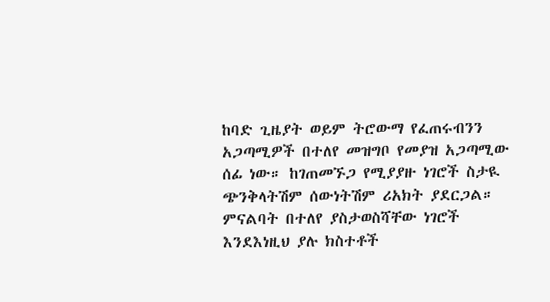ከባድ ጊዜያት ወይም ትሮውማ የፈጠሩብንን አጋጣሚዎች በተለየ መዝግቦ የመያዝ አጋጣሚው ሰፊ ነው። ከገጠመኙጋ የሚያያዙ ነገሮች ስታዪ ጭንቅላትሽም ሰውነትሽም ሪአክት ያደርጋል። ምናልባት በተለየ ያስታወስሻቸው ነገሮች እንደእነዚህ ያሉ ክስተቶች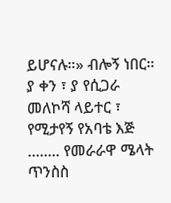ይሆናሉ።» ብሎኝ ነበር። ያ ቀን ፣ ያ የሲጋራ መለኮሻ ላይተር ፣ የሚታየኝ የአባቴ እጅ …….. የመራራዋ ሜላት ጥንስስ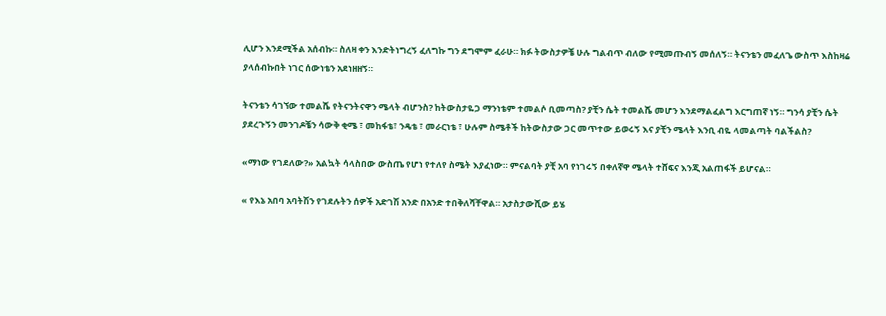ሊሆን እንደሚችል አሰብኩ። ስለዛ ቀን እንድትነግረኝ ፈለግኩ ግን ደግሞም ፈራሁ። ክፉ ትውስታዎቼ ሁሉ ግልብጥ ብለው የሚመጡብኝ መሰለኝ። ትናንቴን መፈለጌ ውስጥ እስከዛሬ ያላሰብኩበት ነገር ሰውነቴን አደነዘዘኝ።

ትናንቴን ሳገኘው ተመልሼ የትናንትናዋን ሜላት ብሆንስ? ከትውስታዬጋ ማንነቴም ተመልሶ ቢመጣስ? ያቺን ሴት ተመልሼ መሆን እንደማልፈልግ እርግጠኛ ነኝ። ግንሳ ያቺን ሴት ያደረጉኝን መንገዶቼን ሳውቅ ቂሜ ፣ መከፋቴ፣ ንዴቴ ፣ መራርነቴ ፣ ሁሉም ስሜቶች ከትውስታው ጋር መጥተው ይወሩኝ እና ያቺን ሜላት እንቢ ብዬ ላመልጣት ባልችልስ?

«ማነው የገደለው?» አልኳት ሳላስበው ውስጤ የሆነ የተለየ ስሜት እያፈነው። ምናልባት ያቺ አባ የነገሩኝ በቀለኛዋ ሜላት ተሸፍና እንጂ አልጠፋች ይሆናል።

« የእኔ አበባ አባትሽን የገደሉትን ሰዎች አድገሽ አንድ በአንድ ተበቅለሻቸዋል። አታስታውሺው ይሄ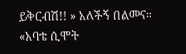ይቅርብሽ!! » አለችኝ በልመና።
«አባቴ ሲሞት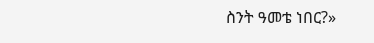ስንት ዓመቴ ነበር?»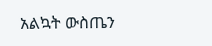አልኳት ውስጤን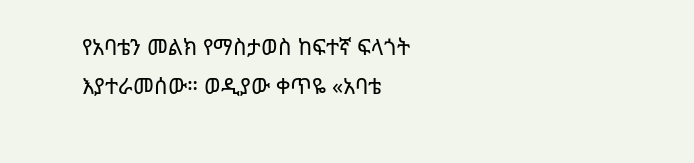የአባቴን መልክ የማስታወስ ከፍተኛ ፍላጎት እያተራመሰው። ወዲያው ቀጥዬ «አባቴ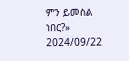ምን ይመስል ነበር?»
2024/09/22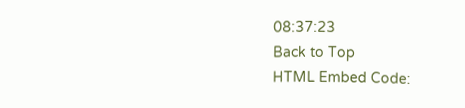08:37:23
Back to Top
HTML Embed Code: